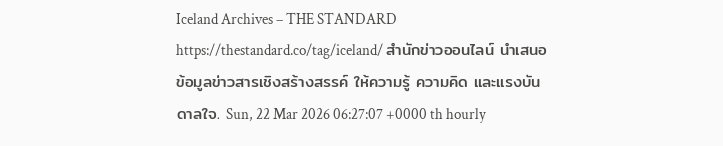Iceland Archives – THE STANDARD https://thestandard.co/tag/iceland/ สำนักข่าวออนไลน์ นำเสนอข้อมูลข่าวสารเชิงสร้างสรรค์ ให้ความรู้ ความคิด และแรงบันดาลใจ. Sun, 22 Mar 2026 06:27:07 +0000 th hourly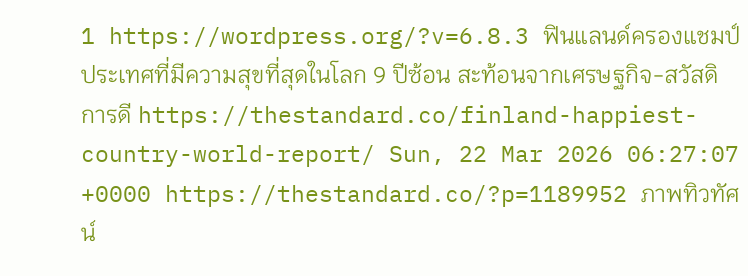1 https://wordpress.org/?v=6.8.3 ฟินแลนด์ครองแชมป์ประเทศที่มีความสุขที่สุดในโลก 9 ปีซ้อน สะท้อนจากเศรษฐกิจ-สวัสดิการดี https://thestandard.co/finland-happiest-country-world-report/ Sun, 22 Mar 2026 06:27:07 +0000 https://thestandard.co/?p=1189952 ภาพทิวทัศน์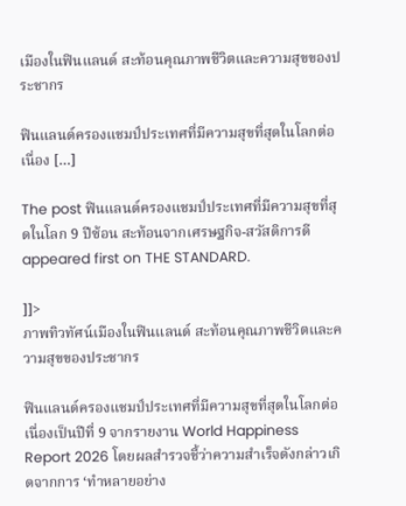เมืองในฟินแลนด์ สะท้อนคุณภาพชีวิตและความสุขของประชากร

ฟินแลนด์ครองแชมป์ประเทศที่มีความสุขที่สุดในโลกต่อเนื่อง […]

The post ฟินแลนด์ครองแชมป์ประเทศที่มีความสุขที่สุดในโลก 9 ปีซ้อน สะท้อนจากเศรษฐกิจ-สวัสดิการดี appeared first on THE STANDARD.

]]>
ภาพทิวทัศน์เมืองในฟินแลนด์ สะท้อนคุณภาพชีวิตและความสุขของประชากร

ฟินแลนด์ครองแชมป์ประเทศที่มีความสุขที่สุดในโลกต่อเนื่องเป็นปีที่ 9 จากรายงาน World Happiness Report 2026 โดยผลสำรวจชี้ว่าความสำเร็จดังกล่าวเกิดจากการ ‘ทำหลายอย่าง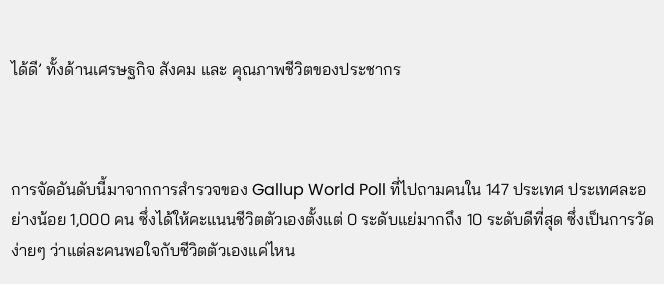ได้ดี’ ทั้งด้านเศรษฐกิจ สังคม และ คุณภาพชีวิตของประชากร



การจัดอันดับนี้มาจากการสำรวจของ Gallup World Poll ที่ไปถามคนใน 147 ประเทศ ประเทศละอย่างน้อย 1,000 คน ซึ่งได้ให้คะแนนชีวิตตัวเองตั้งแต่ 0 ระดับแย่มากถึง 10 ระดับดีที่สุด ซึ่งเป็นการวัดง่ายๆ ว่าแต่ละคนพอใจกับชีวิตตัวเองแค่ไหน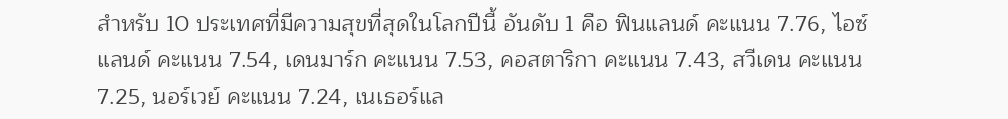สำหรับ 10 ประเทศที่มีความสุขที่สุดในโลกปีนี้ อันดับ 1 คือ ฟินแลนด์ คะแนน 7.76, ไอซ์แลนด์ คะแนน 7.54, เดนมาร์ก คะแนน 7.53, คอสตาริกา คะแนน 7.43, สวีเดน คะแนน 7.25, นอร์เวย์ คะแนน 7.24, เนเธอร์แล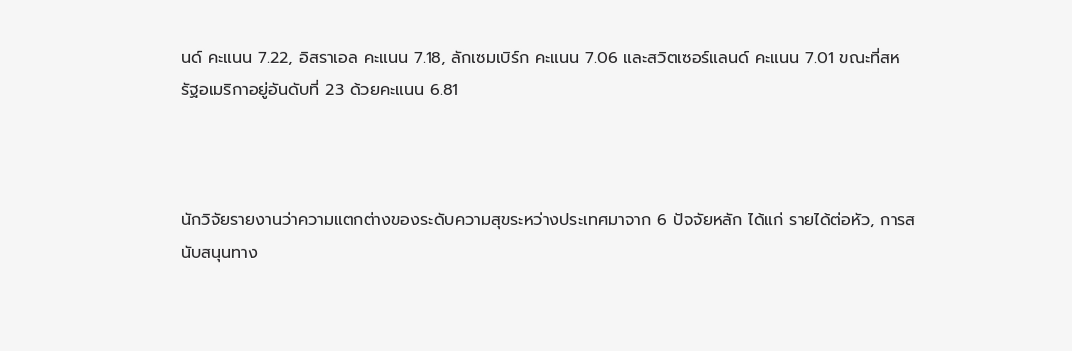นด์ คะแนน 7.22, อิสราเอล คะแนน 7.18, ลักเซมเบิร์ก คะแนน 7.06 และสวิตเซอร์แลนด์ คะแนน 7.01 ขณะที่สหรัฐอเมริกาอยู่อันดับที่ 23 ด้วยคะแนน 6.81



นักวิจัยรายงานว่าความแตกต่างของระดับความสุขระหว่างประเทศมาจาก 6 ปัจจัยหลัก ได้แก่ รายได้ต่อหัว, การสนับสนุนทาง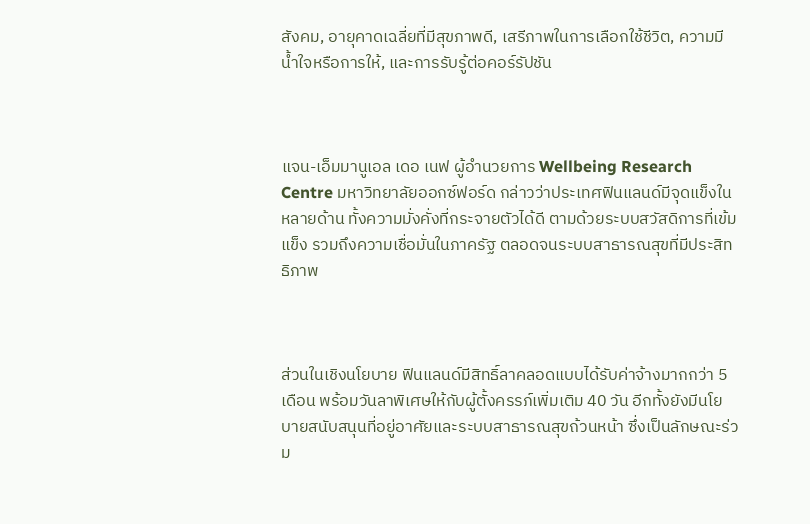สังคม, อายุคาดเฉลี่ยที่มีสุขภาพดี, เสรีภาพในการเลือกใช้ชีวิต, ความมีน้ำใจหรือการให้, และการรับรู้ต่อคอร์รัปชัน



แจน-เอ็มมานูเอล เดอ เนฟ ผู้อำนวยการ Wellbeing Research Centre มหาวิทยาลัยออกซ์ฟอร์ด กล่าวว่าประเทศฟินแลนด์มีจุดแข็งในหลายด้าน ทั้งความมั่งคั่งที่กระจายตัวได้ดี ตามด้วยระบบสวัสดิการที่เข้มแข็ง รวมถึงความเชื่อมั่นในภาครัฐ ตลอดจนระบบสาธารณสุขที่มีประสิทธิภาพ



ส่วนในเชิงนโยบาย ฟินแลนด์มีสิทธิ์ลาคลอดแบบได้รับค่าจ้างมากกว่า 5 เดือน พร้อมวันลาพิเศษให้กับผู้ตั้งครรภ์เพิ่มเติม 40 วัน อีกทั้งยังมีนโยบายสนับสนุนที่อยู่อาศัยและระบบสาธารณสุขถ้วนหน้า ซึ่งเป็นลักษณะร่วม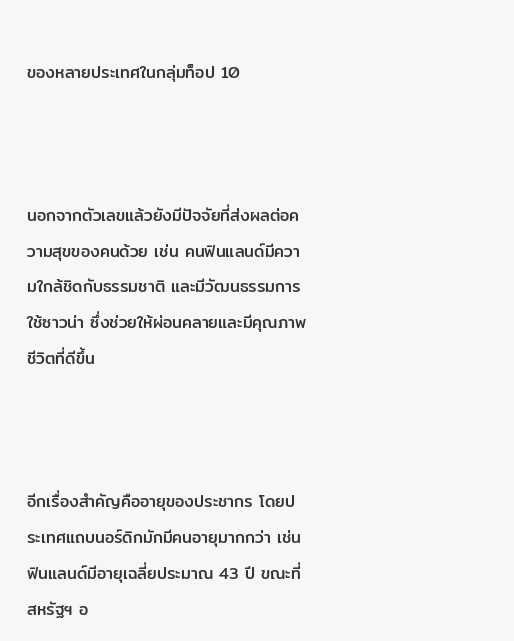ของหลายประเทศในกลุ่มท็อป 10



นอกจากตัวเลขแล้วยังมีปัจจัยที่ส่งผลต่อความสุขของคนด้วย เช่น คนฟินแลนด์มีความใกล้ชิดกับธรรมชาติ และมีวัฒนธรรมการใช้ซาวน่า ซึ่งช่วยให้ผ่อนคลายและมีคุณภาพชีวิตที่ดีขึ้น



อีกเรื่องสำคัญคืออายุของประชากร โดยประเทศแถบนอร์ดิกมักมีคนอายุมากกว่า เช่น ฟินแลนด์มีอายุเฉลี่ยประมาณ 43 ปี ขณะที่สหรัฐฯ อ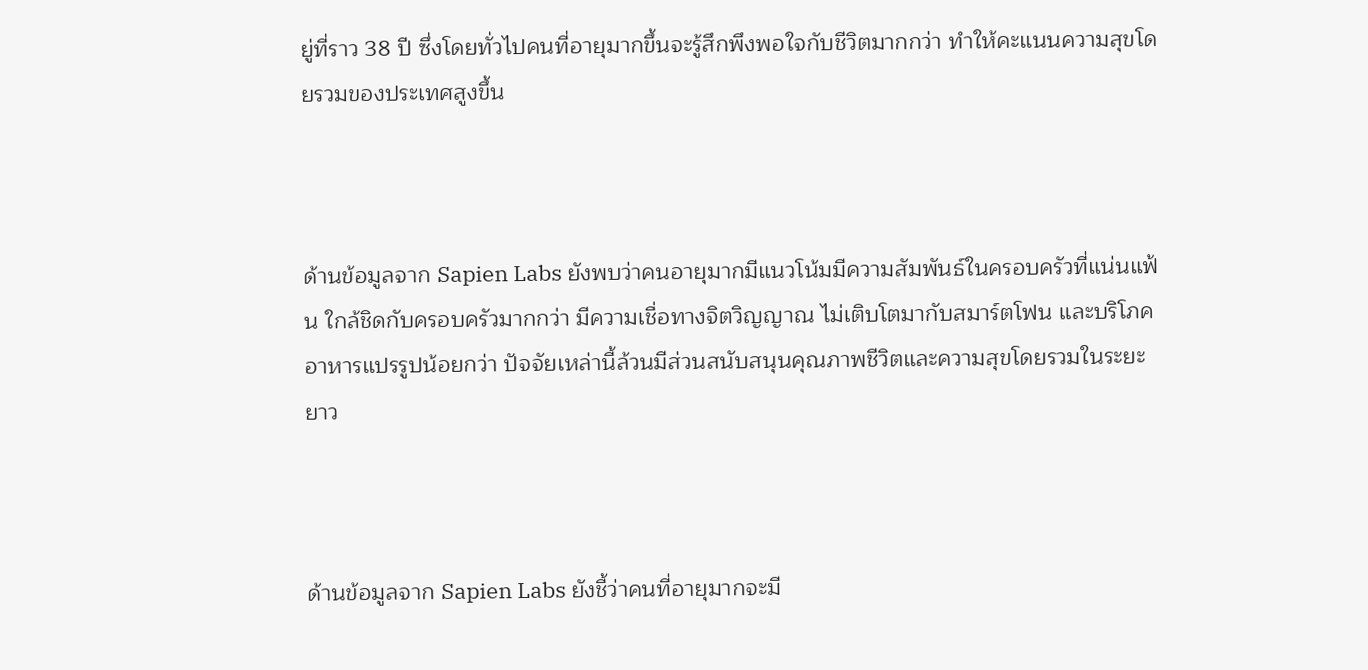ยู่ที่ราว 38 ปี ซึ่งโดยทั่วไปคนที่อายุมากขึ้นจะรู้สึกพึงพอใจกับชีวิตมากกว่า ทำให้คะแนนความสุขโดยรวมของประเทศสูงขึ้น



ด้านข้อมูลจาก Sapien Labs ยังพบว่าคนอายุมากมีแนวโน้มมีความสัมพันธ์ในครอบครัวที่แน่นแฟ้น ใกล้ชิดกับครอบครัวมากกว่า มีความเชื่อทางจิตวิญญาณ ไม่เติบโตมากับสมาร์ตโฟน และบริโภคอาหารแปรรูปน้อยกว่า ปัจจัยเหล่านี้ล้วนมีส่วนสนับสนุนคุณภาพชีวิตและความสุขโดยรวมในระยะยาว



ด้านข้อมูลจาก Sapien Labs ยังชี้ว่าคนที่อายุมากจะมี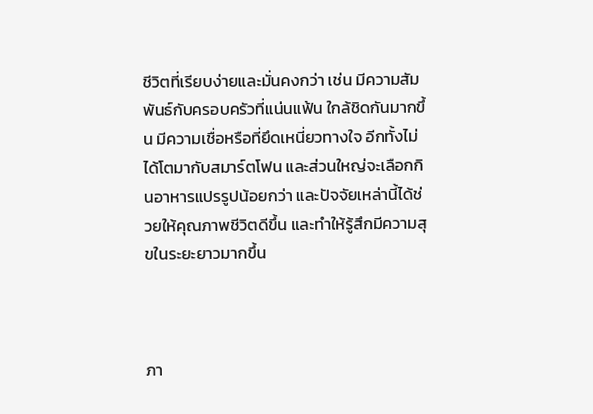ชีวิตที่เรียบง่ายและมั่นคงกว่า เช่น มีความสัมพันธ์กับครอบครัวที่แน่นแฟ้น ใกล้ชิดกันมากขึ้น มีความเชื่อหรือที่ยึดเหนี่ยวทางใจ อีกทั้งไม่ได้โตมากับสมาร์ตโฟน และส่วนใหญ่จะเลือกกินอาหารแปรรูปน้อยกว่า และปัจจัยเหล่านี้ได้ช่วยให้คุณภาพชีวิตดีขึ้น และทำให้รู้สึกมีความสุขในระยะยาวมากขึ้น



ภา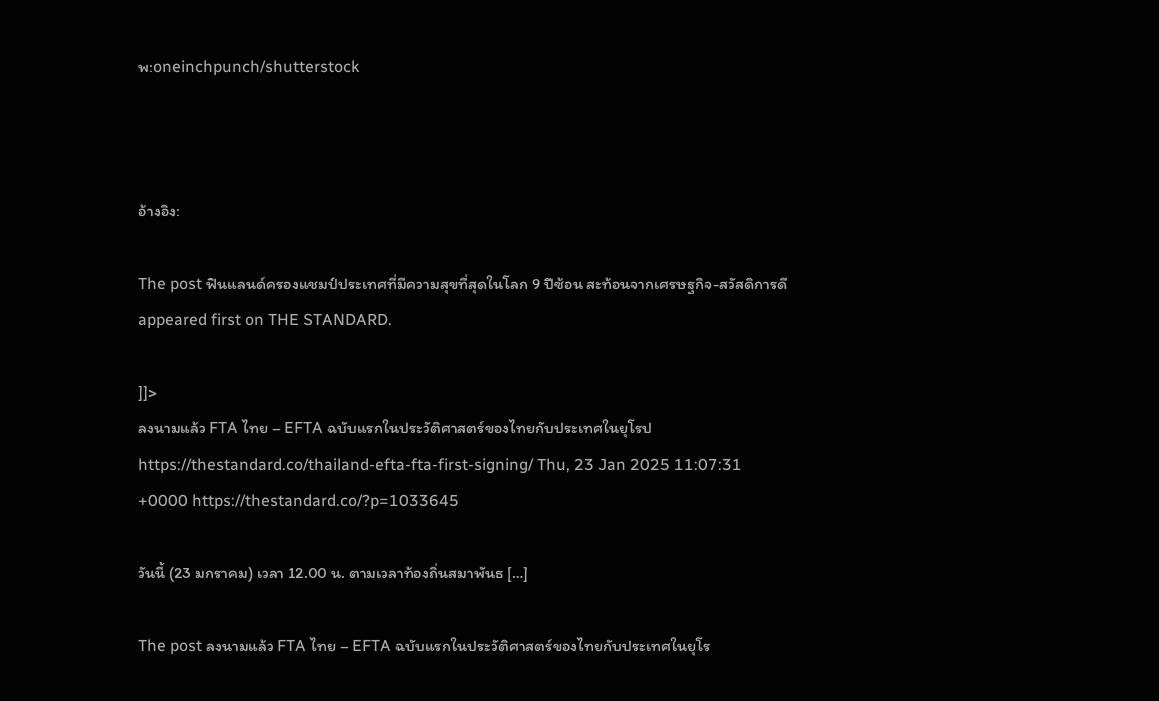พ:oneinchpunch/shutterstock



อ้างอิง:

The post ฟินแลนด์ครองแชมป์ประเทศที่มีความสุขที่สุดในโลก 9 ปีซ้อน สะท้อนจากเศรษฐกิจ-สวัสดิการดี appeared first on THE STANDARD.

]]>
ลงนามแล้ว FTA ไทย – EFTA ฉบับแรกในประวัติศาสตร์ของไทยกับประเทศในยุโรป https://thestandard.co/thailand-efta-fta-first-signing/ Thu, 23 Jan 2025 11:07:31 +0000 https://thestandard.co/?p=1033645

วันนี้ (23 มกราคม) เวลา 12.00 น. ตามเวลาท้องถิ่นสมาพันธ […]

The post ลงนามแล้ว FTA ไทย – EFTA ฉบับแรกในประวัติศาสตร์ของไทยกับประเทศในยุโร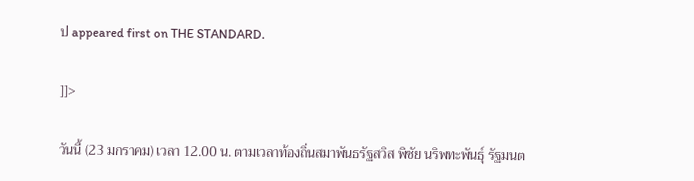ป appeared first on THE STANDARD.

]]>

วันนี้ (23 มกราคม) เวลา 12.00 น. ตามเวลาท้องถิ่นสมาพันธรัฐสวิส พิชัย นริพทะพันธุ์ รัฐมนต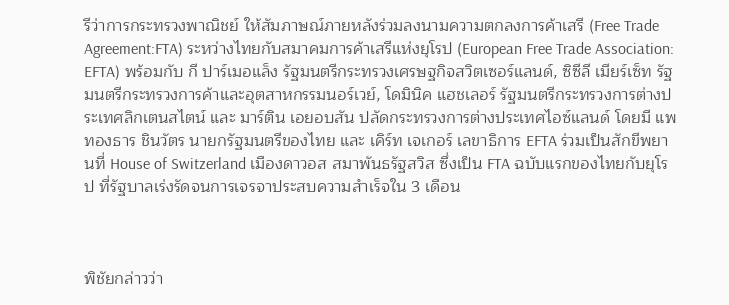รีว่าการกระทรวงพาณิชย์ ให้สัมภาษณ์ภายหลังร่วมลงนามความตกลงการค้าเสรี (Free Trade Agreement:FTA) ระหว่างไทยกับสมาคมการค้าเสรีแห่งยุโรป (European Free Trade Association: EFTA) พร้อมกับ กี ปาร์เมอแล็ง รัฐมนตรีกระทรวงเศรษฐกิจสวิตเซอร์แลนด์, ซิซีลี เมียร์เซ็ท รัฐมนตรีกระทรวงการค้าและอุตสาหกรรมนอร์เวย์, โดมินิค แฮชเลอร์ รัฐมนตรีกระทรวงการต่างประเทศลิกเตนสไตน์ และ มาร์ติน เอยอบสัน ปลัดกระทรวงการต่างประเทศไอซ์แลนด์ โดยมี แพทองธาร ชินวัตร นายกรัฐมนตรีของไทย และ เคิร์ท เจเกอร์ เลขาธิการ EFTA ร่วมเป็นสักขีพยานที่ House of Switzerland เมืองดาวอส สมาพันธรัฐสวิส ซึ่งเป็น FTA ฉบับแรกของไทยกับยุโรป ที่รัฐบาลเร่งรัดจนการเจรจาประสบความสำเร็จใน 3 เดือน



พิชัยกล่าวว่า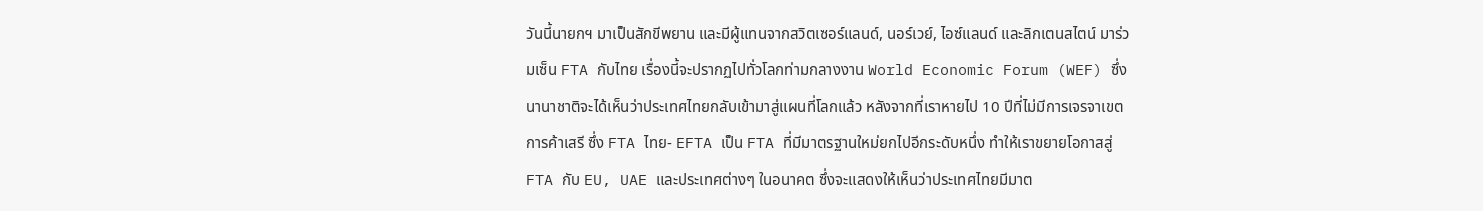วันนี้นายกฯ มาเป็นสักขีพยาน และมีผู้แทนจากสวิตเซอร์แลนด์, นอร์เวย์, ไอซ์แลนด์ และลิกเตนสไตน์ มาร่วมเซ็น FTA กับไทย เรื่องนี้จะปรากฏไปทั่วโลกท่ามกลางงาน World Economic Forum (WEF) ซึ่งนานาชาติจะได้เห็นว่าประเทศไทยกลับเข้ามาสู่แผนที่โลกแล้ว หลังจากที่เราหายไป 10 ปีที่ไม่มีการเจรจาเขตการค้าเสรี ซึ่ง FTA ไทย- EFTA เป็น FTA ที่มีมาตรฐานใหม่ยกไปอีกระดับหนึ่ง ทำให้เราขยายโอกาสสู่ FTA กับ EU, UAE และประเทศต่างๆ ในอนาคต ซึ่งจะแสดงให้เห็นว่าประเทศไทยมีมาต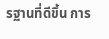รฐานที่ดีขึ้น การ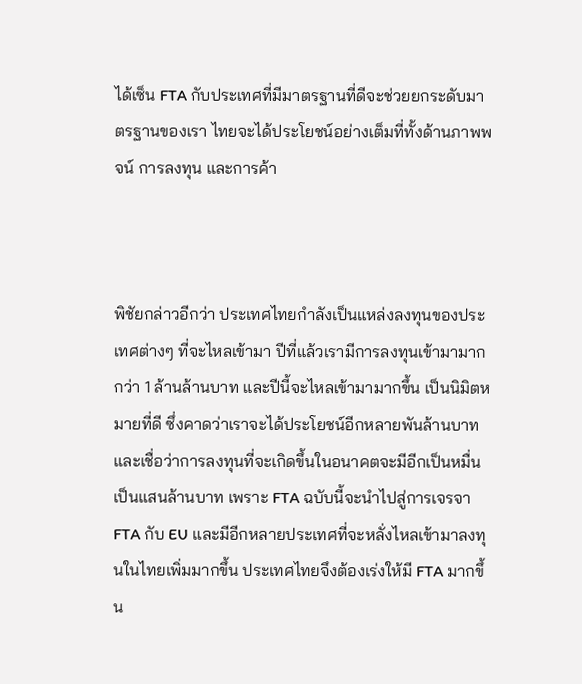ได้เซ็น FTA กับประเทศที่มีมาตรฐานที่ดีจะช่วยยกระดับมาตรฐานของเรา ไทยจะได้ประโยชน์อย่างเต็มที่ทั้งด้านภาพพจน์ การลงทุน และการค้า



พิชัยกล่าวอีกว่า ประเทศไทยกำลังเป็นแหล่งลงทุนของประเทศต่างๆ ที่จะไหลเข้ามา ปีที่แล้วเรามีการลงทุนเข้ามามากกว่า 1 ล้านล้านบาท และปีนี้จะไหลเข้ามามากขึ้น เป็นนิมิตหมายที่ดี ซึ่งคาดว่าเราจะได้ประโยชน์อีกหลายพันล้านบาท และเชื่อว่าการลงทุนที่จะเกิดขึ้นในอนาคตจะมีอีกเป็นหมื่นเป็นแสนล้านบาท เพราะ FTA ฉบับนี้จะนำไปสู่การเจรจา FTA กับ EU และมีอีกหลายประเทศที่จะหลั่งไหลเข้ามาลงทุนในไทยเพิ่มมากขึ้น ประเทศไทยจึงต้องเร่งให้มี FTA มากขึ้น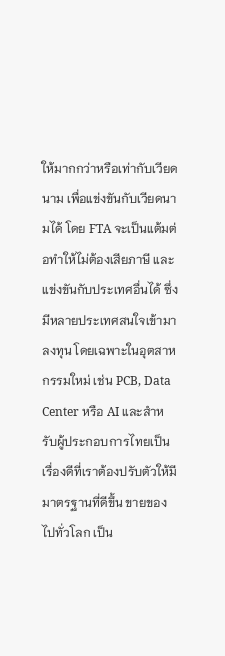ให้มากกว่าหรือเท่ากับเวียดนาม เพื่อแข่งขันกับเวียดนามได้ โดย FTA จะเป็นแต้มต่อทำให้ไม่ต้องเสียภาษี และแข่งขันกับประเทศอื่นได้ ซึ่งมีหลายประเทศสนใจเข้ามาลงทุน โดยเฉพาะในอุตสาหกรรมใหม่ เช่น PCB, Data Center หรือ AI และสำหรับผู้ประกอบการไทยเป็นเรื่องดีที่เราต้องปรับตัวให้มีมาตรฐานที่ดีขึ้น ขายของไปทั่วโลก เป็น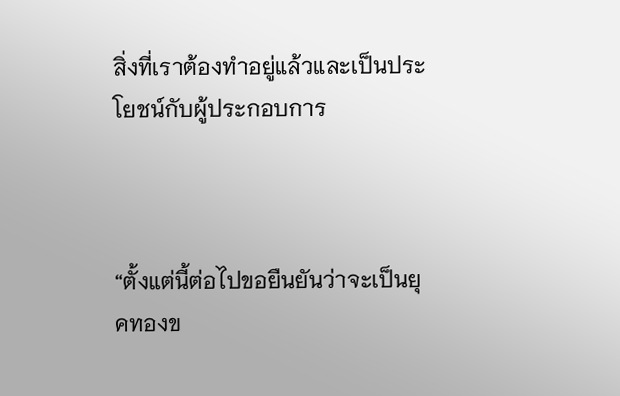สิ่งที่เราต้องทำอยู่แล้วและเป็นประโยชน์กับผู้ประกอบการ



“ตั้งแต่นี้ต่อไปขอยืนยันว่าจะเป็นยุคทองข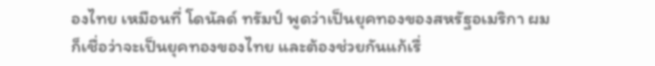องไทย เหมือนที่ โดนัลด์ ทรัมป์ พูดว่าเป็นยุคทองของสหรัฐอเมริกา ผมก็เชื่อว่าจะเป็นยุคทองของไทย และต้องช่วยกันแก้เรื่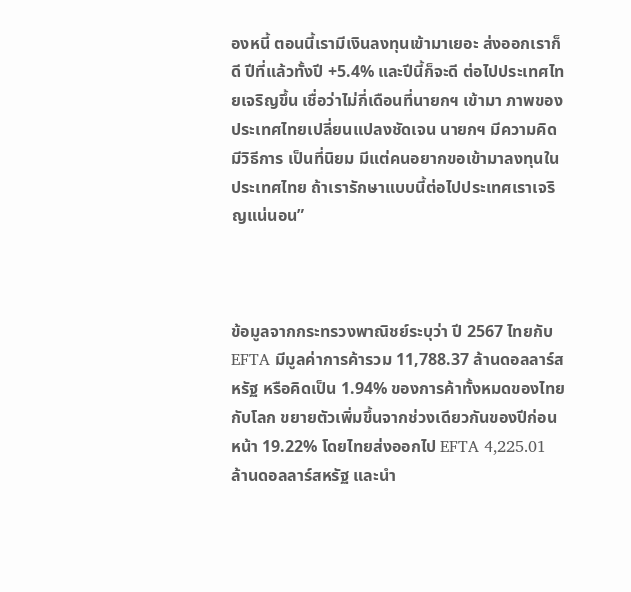องหนี้ ตอนนี้เรามีเงินลงทุนเข้ามาเยอะ ส่งออกเราก็ดี ปีที่แล้วทั้งปี +5.4% และปีนี้ก็จะดี ต่อไปประเทศไทยเจริญขึ้น เชื่อว่าไม่กี่เดือนที่นายกฯ เข้ามา ภาพของประเทศไทยเปลี่ยนแปลงชัดเจน นายกฯ มีความคิด มีวิธีการ เป็นที่นิยม มีแต่คนอยากขอเข้ามาลงทุนในประเทศไทย ถ้าเรารักษาแบบนี้ต่อไปประเทศเราเจริญแน่นอน”



ข้อมูลจากกระทรวงพาณิชย์ระบุว่า ปี 2567 ไทยกับ EFTA มีมูลค่าการค้ารวม 11,788.37 ล้านดอลลาร์สหรัฐ หรือคิดเป็น 1.94% ของการค้าทั้งหมดของไทยกับโลก ขยายตัวเพิ่มขึ้นจากช่วงเดียวกันของปีก่อนหน้า 19.22% โดยไทยส่งออกไป EFTA 4,225.01 ล้านดอลลาร์สหรัฐ และนำ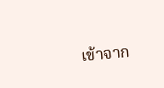เข้าจาก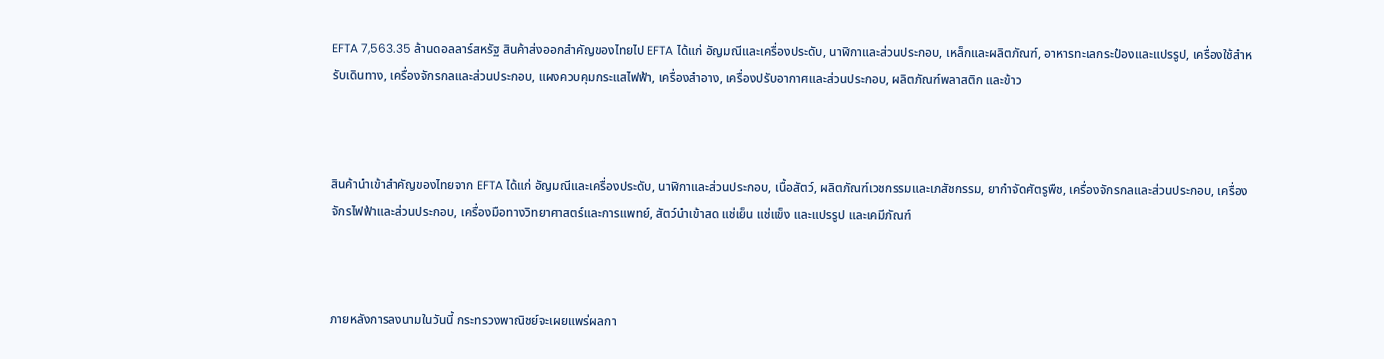EFTA 7,563.35 ล้านดอลลาร์สหรัฐ สินค้าส่งออกสำคัญของไทยไป EFTA ได้แก่ อัญมณีและเครื่องประดับ, นาฬิกาและส่วนประกอบ, เหล็กและผลิตภัณฑ์, อาหารทะเลกระป๋องและแปรรูป, เครื่องใช้สำหรับเดินทาง, เครื่องจักรกลและส่วนประกอบ, แผงควบคุมกระแสไฟฟ้า, เครื่องสำอาง, เครื่องปรับอากาศและส่วนประกอบ, ผลิตภัณฑ์พลาสติก และข้าว



สินค้านำเข้าสำคัญของไทยจาก EFTA ได้แก่ อัญมณีและเครื่องประดับ, นาฬิกาและส่วนประกอบ, เนื้อสัตว์, ผลิตภัณฑ์เวชกรรมและเภสัชกรรม, ยากำจัดศัตรูพืช, เครื่องจักรกลและส่วนประกอบ, เครื่องจักรไฟฟ้าและส่วนประกอบ, เครื่องมือทางวิทยาศาสตร์และการแพทย์, สัตว์นำเข้าสด แช่เย็น แช่แข็ง และแปรรูป และเคมีภัณฑ์



ภายหลังการลงนามในวันนี้ กระทรวงพาณิชย์จะเผยแพร่ผลกา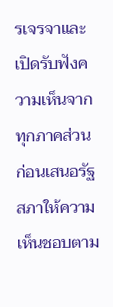รเจรจาและเปิดรับฟังความเห็นจากทุกภาคส่วน ก่อนเสนอรัฐสภาให้ความเห็นชอบตาม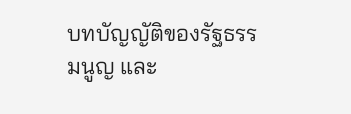บทบัญญัติของรัฐธรรมนูญ และ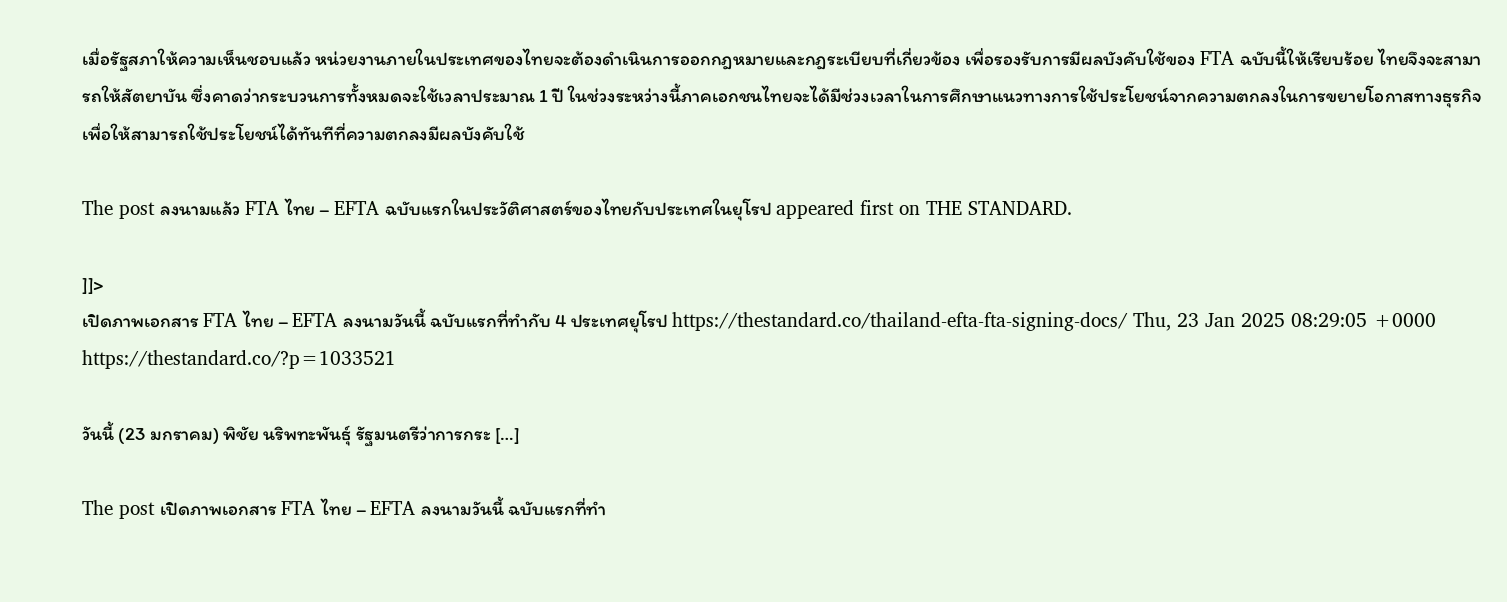เมื่อรัฐสภาให้ความเห็นชอบแล้ว หน่วยงานภายในประเทศของไทยจะต้องดำเนินการออกกฎหมายและกฎระเบียบที่เกี่ยวข้อง เพื่อรองรับการมีผลบังคับใช้ของ FTA ฉบับนี้ให้เรียบร้อย ไทยจึงจะสามารถให้สัตยาบัน ซึ่งคาดว่ากระบวนการทั้งหมดจะใช้เวลาประมาณ 1 ปี ในช่วงระหว่างนี้ภาคเอกชนไทยจะได้มีช่วงเวลาในการศึกษาแนวทางการใช้ประโยชน์จากความตกลงในการขยายโอกาสทางธุรกิจ เพื่อให้สามารถใช้ประโยชน์ได้ทันทีที่ความตกลงมีผลบังคับใช้

The post ลงนามแล้ว FTA ไทย – EFTA ฉบับแรกในประวัติศาสตร์ของไทยกับประเทศในยุโรป appeared first on THE STANDARD.

]]>
เปิดภาพเอกสาร FTA ไทย – EFTA ลงนามวันนี้ ฉบับแรกที่ทำกับ 4 ประเทศยุโรป https://thestandard.co/thailand-efta-fta-signing-docs/ Thu, 23 Jan 2025 08:29:05 +0000 https://thestandard.co/?p=1033521

วันนี้ (23 มกราคม) พิชัย นริพทะพันธุ์ รัฐมนตรีว่าการกระ […]

The post เปิดภาพเอกสาร FTA ไทย – EFTA ลงนามวันนี้ ฉบับแรกที่ทำ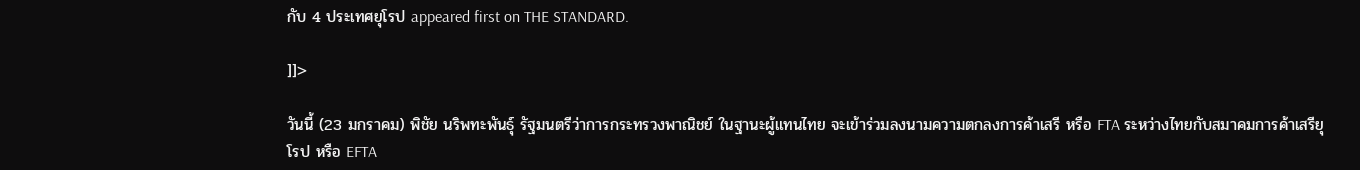กับ 4 ประเทศยุโรป appeared first on THE STANDARD.

]]>

วันนี้ (23 มกราคม) พิชัย นริพทะพันธุ์ รัฐมนตรีว่าการกระทรวงพาณิชย์ ในฐานะผู้แทนไทย จะเข้าร่วมลงนามความตกลงการค้าเสรี หรือ FTA ระหว่างไทยกับสมาคมการค้าเสรียุโรป หรือ EFTA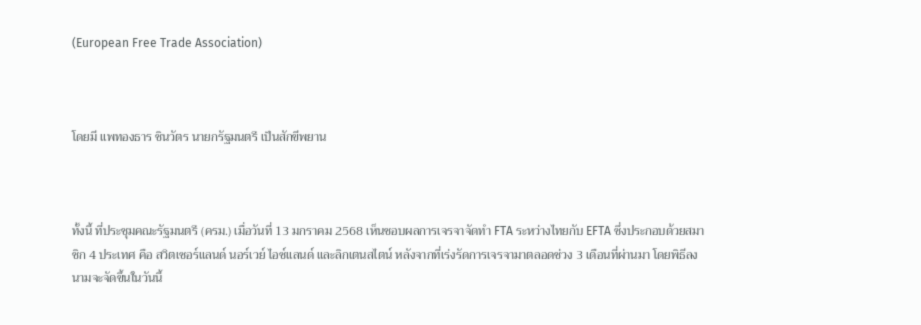(European Free Trade Association)



โดยมี แพทองธาร ชินวัตร นายกรัฐมนตรี เป็นสักขีพยาน



ทั้งนี้ ที่ประชุมคณะรัฐมนตรี (ครม.) เมื่อวันที่ 13 มกราคม 2568 เห็นชอบผลการเจรจาจัดทำ FTA ระหว่างไทยกับ EFTA ซึ่งประกอบด้วยสมาชิก 4 ประเทศ คือ สวิตเซอร์แลนด์ นอร์เวย์ ไอซ์แลนด์ และลิกเตนสไตน์ หลังจากที่เร่งรัดการเจรจามาตลอดช่วง 3 เดือนที่ผ่านมา โดยพิธีลงนามจะจัดขึ้นในวันนี้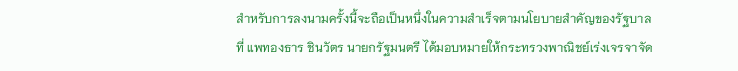สำหรับการลงนามครั้งนี้จะถือเป็นหนึ่งในความสำเร็จตามนโยบายสำคัญของรัฐบาลที่ แพทองธาร ชินวัตร นายกรัฐมนตรี ได้มอบหมายให้กระทรวงพาณิชย์เร่งเจรจาจัด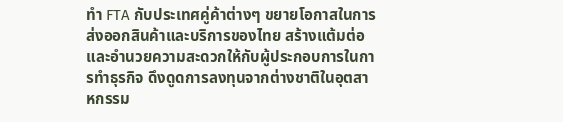ทำ FTA กับประเทศคู่ค้าต่างๆ ขยายโอกาสในการส่งออกสินค้าและบริการของไทย สร้างแต้มต่อและอำนวยความสะดวกให้กับผู้ประกอบการในการทำธุรกิจ ดึงดูดการลงทุนจากต่างชาติในอุตสาหกรรม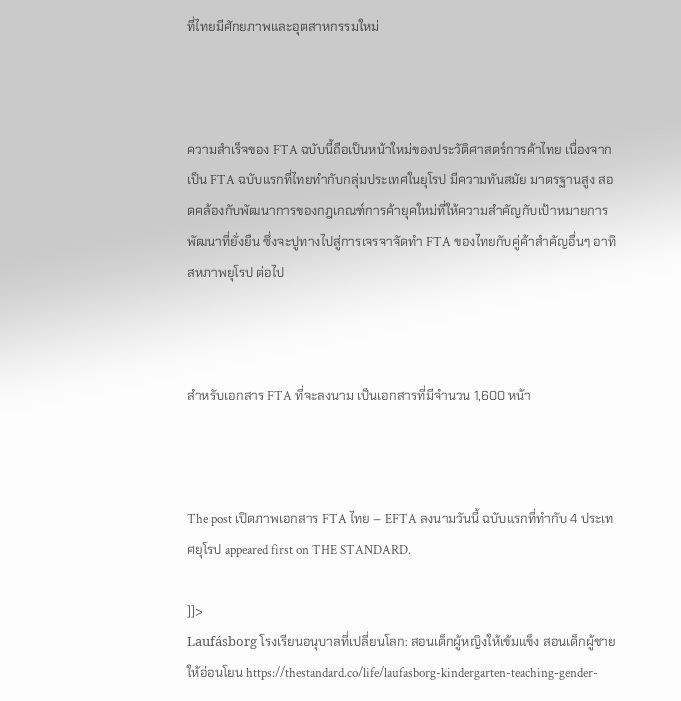ที่ไทยมีศักยภาพและอุตสาหกรรมใหม่



ความสำเร็จของ FTA ฉบับนี้ถือเป็นหน้าใหม่ของประวัติศาสตร์การค้าไทย เนื่องจากเป็น FTA ฉบับแรกที่ไทยทำกับกลุ่มประเทศในยุโรป มีความทันสมัย มาตรฐานสูง สอดคล้องกับพัฒนาการของกฎเกณฑ์การค้ายุคใหม่ที่ให้ความสำคัญกับเป้าหมายการพัฒนาที่ยั่งยืน ซึ่งจะปูทางไปสู่การเจรจาจัดทำ FTA ของไทยกับคู่ค้าสำคัญอื่นๆ อาทิ สหภาพยุโรป ต่อไป



สำหรับเอกสาร FTA ที่จะลงนาม เป็นเอกสารที่มีจำนวน 1,600 หน้า



The post เปิดภาพเอกสาร FTA ไทย – EFTA ลงนามวันนี้ ฉบับแรกที่ทำกับ 4 ประเทศยุโรป appeared first on THE STANDARD.

]]>
Laufásborg โรงเรียนอนุบาลที่เปลี่ยนโลก: สอนเด็กผู้หญิงให้เข้มแข็ง สอนเด็กผู้ชายให้อ่อนโยน https://thestandard.co/life/laufasborg-kindergarten-teaching-gender-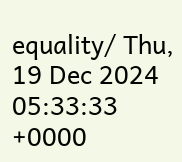equality/ Thu, 19 Dec 2024 05:33:33 +0000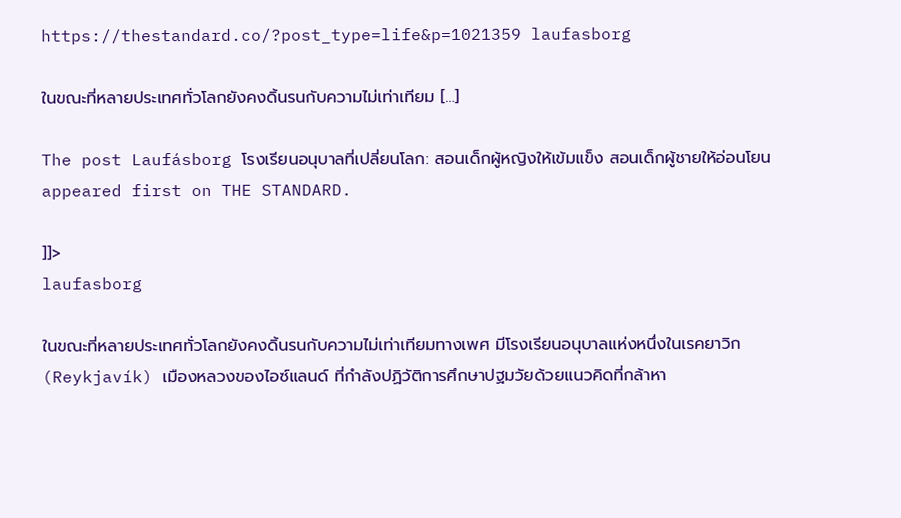https://thestandard.co/?post_type=life&p=1021359 laufasborg

ในขณะที่หลายประเทศทั่วโลกยังคงดิ้นรนกับความไม่เท่าเทียม […]

The post Laufásborg โรงเรียนอนุบาลที่เปลี่ยนโลก: สอนเด็กผู้หญิงให้เข้มแข็ง สอนเด็กผู้ชายให้อ่อนโยน appeared first on THE STANDARD.

]]>
laufasborg

ในขณะที่หลายประเทศทั่วโลกยังคงดิ้นรนกับความไม่เท่าเทียมทางเพศ มีโรงเรียนอนุบาลแห่งหนึ่งในเรคยาวิก (Reykjavík) เมืองหลวงของไอซ์แลนด์ ที่กำลังปฏิวัติการศึกษาปฐมวัยด้วยแนวคิดที่กล้าหา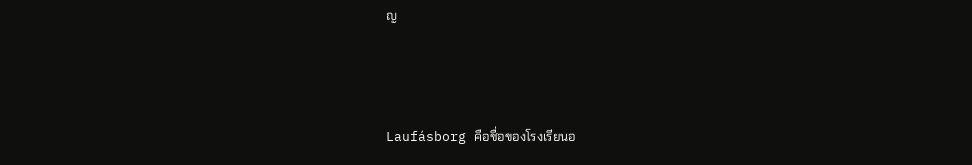ญ



Laufásborg คือชื่อของโรงเรียนอ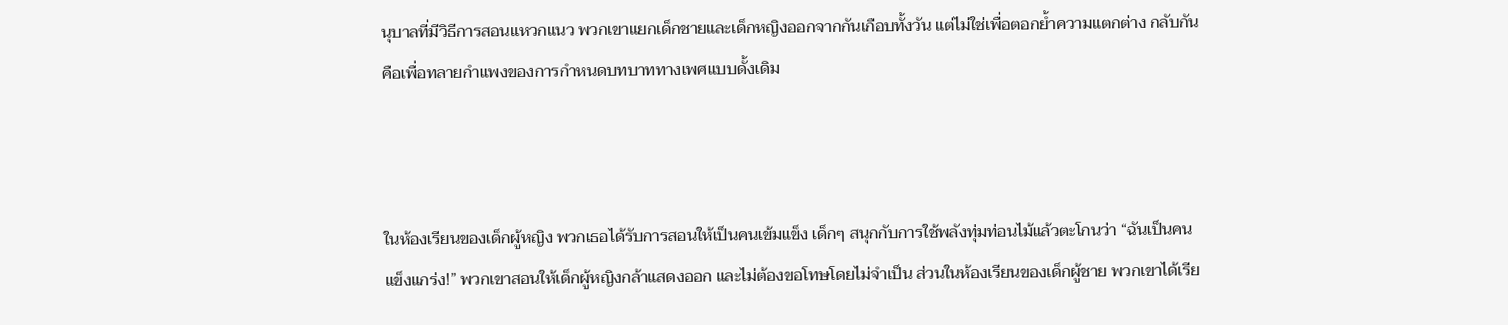นุบาลที่มีวิธีการสอนแหวกแนว พวกเขาแยกเด็กชายและเด็กหญิงออกจากกันเกือบทั้งวัน แต่ไม่ใช่เพื่อตอกย้ำความแตกต่าง กลับกันคือเพื่อทลายกำแพงของการกำหนดบทบาททางเพศแบบดั้งเดิม



ในห้องเรียนของเด็กผู้หญิง พวกเธอได้รับการสอนให้เป็นคนเข้มแข็ง เด็กๆ สนุกกับการใช้พลังทุ่มท่อนไม้แล้วตะโกนว่า “ฉันเป็นคนแข็งแกร่ง!” พวกเขาสอนให้เด็กผู้หญิงกล้าแสดงออก และไม่ต้องขอโทษโดยไม่จำเป็น ส่วนในห้องเรียนของเด็กผู้ชาย พวกเขาได้เรีย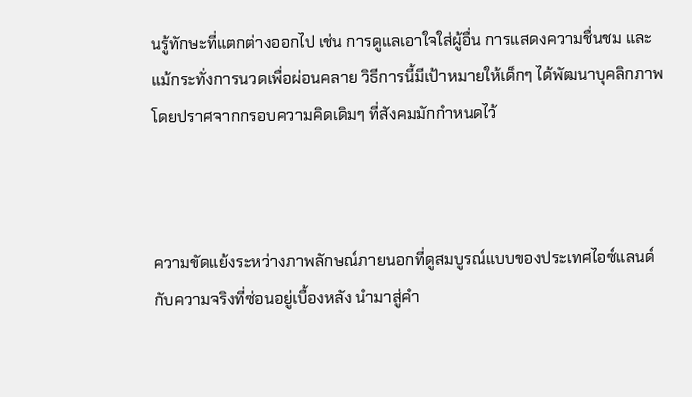นรู้ทักษะที่แตกต่างออกไป เช่น การดูแลเอาใจใส่ผู้อื่น การแสดงความชื่นชม และแม้กระทั่งการนวดเพื่อผ่อนคลาย วิธีการนี้มีเป้าหมายให้เด็กๆ ได้พัฒนาบุคลิกภาพโดยปราศจากกรอบความคิดเดิมๆ ที่สังคมมักกำหนดไว้



ความขัดแย้งระหว่างภาพลักษณ์ภายนอกที่ดูสมบูรณ์แบบของประเทศไอซ์แลนด์กับความจริงที่ซ่อนอยู่เบื้องหลัง นำมาสู่คำ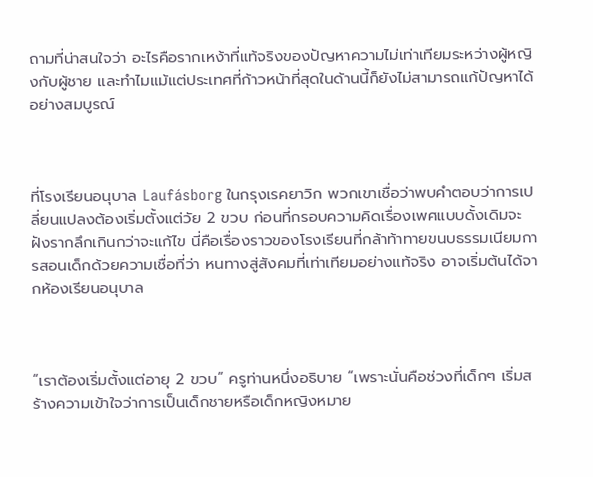ถามที่น่าสนใจว่า อะไรคือรากเหง้าที่แท้จริงของปัญหาความไม่เท่าเทียมระหว่างผู้หญิงกับผู้ชาย และทำไมแม้แต่ประเทศที่ก้าวหน้าที่สุดในด้านนี้ก็ยังไม่สามารถแก้ปัญหาได้อย่างสมบูรณ์



ที่โรงเรียนอนุบาล Laufásborg ในกรุงเรคยาวิก พวกเขาเชื่อว่าพบคำตอบว่าการเปลี่ยนแปลงต้องเริ่มตั้งแต่วัย 2 ขวบ ก่อนที่กรอบความคิดเรื่องเพศแบบดั้งเดิมจะฝังรากลึกเกินกว่าจะแก้ไข นี่คือเรื่องราวของโรงเรียนที่กล้าท้าทายขนบธรรมเนียมการสอนเด็กด้วยความเชื่อที่ว่า หนทางสู่สังคมที่เท่าเทียมอย่างแท้จริง อาจเริ่มต้นได้จากห้องเรียนอนุบาล



“เราต้องเริ่มตั้งแต่อายุ 2 ขวบ” ครูท่านหนึ่งอธิบาย “เพราะนั่นคือช่วงที่เด็กๆ เริ่มสร้างความเข้าใจว่าการเป็นเด็กชายหรือเด็กหญิงหมาย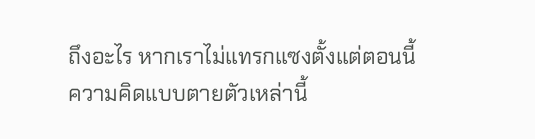ถึงอะไร หากเราไม่แทรกแซงตั้งแต่ตอนนี้ ความคิดแบบตายตัวเหล่านี้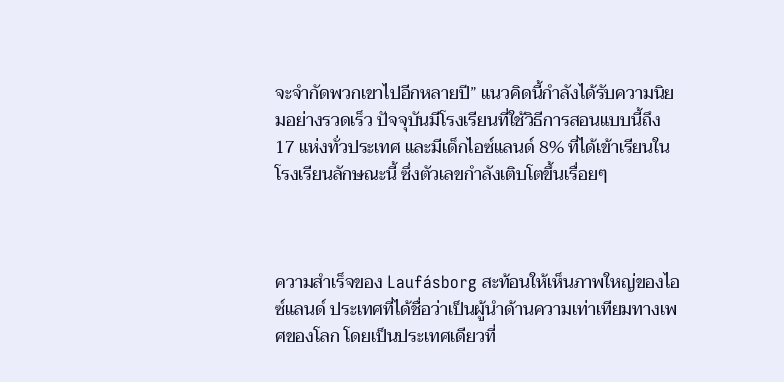จะจำกัดพวกเขาไปอีกหลายปี” แนวคิดนี้กำลังได้รับความนิยมอย่างรวดเร็ว ปัจจุบันมีโรงเรียนที่ใช้วิธีการสอนแบบนี้ถึง 17 แห่งทั่วประเทศ และมีเด็กไอซ์แลนด์ 8% ที่ได้เข้าเรียนในโรงเรียนลักษณะนี้ ซึ่งตัวเลขกำลังเติบโตขึ้นเรื่อยๆ



ความสำเร็จของ Laufásborg สะท้อนให้เห็นภาพใหญ่ของไอซ์แลนด์ ประเทศที่ได้ชื่อว่าเป็นผู้นำด้านความเท่าเทียมทางเพศของโลก โดยเป็นประเทศเดียวที่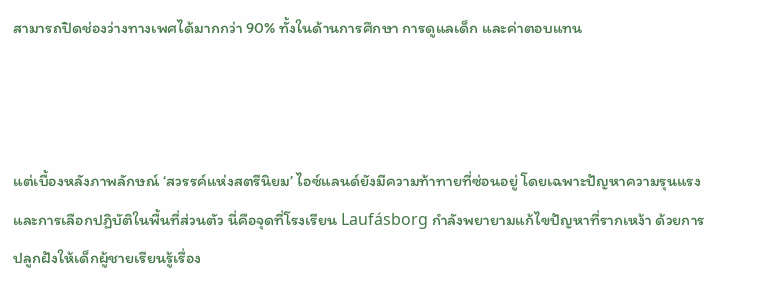สามารถปิดช่องว่างทางเพศได้มากกว่า 90% ทั้งในด้านการศึกษา การดูแลเด็ก และค่าตอบแทน



แต่เบื้องหลังภาพลักษณ์ ‘สวรรค์แห่งสตรีนิยม’ ไอซ์แลนด์ยังมีความท้าทายที่ซ่อนอยู่ โดยเฉพาะปัญหาความรุนแรงและการเลือกปฏิบัติในพื้นที่ส่วนตัว นี่คือจุดที่โรงเรียน Laufásborg กำลังพยายามแก้ไขปัญหาที่รากเหง้า ด้วยการปลูกฝังให้เด็กผู้ชายเรียนรู้เรื่อง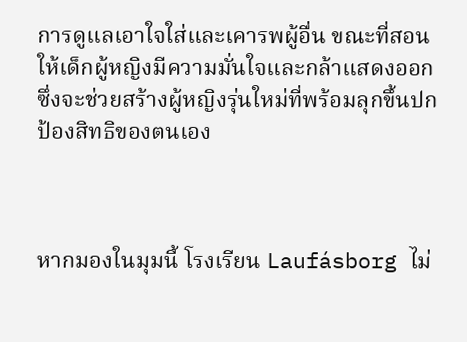การดูแลเอาใจใส่และเคารพผู้อื่น ขณะที่สอนให้เด็กผู้หญิงมีความมั่นใจและกล้าแสดงออก ซึ่งจะช่วยสร้างผู้หญิงรุ่นใหม่ที่พร้อมลุกขึ้นปกป้องสิทธิของตนเอง



หากมองในมุมนี้ โรงเรียน Laufásborg ไม่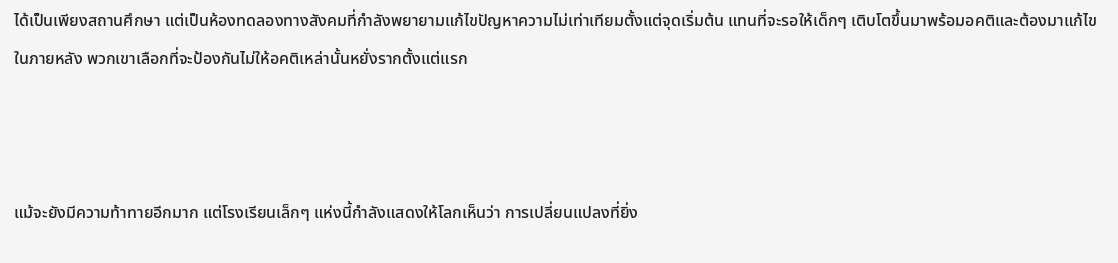ได้เป็นเพียงสถานศึกษา แต่เป็นห้องทดลองทางสังคมที่กำลังพยายามแก้ไขปัญหาความไม่เท่าเทียมตั้งแต่จุดเริ่มต้น แทนที่จะรอให้เด็กๆ เติบโตขึ้นมาพร้อมอคติและต้องมาแก้ไขในภายหลัง พวกเขาเลือกที่จะป้องกันไม่ให้อคติเหล่านั้นหยั่งรากตั้งแต่แรก



แม้จะยังมีความท้าทายอีกมาก แต่โรงเรียนเล็กๆ แห่งนี้กำลังแสดงให้โลกเห็นว่า การเปลี่ยนแปลงที่ยิ่ง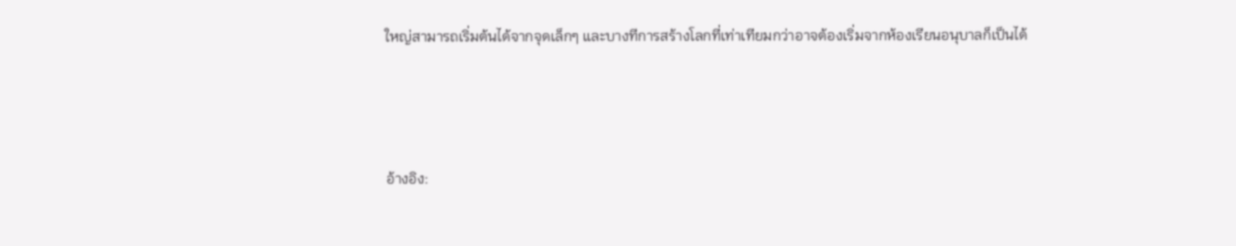ใหญ่สามารถเริ่มต้นได้จากจุดเล็กๆ และบางทีการสร้างโลกที่เท่าเทียมกว่าอาจต้องเริ่มจากห้องเรียนอนุบาลก็เป็นได้



อ้างอิง: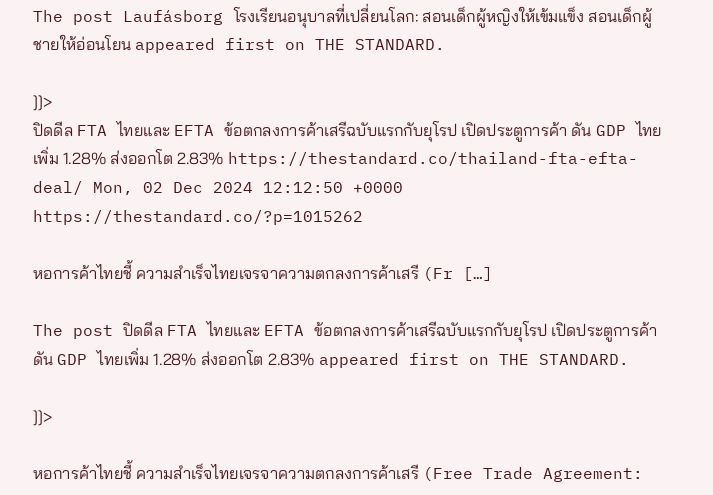The post Laufásborg โรงเรียนอนุบาลที่เปลี่ยนโลก: สอนเด็กผู้หญิงให้เข้มแข็ง สอนเด็กผู้ชายให้อ่อนโยน appeared first on THE STANDARD.

]]>
ปิดดีล FTA ไทยและ EFTA ข้อตกลงการค้าเสรีฉบับแรกกับยุโรป เปิดประตูการค้า ดัน GDP ไทยเพิ่ม 1.28% ส่งออกโต 2.83% https://thestandard.co/thailand-fta-efta-deal/ Mon, 02 Dec 2024 12:12:50 +0000 https://thestandard.co/?p=1015262

หอการค้าไทยชี้ ความสำเร็จไทยเจรจาความตกลงการค้าเสรี (Fr […]

The post ปิดดีล FTA ไทยและ EFTA ข้อตกลงการค้าเสรีฉบับแรกกับยุโรป เปิดประตูการค้า ดัน GDP ไทยเพิ่ม 1.28% ส่งออกโต 2.83% appeared first on THE STANDARD.

]]>

หอการค้าไทยชี้ ความสำเร็จไทยเจรจาความตกลงการค้าเสรี (Free Trade Agreement: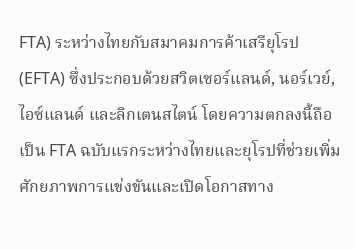FTA) ระหว่างไทยกับสมาคมการค้าเสรียุโรป (EFTA) ซึ่งประกอบด้วยสวิตเซอร์แลนด์, นอร์เวย์, ไอซ์แลนด์ และลิกเตนสไตน์ โดยความตกลงนี้ถือเป็น FTA ฉบับแรกระหว่างไทยและยุโรปที่ช่วยเพิ่มศักยภาพการแข่งขันและเปิดโอกาสทาง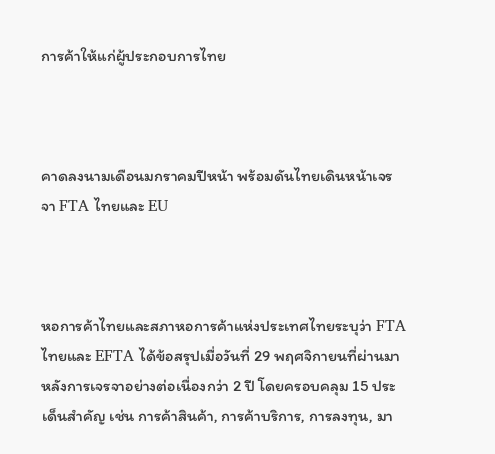การค้าให้แก่ผู้ประกอบการไทย



คาดลงนามเดือนมกราคมปีหน้า พร้อมดันไทยเดินหน้าเจรจา FTA ไทยและ EU



หอการค้าไทยและสภาหอการค้าแห่งประเทศไทยระบุว่า FTA ไทยและ EFTA ได้ข้อสรุปเมื่อวันที่ 29 พฤศจิกายนที่ผ่านมา หลังการเจรจาอย่างต่อเนื่องกว่า 2 ปี โดยครอบคลุม 15 ประเด็นสำคัญ เช่น การค้าสินค้า, การค้าบริการ, การลงทุน, มา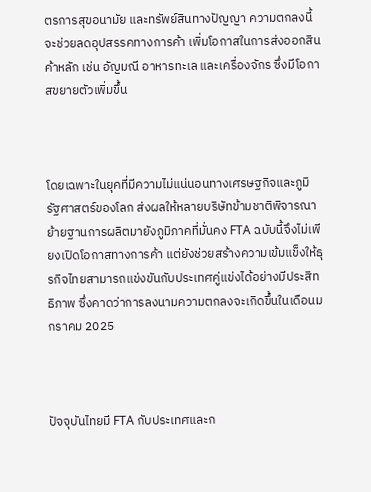ตรการสุขอนามัย และทรัพย์สินทางปัญญา ความตกลงนี้จะช่วยลดอุปสรรคทางการค้า เพิ่มโอกาสในการส่งออกสินค้าหลัก เช่น อัญมณี อาหารทะเล และเครื่องจักร ซึ่งมีโอกาสขยายตัวเพิ่มขึ้น



โดยเฉพาะในยุคที่มีความไม่แน่นอนทางเศรษฐกิจและภูมิรัฐศาสตร์ของโลก ส่งผลให้หลายบริษัทข้ามชาติพิจารณาย้ายฐานการผลิตมายังภูมิภาคที่มั่นคง FTA ฉบับนี้จึงไม่เพียงเปิดโอกาสทางการค้า แต่ยังช่วยสร้างความเข้มแข็งให้ธุรกิจไทยสามารถแข่งขันกับประเทศคู่แข่งได้อย่างมีประสิทธิภาพ ซึ่งคาดว่าการลงนามความตกลงจะเกิดขึ้นในเดือนมกราคม 2025



ปัจจุบันไทยมี FTA กับประเทศและก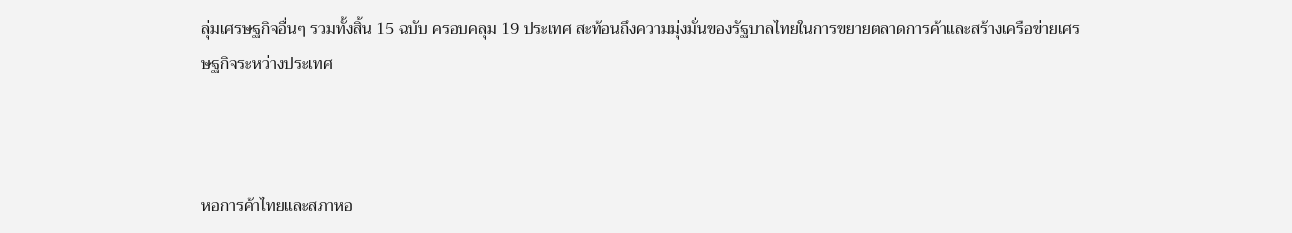ลุ่มเศรษฐกิจอื่นๆ รวมทั้งสิ้น 15 ฉบับ ครอบคลุม 19 ประเทศ สะท้อนถึงความมุ่งมั่นของรัฐบาลไทยในการขยายตลาดการค้าและสร้างเครือข่ายเศรษฐกิจระหว่างประเทศ



หอการค้าไทยและสภาหอ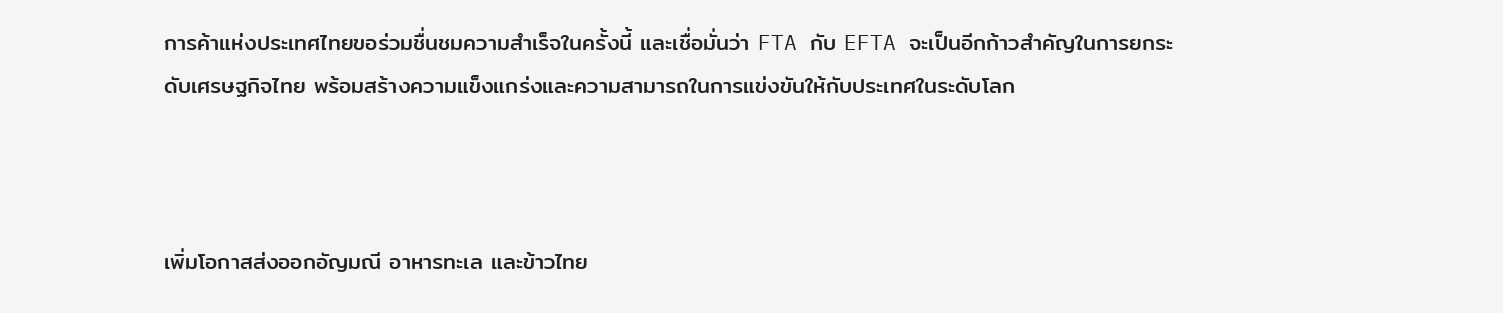การค้าแห่งประเทศไทยขอร่วมชื่นชมความสำเร็จในครั้งนี้ และเชื่อมั่นว่า FTA กับ EFTA จะเป็นอีกก้าวสำคัญในการยกระดับเศรษฐกิจไทย พร้อมสร้างความแข็งแกร่งและความสามารถในการแข่งขันให้กับประเทศในระดับโลก



เพิ่มโอกาสส่งออกอัญมณี อาหารทะเล และข้าวไทย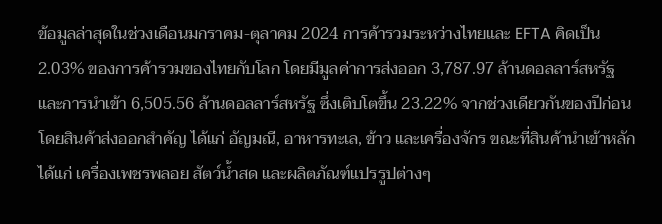ข้อมูลล่าสุดในช่วงเดือนมกราคม-ตุลาคม 2024 การค้ารวมระหว่างไทยและ EFTA คิดเป็น 2.03% ของการค้ารวมของไทยกับโลก โดยมีมูลค่าการส่งออก 3,787.97 ล้านดอลลาร์สหรัฐ และการนำเข้า 6,505.56 ล้านดอลลาร์สหรัฐ ซึ่งเติบโตขึ้น 23.22% จากช่วงเดียวกันของปีก่อน โดยสินค้าส่งออกสำคัญ ได้แก่ อัญมณี, อาหารทะเล, ข้าว และเครื่องจักร ขณะที่สินค้านำเข้าหลัก ได้แก่ เครื่องเพชรพลอย สัตว์น้ำสด และผลิตภัณฑ์แปรรูปต่างๆ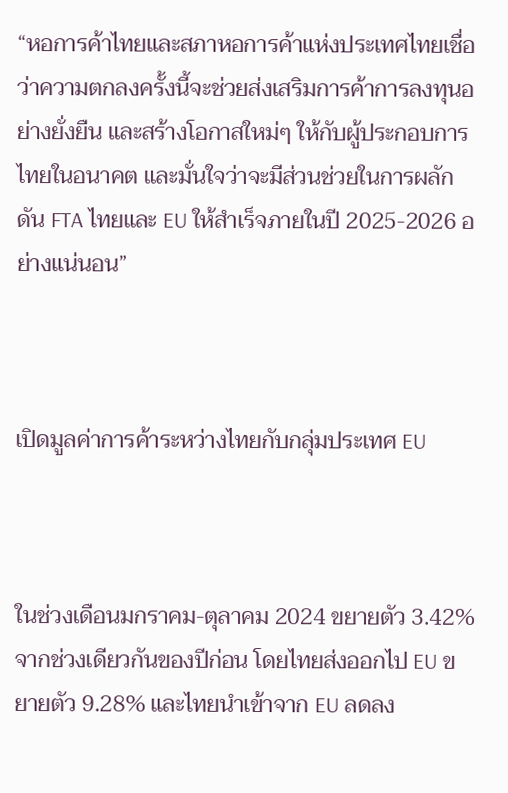“หอการค้าไทยและสภาหอการค้าแห่งประเทศไทยเชื่อว่าความตกลงครั้งนี้จะช่วยส่งเสริมการค้าการลงทุนอย่างยั่งยืน และสร้างโอกาสใหม่ๆ ให้กับผู้ประกอบการไทยในอนาคต และมั่นใจว่าจะมีส่วนช่วยในการผลักดัน FTA ไทยและ EU ให้สำเร็จภายในปี 2025-2026 อย่างแน่นอน”



เปิดมูลค่าการค้าระหว่างไทยกับกลุ่มประเทศ EU



ในช่วงเดือนมกราคม-ตุลาคม 2024 ขยายตัว 3.42% จากช่วงเดียวกันของปีก่อน โดยไทยส่งออกไป EU ขยายตัว 9.28% และไทยนำเข้าจาก EU ลดลง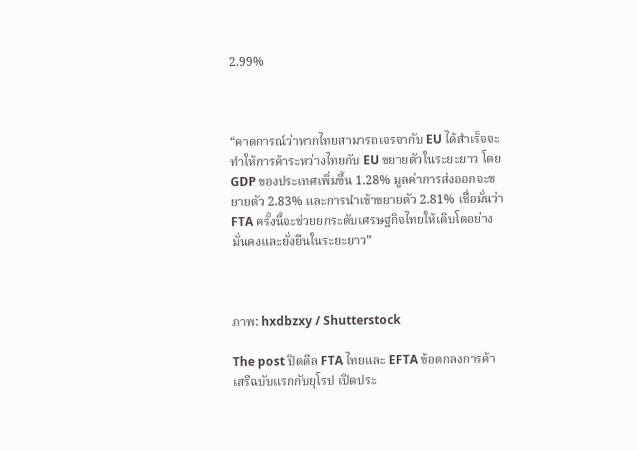2.99%



“คาดการณ์ว่าหากไทยสามารถเจรจากับ EU ได้สำเร็จจะทำให้การค้าระหว่างไทยกับ EU ขยายตัวในระยะยาว โดย GDP ของประเทศเพิ่มขึ้น 1.28% มูลค่าการส่งออกจะขยายตัว 2.83% และการนำเข้าขยายตัว 2.81% เชื่อมั่นว่า FTA ครั้งนี้จะช่วยยกระดับเศรษฐกิจไทยให้เติบโตอย่างมั่นคงและยั่งยืนในระยะยาว”



ภาพ: hxdbzxy / Shutterstock

The post ปิดดีล FTA ไทยและ EFTA ข้อตกลงการค้าเสรีฉบับแรกกับยุโรป เปิดประ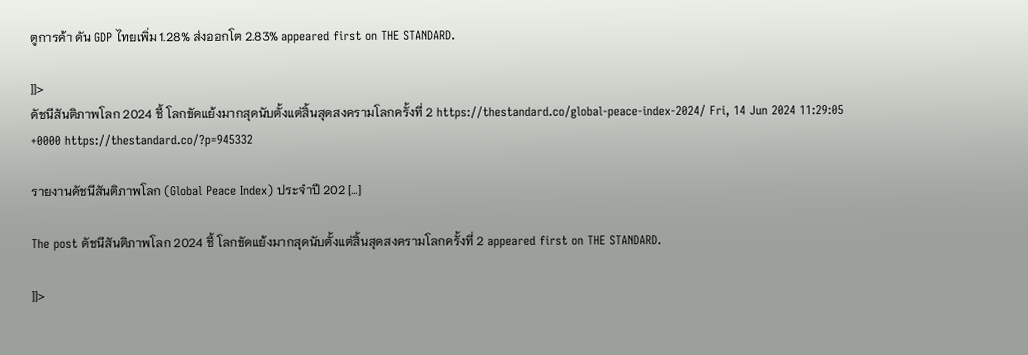ตูการค้า ดัน GDP ไทยเพิ่ม 1.28% ส่งออกโต 2.83% appeared first on THE STANDARD.

]]>
ดัชนีสันติภาพโลก 2024 ชี้ โลกขัดแย้งมากสุดนับตั้งแต่สิ้นสุดสงครามโลกครั้งที่ 2 https://thestandard.co/global-peace-index-2024/ Fri, 14 Jun 2024 11:29:05 +0000 https://thestandard.co/?p=945332

รายงานดัชนีสันติภาพโลก (Global Peace Index) ประจำปี 202 […]

The post ดัชนีสันติภาพโลก 2024 ชี้ โลกขัดแย้งมากสุดนับตั้งแต่สิ้นสุดสงครามโลกครั้งที่ 2 appeared first on THE STANDARD.

]]>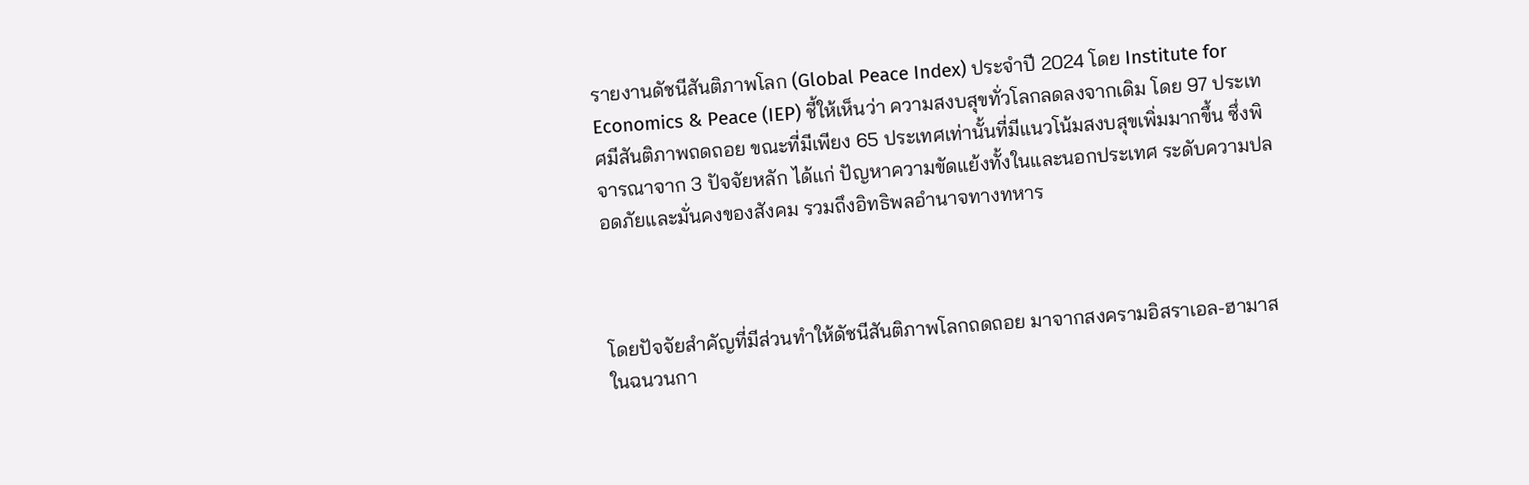รายงานดัชนีสันติภาพโลก (Global Peace Index) ประจำปี 2024 โดย Institute for Economics & Peace (IEP) ชี้ให้เห็นว่า ความสงบสุขทั่วโลกลดลงจากเดิม โดย 97 ประเทศมีสันติภาพถดถอย ขณะที่มีเพียง 65 ประเทศเท่านั้นที่มีแนวโน้มสงบสุขเพิ่มมากขึ้น ซึ่งพิจารณาจาก 3 ปัจจัยหลัก ได้แก่ ปัญหาความขัดแย้งทั้งในและนอกประเทศ ระดับความปลอดภัยและมั่นคงของสังคม รวมถึงอิทธิพลอำนาจทางทหาร



โดยปัจจัยสำคัญที่มีส่วนทำให้ดัชนีสันติภาพโลกถดถอย มาจากสงครามอิสราเอล-ฮามาสในฉนวนกา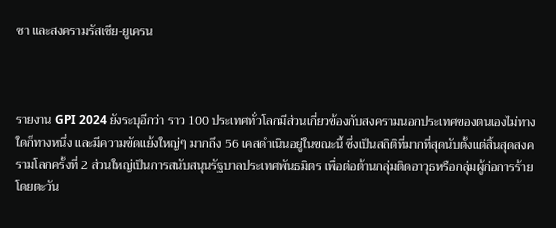ซา และสงครามรัสเซีย-ยูเครน



รายงาน GPI 2024 ยังระบุอีกว่า ราว 100 ประเทศทั่วโลกมีส่วนเกี่ยวข้องกับสงครามนอกประเทศของตนเองไม่ทางใดก็ทางหนึ่ง และมีความขัดแย้งใหญ่ๆ มากถึง 56 เคสดำเนินอยู่ในขณะนี้ ซึ่งเป็นสถิติที่มากที่สุดนับตั้งแต่สิ้นสุดสงครามโลกครั้งที่ 2 ส่วนใหญ่เป็นการสนับสนุนรัฐบาลประเทศพันธมิตร เพื่อต่อต้านกลุ่มติดอาวุธหรือกลุ่มผู้ก่อการร้าย โดยตะวัน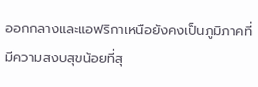ออกกลางและแอฟริกาเหนือยังคงเป็นภูมิภาคที่มีความสงบสุขน้อยที่สุ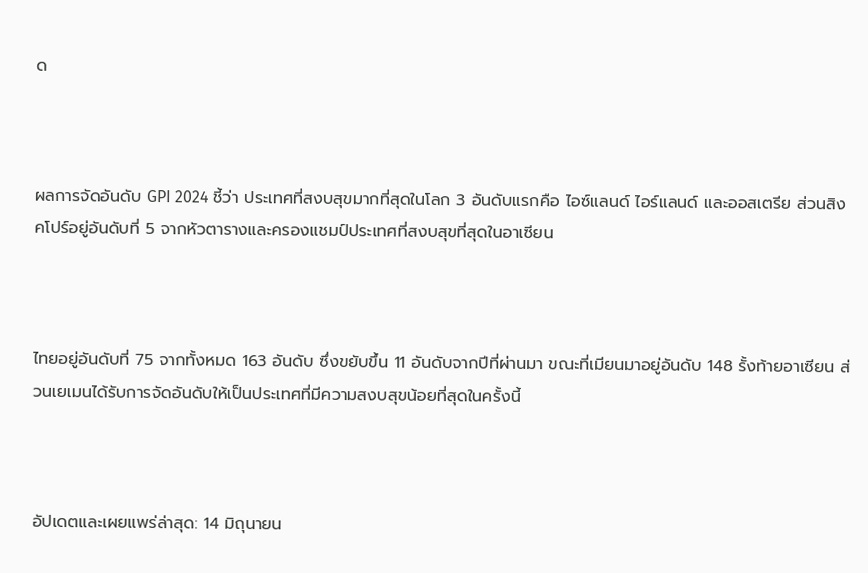ด



ผลการจัดอันดับ GPI 2024 ชี้ว่า ประเทศที่สงบสุขมากที่สุดในโลก 3 อันดับแรกคือ ไอซ์แลนด์ ไอร์แลนด์ และออสเตรีย ส่วนสิงคโปร์อยู่อันดับที่ 5 จากหัวตารางและครองแชมป์ประเทศที่สงบสุขที่สุดในอาเซียน



ไทยอยู่อันดับที่ 75 จากทั้งหมด 163 อันดับ ซึ่งขยับขึ้น 11 อันดับจากปีที่ผ่านมา ขณะที่เมียนมาอยู่อันดับ 148 รั้งท้ายอาเซียน ส่วนเยเมนได้รับการจัดอันดับให้เป็นประเทศที่มีความสงบสุขน้อยที่สุดในครั้งนี้



อัปเดตและเผยแพร่ล่าสุด: 14 มิถุนายน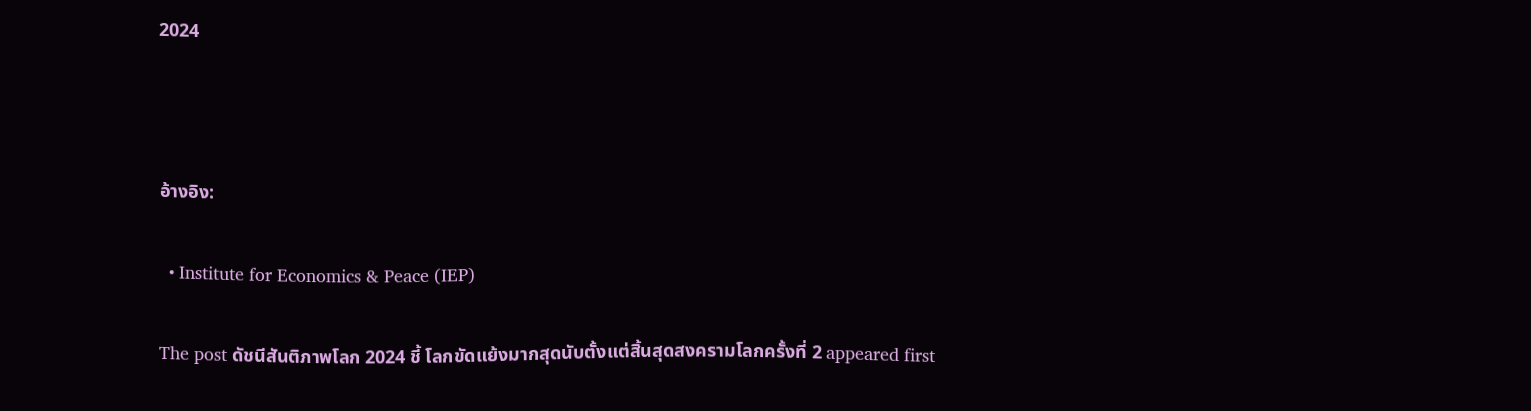2024



อ้างอิง:

  • Institute for Economics & Peace (IEP)

The post ดัชนีสันติภาพโลก 2024 ชี้ โลกขัดแย้งมากสุดนับตั้งแต่สิ้นสุดสงครามโลกครั้งที่ 2 appeared first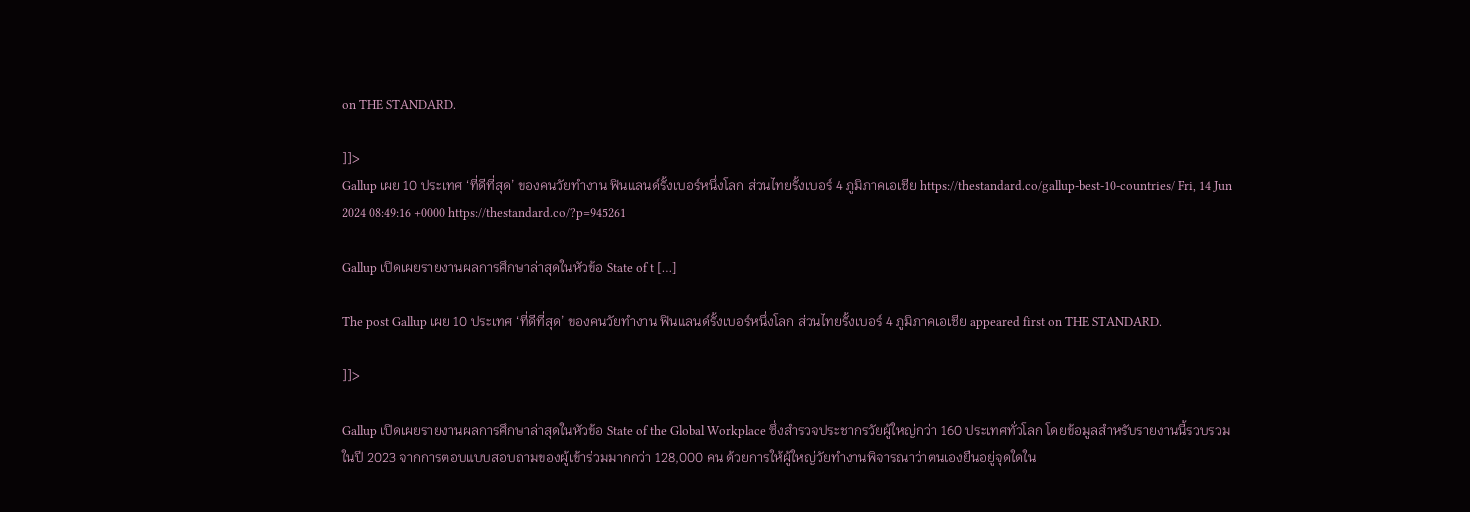on THE STANDARD.

]]>
Gallup เผย 10 ประเทศ ‘ที่ดีที่สุด’ ของคนวัยทำงาน ฟินแลนด์รั้งเบอร์หนึ่งโลก ส่วนไทยรั้งเบอร์ 4 ภูมิภาคเอเชีย https://thestandard.co/gallup-best-10-countries/ Fri, 14 Jun 2024 08:49:16 +0000 https://thestandard.co/?p=945261

Gallup เปิดเผยรายงานผลการศึกษาล่าสุดในหัวข้อ State of t […]

The post Gallup เผย 10 ประเทศ ‘ที่ดีที่สุด’ ของคนวัยทำงาน ฟินแลนด์รั้งเบอร์หนึ่งโลก ส่วนไทยรั้งเบอร์ 4 ภูมิภาคเอเชีย appeared first on THE STANDARD.

]]>

Gallup เปิดเผยรายงานผลการศึกษาล่าสุดในหัวข้อ State of the Global Workplace ซึ่งสำรวจประชากรวัยผู้ใหญ่กว่า 160 ประเทศทั่วโลก โดยข้อมูลสำหรับรายงานนี้รวบรวมในปี 2023 จากการตอบแบบสอบถามของผู้เข้าร่วมมากกว่า 128,000 คน ด้วยการให้ผู้ใหญ่วัยทำงานพิจารณาว่าตนเองยืนอยู่จุดใดใน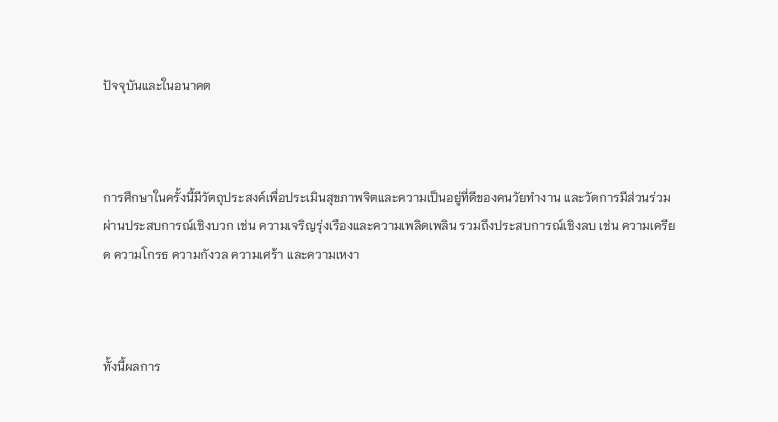ปัจจุบันและในอนาคต



การศึกษาในครั้งนี้มีวัตถุประสงค์เพื่อประเมินสุขภาพจิตและความเป็นอยู่ที่ดีของคนวัยทำงาน และวัดการมีส่วนร่วมผ่านประสบการณ์เชิงบวก เช่น ความเจริญรุ่งเรืองและความเพลิดเพลิน รวมถึงประสบการณ์เชิงลบ เช่น ความเครียด ความโกรธ ความกังวล ความเศร้า และความเหงา



ทั้งนี้ผลการ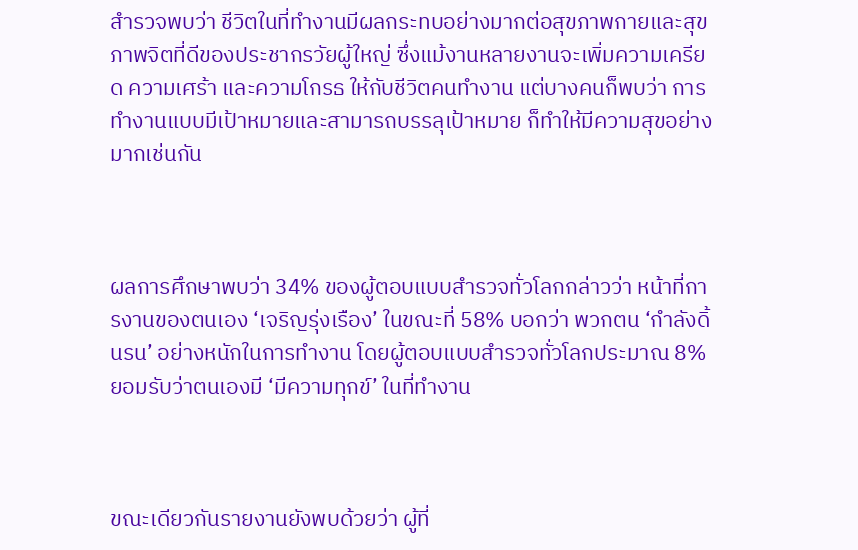สำรวจพบว่า ชีวิตในที่ทำงานมีผลกระทบอย่างมากต่อสุขภาพกายและสุขภาพจิตที่ดีของประชากรวัยผู้ใหญ่ ซึ่งแม้งานหลายงานจะเพิ่มความเครียด ความเศร้า และความโกรธ ให้กับชีวิตคนทำงาน แต่บางคนก็พบว่า การทำงานแบบมีเป้าหมายและสามารถบรรลุเป้าหมาย ก็ทำให้มีความสุขอย่างมากเช่นกัน



ผลการศึกษาพบว่า 34% ของผู้ตอบแบบสำรวจทั่วโลกกล่าวว่า หน้าที่การงานของตนเอง ‘เจริญรุ่งเรือง’ ในขณะที่ 58% บอกว่า พวกตน ‘กำลังดิ้นรน’ อย่างหนักในการทำงาน โดยผู้ตอบแบบสำรวจทั่วโลกประมาณ 8% ยอมรับว่าตนเองมี ‘มีความทุกข์’ ในที่ทำงาน



ขณะเดียวกันรายงานยังพบด้วยว่า ผู้ที่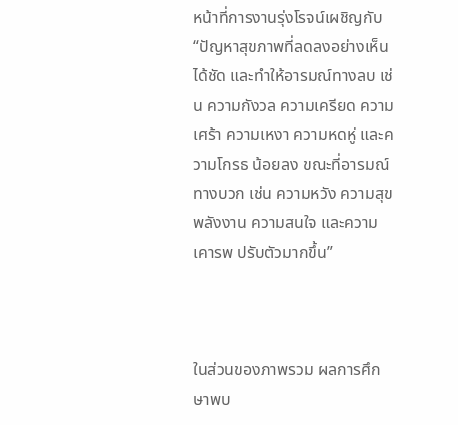หน้าที่การงานรุ่งโรจน์เผชิญกับ “ปัญหาสุขภาพที่ลดลงอย่างเห็นได้ชัด และทำให้อารมณ์ทางลบ เช่น ความกังวล ความเครียด ความเศร้า ความเหงา ความหดหู่ และความโกรธ น้อยลง ขณะที่อารมณ์ทางบวก เช่น ความหวัง ความสุข พลังงาน ความสนใจ และความเคารพ ปรับตัวมากขึ้น”



ในส่วนของภาพรวม ผลการศึกษาพบ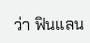ว่า ฟินแลน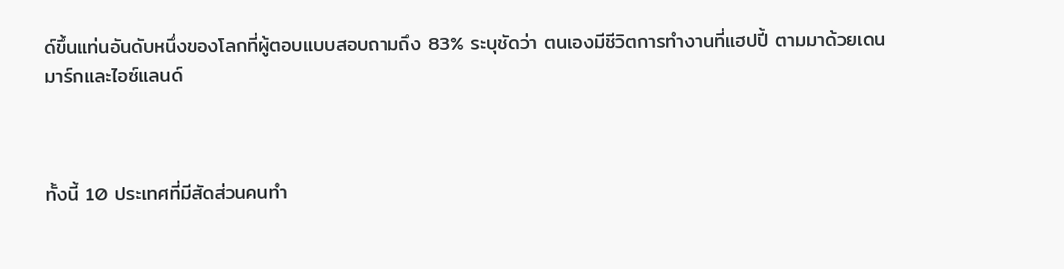ด์ขึ้นแท่นอันดับหนึ่งของโลกที่ผู้ตอบแบบสอบถามถึง 83% ระบุชัดว่า ตนเองมีชีวิตการทำงานที่แฮปปี้ ตามมาด้วยเดนมาร์กและไอซ์แลนด์



ทั้งนี้ 10 ประเทศที่มีสัดส่วนคนทำ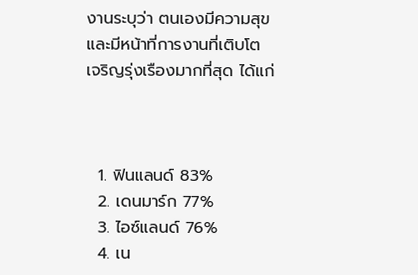งานระบุว่า ตนเองมีความสุขและมีหน้าที่การงานที่เติบโตเจริญรุ่งเรืองมากที่สุด ได้แก่



  1. ฟินแลนด์ 83%
  2. เดนมาร์ก 77%
  3. ไอซ์แลนด์ 76%
  4. เน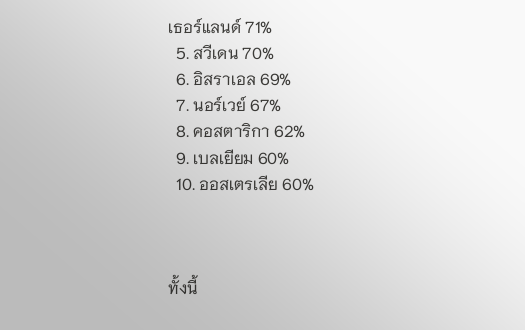เธอร์แลนด์ 71%
  5. สวีเดน 70%
  6. อิสราเอล 69%
  7. นอร์เวย์ 67%
  8. คอสตาริกา 62%
  9. เบลเยียม 60%
  10. ออสเตรเลีย 60%



ทั้งนี้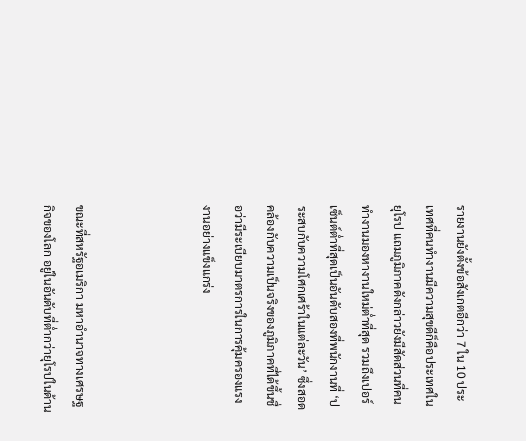รายงานยังตั้งข้อสังเกตอีกว่า 7 ใน 10 ประเทศที่คนทำงานมีความสุขดีก็คือประเทศในยุโรป แถมภูมิภาคดังกล่าวยังมีสัดส่วนที่คนทำงานมองหางานใหม่ต่ำที่สุด รวมถึงเปอร์เซ็นต์ต่ำที่สุดเป็นอันดับสองที่พนักงานที่ ‘ประสบกับความโศกเศร้าในแต่ละวัน’ ซึ่งสอดคล้องกับความเป็นจริงของภูมิภาคที่ได้ขึ้นชื่อว่ามีระเบียบมาตรการในการคุ้มครองแรงงานอย่างแข็งแกร่ง



ขณะที่สหรัฐอเมริกา มหาอำนาจทางเศรษฐกิจของโลก อยู่ในอันดับที่ต่ำกว่ายุโรปในด้าน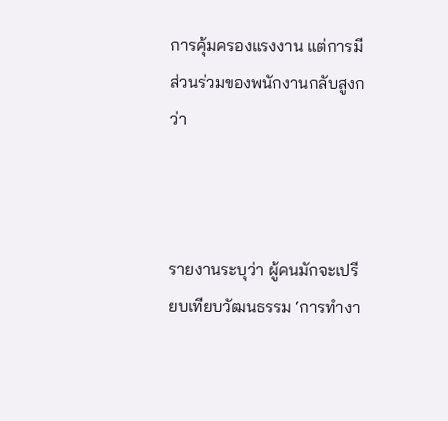การคุ้มครองแรงงาน แต่การมีส่วนร่วมของพนักงานกลับสูงกว่า



รายงานระบุว่า ผู้คนมักจะเปรียบเทียบวัฒนธรรม ‘การทำงา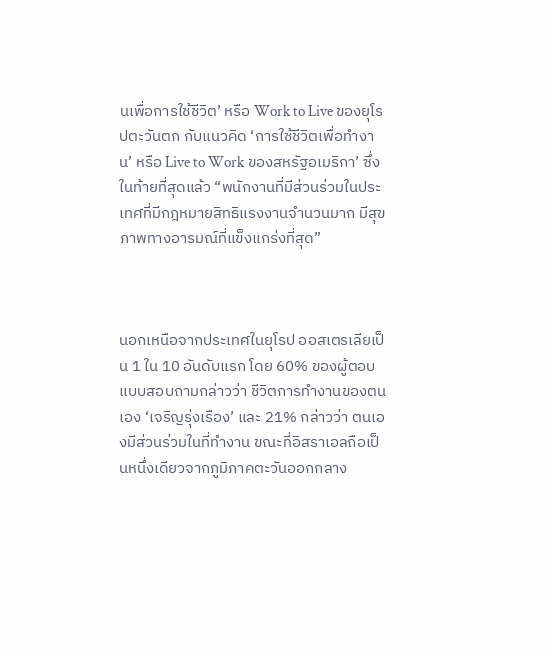นเพื่อการใช้ชีวิต’ หรือ Work to Live ของยุโรปตะวันตก กับแนวคิด ‘การใช้ชีวิตเพื่อทำงาน’ หรือ Live to Work ของสหรัฐอเมริกา’ ซึ่งในท้ายที่สุดแล้ว “พนักงานที่มีส่วนร่วมในประเทศที่มีกฎหมายสิทธิแรงงานจำนวนมาก มีสุขภาพทางอารมณ์ที่แข็งแกร่งที่สุด”



นอกเหนือจากประเทศในยุโรป ออสเตรเลียเป็น 1 ใน 10 อันดับแรก โดย 60% ของผู้ตอบแบบสอบถามกล่าวว่า ชีวิตการทำงานของตนเอง ‘เจริญรุ่งเรือง’ และ 21% กล่าวว่า ตนเองมีส่วนร่วมในที่ทำงาน ขณะที่อิสราเอลถือเป็นหนึ่งเดียวจากภูมิภาคตะวันออกกลาง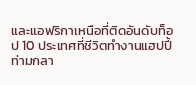และแอฟริกาเหนือที่ติดอันดับท็อป 10 ประเทศที่ชีวิตทำงานแฮปปี้ ท่ามกลา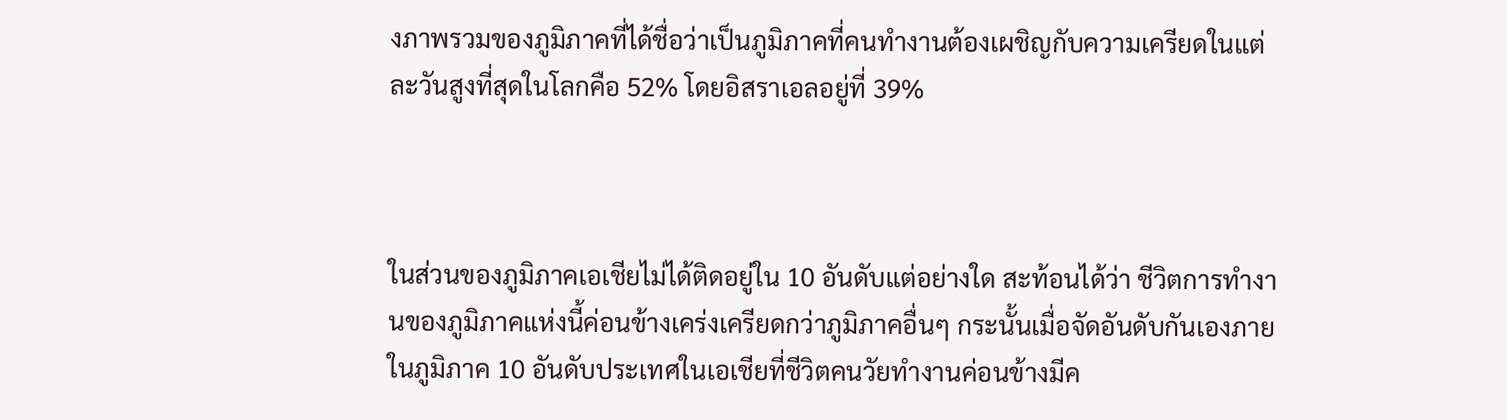งภาพรวมของภูมิภาคที่ได้ชื่อว่าเป็นภูมิภาคที่คนทำงานต้องเผชิญกับความเครียดในแต่ละวันสูงที่สุดในโลกคือ 52% โดยอิสราเอลอยู่ที่ 39%



ในส่วนของภูมิภาคเอเชียไม่ได้ติดอยู่ใน 10 อันดับแต่อย่างใด สะท้อนได้ว่า ชีวิตการทำงานของภูมิภาคแห่งนี้ค่อนข้างเคร่งเครียดกว่าภูมิภาคอื่นๆ กระนั้นเมื่อจัดอันดับกันเองภายในภูมิภาค 10 อันดับประเทศในเอเชียที่ชีวิตคนวัยทำงานค่อนข้างมีค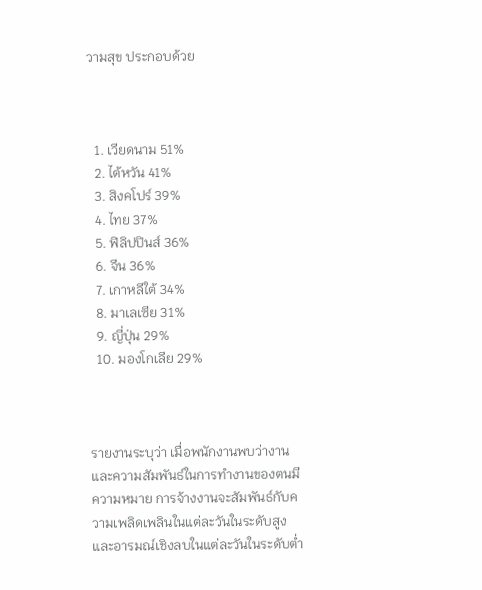วามสุข ประกอบด้วย



  1. เวียดนาม 51%
  2. ไต้หวัน 41%
  3. สิงคโปร์ 39%
  4. ไทย 37%
  5. ฟิลิปปินส์ 36%
  6. จีน 36%
  7. เกาหลีใต้ 34%
  8. มาเลเซีย 31%
  9. ญี่ปุ่น 29%
  10. มองโกเลีย 29%



รายงานระบุว่า เมื่อพนักงานพบว่างานและความสัมพันธ์ในการทำงานของตนมีความหมาย การจ้างงานจะสัมพันธ์กับความเพลิดเพลินในแต่ละวันในระดับสูงและอารมณ์เชิงลบในแต่ละวันในระดับต่ำ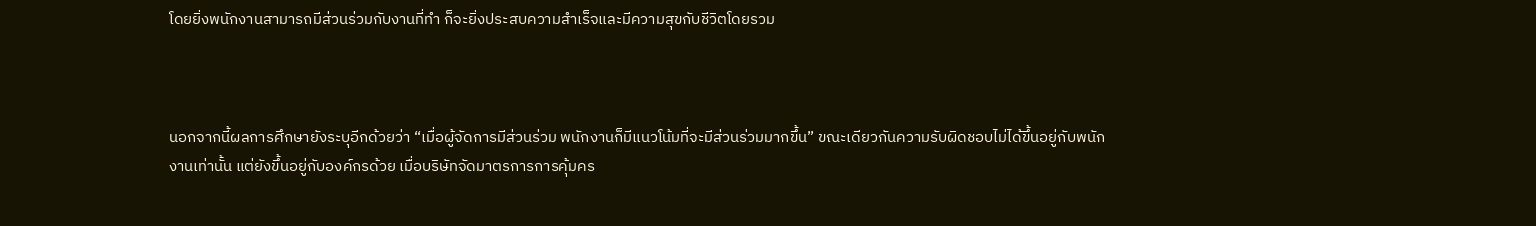โดยยิ่งพนักงานสามารถมีส่วนร่วมกับงานที่ทำ ก็จะยิ่งประสบความสำเร็จและมีความสุขกับชีวิตโดยรวม



นอกจากนี้ผลการศึกษายังระบุอีกด้วยว่า “เมื่อผู้จัดการมีส่วนร่วม พนักงานก็มีแนวโน้มที่จะมีส่วนร่วมมากขึ้น” ขณะเดียวกันความรับผิดชอบไม่ได้ขึ้นอยู่กับพนักงานเท่านั้น แต่ยังขึ้นอยู่กับองค์กรด้วย เมื่อบริษัทจัดมาตรการการคุ้มคร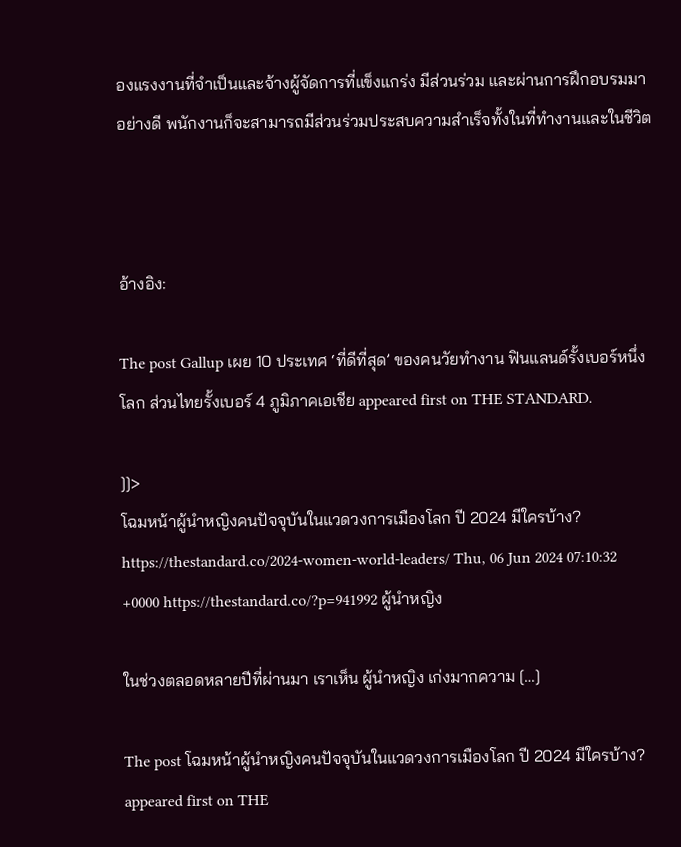องแรงงานที่จำเป็นและจ้างผู้จัดการที่แข็งแกร่ง มีส่วนร่วม และผ่านการฝึกอบรมมาอย่างดี พนักงานก็จะสามารถมีส่วนร่วมประสบความสำเร็จทั้งในที่ทำงานและในชีวิต



อ้างอิง:

The post Gallup เผย 10 ประเทศ ‘ที่ดีที่สุด’ ของคนวัยทำงาน ฟินแลนด์รั้งเบอร์หนึ่งโลก ส่วนไทยรั้งเบอร์ 4 ภูมิภาคเอเชีย appeared first on THE STANDARD.

]]>
โฉมหน้าผู้นำหญิงคนปัจจุบันในแวดวงการเมืองโลก ปี 2024 มีใครบ้าง? https://thestandard.co/2024-women-world-leaders/ Thu, 06 Jun 2024 07:10:32 +0000 https://thestandard.co/?p=941992 ผู้นำหญิง

ในช่วงตลอดหลายปีที่ผ่านมา เราเห็น ผู้นำหญิง เก่งมากความ […]

The post โฉมหน้าผู้นำหญิงคนปัจจุบันในแวดวงการเมืองโลก ปี 2024 มีใครบ้าง? appeared first on THE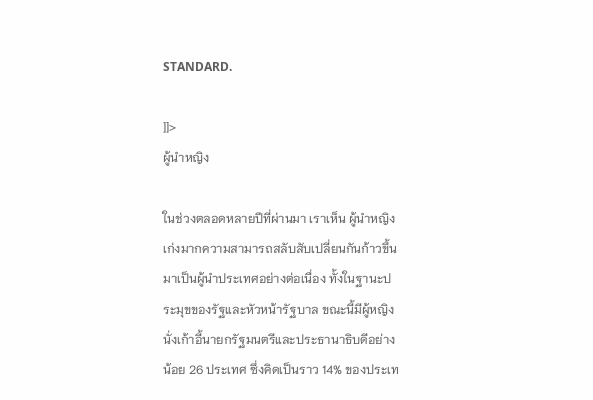STANDARD.

]]>
ผู้นำหญิง

ในช่วงตลอดหลายปีที่ผ่านมา เราเห็น ผู้นำหญิง เก่งมากความสามารถสลับสับเปลี่ยนกันก้าวขึ้นมาเป็นผู้นำประเทศอย่างต่อเนื่อง ทั้งในฐานะประมุขของรัฐและหัวหน้ารัฐบาล ขณะนี้มีผู้หญิงนั่งเก้าอี้นายกรัฐมนตรีและประธานาธิบดีอย่างน้อย 26 ประเทศ ซึ่งคิดเป็นราว 14% ของประเท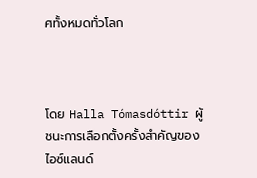ศทั้งหมดทั่วโลก



โดย Halla Tómasdóttir ผู้ชนะการเลือกตั้งครั้งสำคัญของไอซ์แลนด์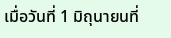เมื่อวันที่ 1 มิถุนายนที่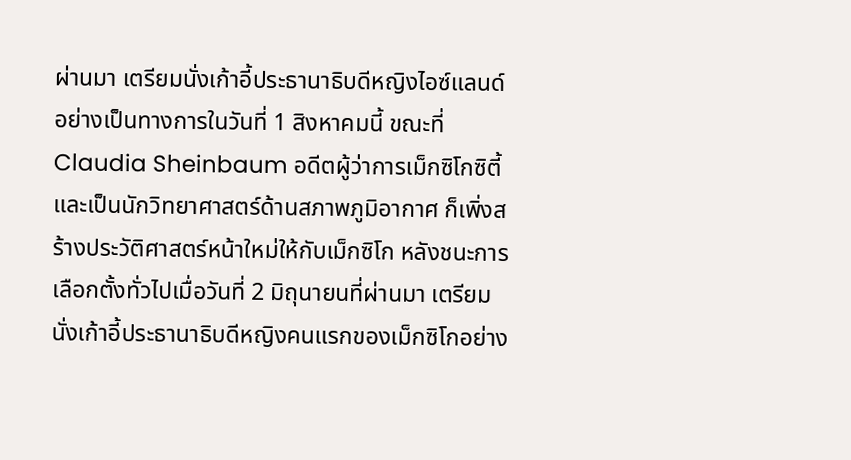ผ่านมา เตรียมนั่งเก้าอี้ประธานาธิบดีหญิงไอซ์แลนด์อย่างเป็นทางการในวันที่ 1 สิงหาคมนี้ ขณะที่ Claudia Sheinbaum อดีตผู้ว่าการเม็กซิโกซิตี้ และเป็นนักวิทยาศาสตร์ด้านสภาพภูมิอากาศ ก็เพิ่งสร้างประวัติศาสตร์หน้าใหม่ให้กับเม็กซิโก หลังชนะการเลือกตั้งทั่วไปเมื่อวันที่ 2 มิถุนายนที่ผ่านมา เตรียมนั่งเก้าอี้ประธานาธิบดีหญิงคนแรกของเม็กซิโกอย่าง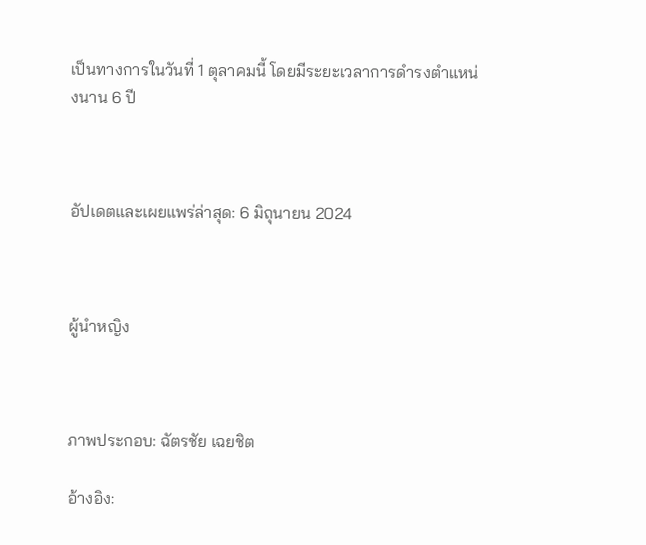เป็นทางการในวันที่ 1 ตุลาคมนี้ โดยมีระยะเวลาการดำรงตำแหน่งนาน 6 ปี



อัปเดตและเผยแพร่ล่าสุด: 6 มิถุนายน 2024



ผู้นำหญิง



ภาพประกอบ: ฉัตรชัย เฉยชิต

อ้างอิง: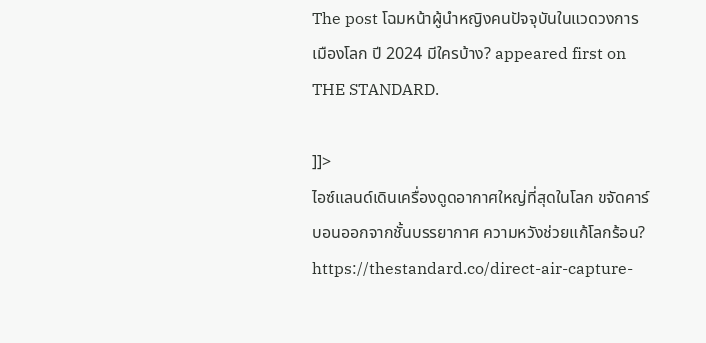The post โฉมหน้าผู้นำหญิงคนปัจจุบันในแวดวงการเมืองโลก ปี 2024 มีใครบ้าง? appeared first on THE STANDARD.

]]>
ไอซ์แลนด์เดินเครื่องดูดอากาศใหญ่ที่สุดในโลก ขจัดคาร์บอนออกจากชั้นบรรยากาศ ความหวังช่วยแก้โลกร้อน? https://thestandard.co/direct-air-capture-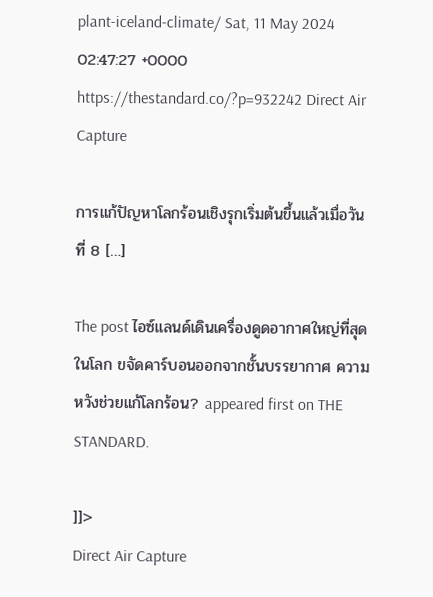plant-iceland-climate/ Sat, 11 May 2024 02:47:27 +0000 https://thestandard.co/?p=932242 Direct Air Capture

การแก้ปัญหาโลกร้อนเชิงรุกเริ่มต้นขึ้นแล้วเมื่อวันที่ 8 […]

The post ไอซ์แลนด์เดินเครื่องดูดอากาศใหญ่ที่สุดในโลก ขจัดคาร์บอนออกจากชั้นบรรยากาศ ความหวังช่วยแก้โลกร้อน? appeared first on THE STANDARD.

]]>
Direct Air Capture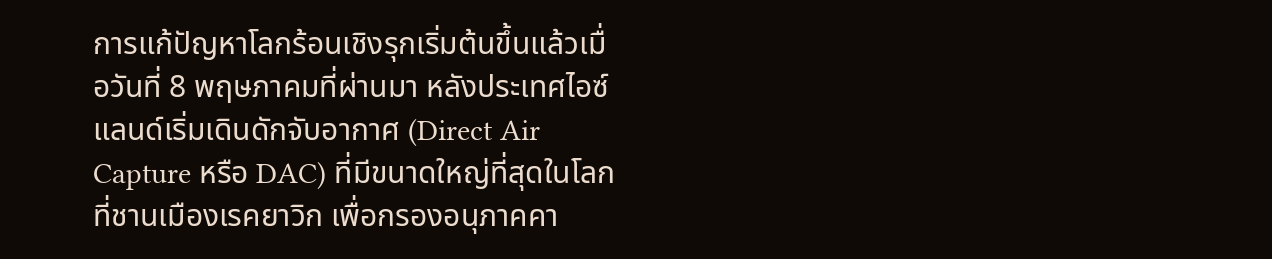การแก้ปัญหาโลกร้อนเชิงรุกเริ่มต้นขึ้นแล้วเมื่อวันที่ 8 พฤษภาคมที่ผ่านมา หลังประเทศไอซ์แลนด์เริ่มเดินดักจับอากาศ (Direct Air Capture หรือ DAC) ที่มีขนาดใหญ่ที่สุดในโลก ที่ชานเมืองเรคยาวิก เพื่อกรองอนุภาคคา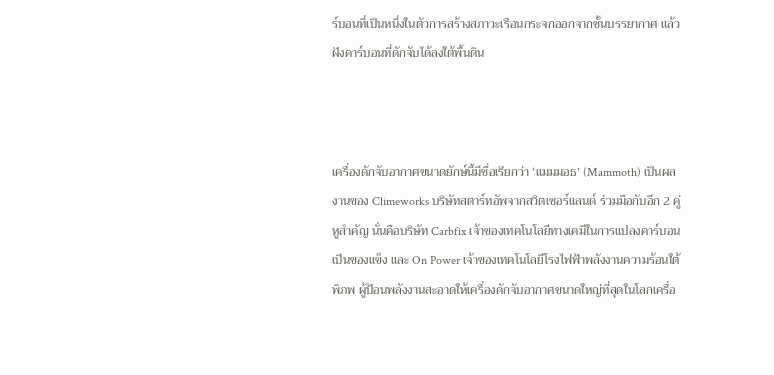ร์บอนที่เป็นหนึ่งในตัวการสร้างสภาวะเรือนกระจกออกจากชั้นบรรยากาศ แล้วฝังคาร์บอนที่ดักจับได้ลงใต้พื้นดิน



เครื่องดักจับอากาศขนาดยักษ์นี้มีชื่อเรียกว่า ‘แมมมอธ’ (Mammoth) เป็นผลงานของ Climeworks บริษัทสตาร์ทอัพจากสวิตเซอร์แลนด์ ร่วมมือกับอีก 2 คู่หูสำคัญ นั่นคือบริษัท Carbfix เจ้าของเทคโนโลยีทางเคมีในการแปลงคาร์บอนเป็นของแข็ง และ On Power เจ้าของเทคโนโลยีโรงไฟฟ้าพลังงานความร้อนใต้พิภพ ผู้ป้อนพลังงานสะอาดให้เครื่องดักจับอากาศขนาดใหญ่ที่สุดในโลกเครื่อ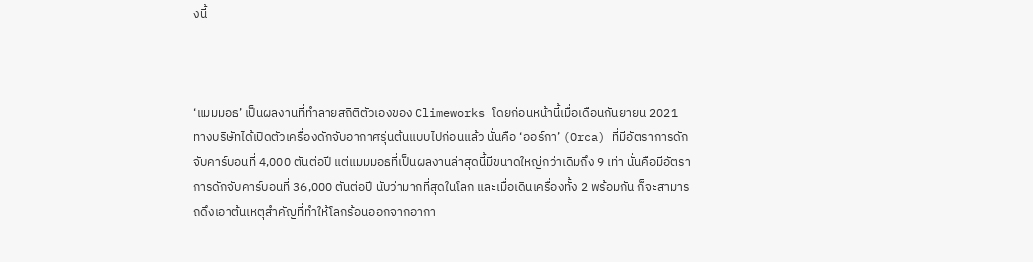งนี้



‘แมมมอธ’ เป็นผลงานที่ทำลายสถิติตัวเองของ Climeworks โดยก่อนหน้านี้เมื่อเดือนกันยายน 2021 ทางบริษัทได้เปิดตัวเครื่องดักจับอากาศรุ่นต้นแบบไปก่อนแล้ว นั่นคือ ‘ออร์กา’ (Orca) ที่มีอัตราการดักจับคาร์บอนที่ 4,000 ตันต่อปี แต่แมมมอธที่เป็นผลงานล่าสุดนี้มีขนาดใหญ่กว่าเดิมถึง 9 เท่า นั่นคือมีอัตราการดักจับคาร์บอนที่ 36,000 ตันต่อปี นับว่ามากที่สุดในโลก และเมื่อเดินเครื่องทั้ง 2 พร้อมกัน ก็จะสามารถดึงเอาต้นเหตุสำคัญที่ทำให้โลกร้อนออกจากอากา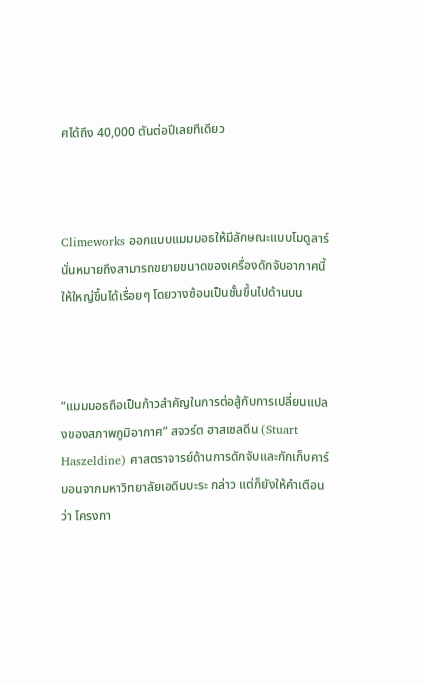ศได้ถึง 40,000 ตันต่อปีเลยทีเดียว



Climeworks ออกแบบแมมมอธให้มีลักษณะแบบโมดูลาร์ นั่นหมายถึงสามารถขยายขนาดของเครื่องดักจับอากาศนี้ให้ใหญ่ขึ้นได้เรื่อยๆ โดยวางซ้อนเป็นชั้นขึ้นไปด้านบน



“แมมมอธถือเป็นก้าวสำคัญในการต่อสู้กับการเปลี่ยนแปลงของสภาพภูมิอากาศ” สจวร์ต ฮาสเซลดีน (Stuart Haszeldine) ศาสตราจารย์ด้านการดักจับและกักเก็บคาร์บอนจากมหาวิทยาลัยเอดินบะระ กล่าว แต่ก็ยังให้คำเตือนว่า โครงกา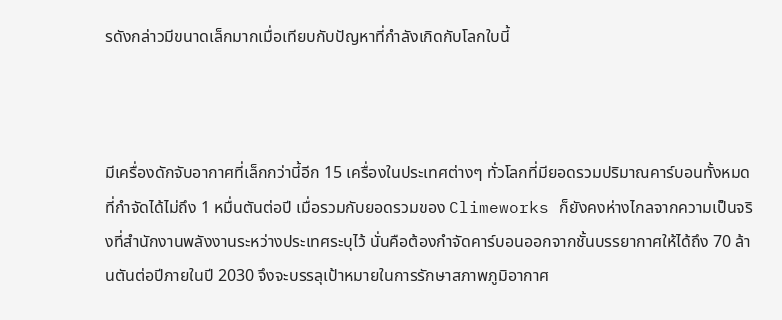รดังกล่าวมีขนาดเล็กมากเมื่อเทียบกับปัญหาที่กำลังเกิดกับโลกใบนี้



มีเครื่องดักจับอากาศที่เล็กกว่านี้อีก 15 เครื่องในประเทศต่างๆ ทั่วโลกที่มียอดรวมปริมาณคาร์บอนทั้งหมดที่กำจัดได้ไม่ถึง 1 หมื่นตันต่อปี เมื่อรวมกับยอดรวมของ Climeworks ก็ยังคงห่างไกลจากความเป็นจริงที่สำนักงานพลังงานระหว่างประเทศระบุไว้ นั่นคือต้องกำจัดคาร์บอนออกจากชั้นบรรยากาศให้ได้ถึง 70 ล้านตันต่อปีภายในปี 2030 จึงจะบรรลุเป้าหมายในการรักษาสภาพภูมิอากาศ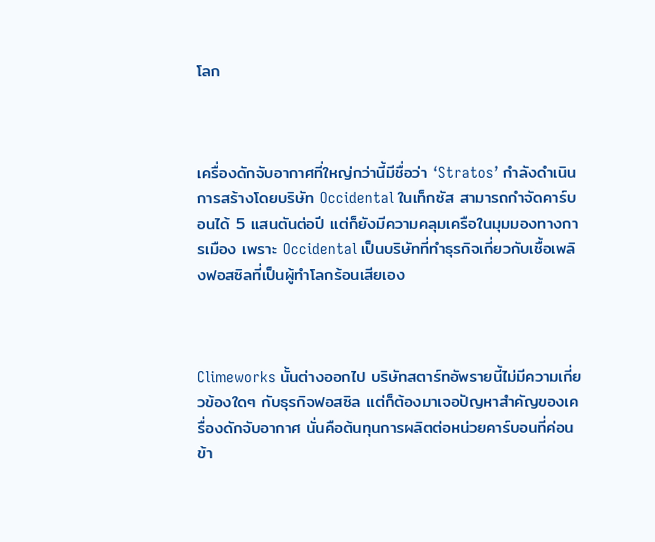โลก



เครื่องดักจับอากาศที่ใหญ่กว่านี้มีชื่อว่า ‘Stratos’ กำลังดำเนินการสร้างโดยบริษัท Occidental ในเท็กซัส สามารถกำจัดคาร์บอนได้ 5 แสนตันต่อปี แต่ก็ยังมีความคลุมเครือในมุมมองทางการเมือง เพราะ Occidental เป็นบริษัทที่ทำธุรกิจเกี่ยวกับเชื้อเพลิงฟอสซิลที่เป็นผู้ทำโลกร้อนเสียเอง



Climeworks นั้นต่างออกไป บริษัทสตาร์ทอัพรายนี้ไม่มีความเกี่ยวข้องใดๆ กับธุรกิจฟอสซิล แต่ก็ต้องมาเจอปัญหาสำคัญของเครื่องดักจับอากาศ นั่นคือต้นทุนการผลิตต่อหน่วยคาร์บอนที่ค่อนข้า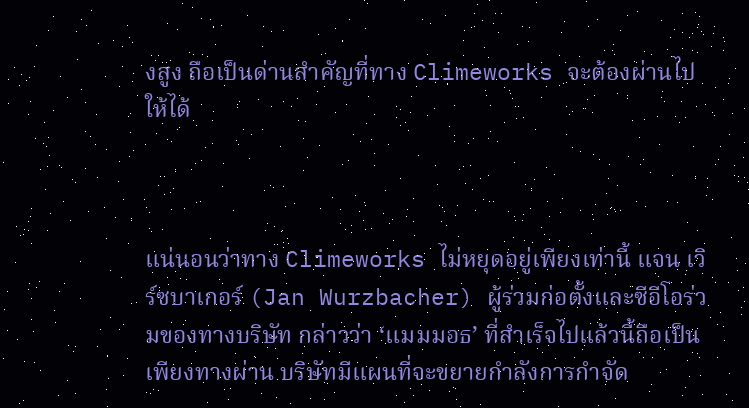งสูง ถือเป็นด่านสำคัญที่ทาง Climeworks จะต้องผ่านไปให้ได้



แน่นอนว่าทาง Climeworks ไม่หยุดอยู่เพียงเท่านี้ แจน เวิร์ซบาเกอร์ (Jan Wurzbacher) ผู้ร่วมก่อตั้งและซีอีโอร่วมของทางบริษัท กล่าวว่า ‘แมมมอธ’ ที่สำเร็จไปแล้วนี้ถือเป็นเพียงทางผ่าน บริษัทมีแผนที่จะขยายกำลังการกำจัด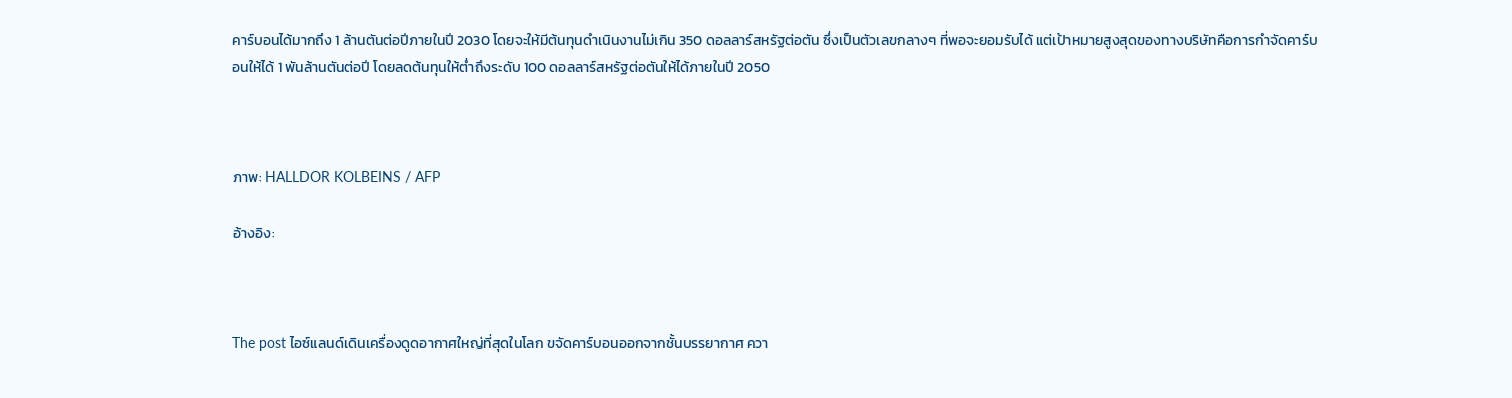คาร์บอนได้มากถึง 1 ล้านตันต่อปีภายในปี 2030 โดยจะให้มีต้นทุนดำเนินงานไม่เกิน 350 ดอลลาร์สหรัฐต่อตัน ซึ่งเป็นตัวเลขกลางๆ ที่พอจะยอมรับได้ แต่เป้าหมายสูงสุดของทางบริษัทคือการกำจัดคาร์บอนให้ได้ 1 พันล้านตันต่อปี โดยลดต้นทุนให้ต่ำถึงระดับ 100 ดอลลาร์สหรัฐต่อตันให้ได้ภายในปี 2050



ภาพ: HALLDOR KOLBEINS / AFP

อ้างอิง:



The post ไอซ์แลนด์เดินเครื่องดูดอากาศใหญ่ที่สุดในโลก ขจัดคาร์บอนออกจากชั้นบรรยากาศ ควา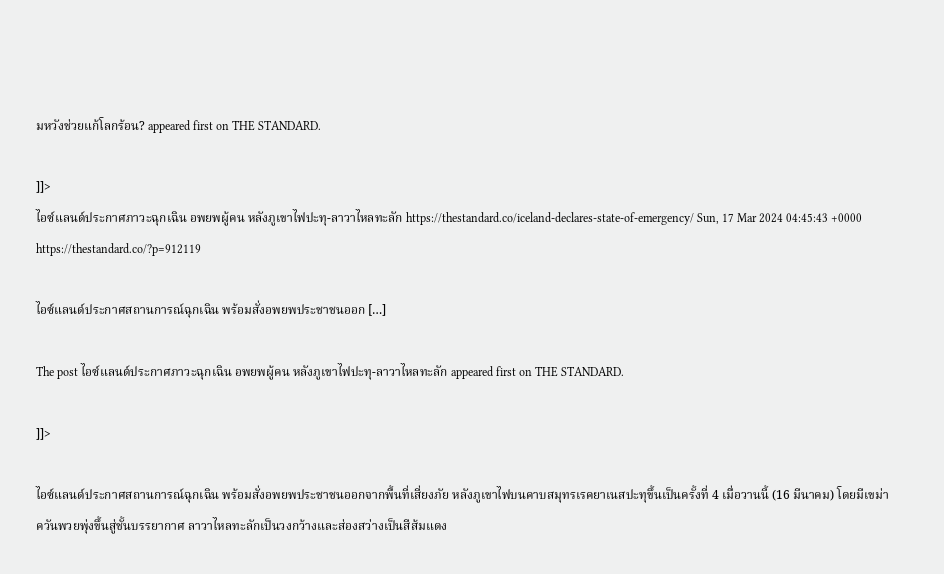มหวังช่วยแก้โลกร้อน? appeared first on THE STANDARD.

]]>
ไอซ์แลนด์ประกาศภาวะฉุกเฉิน อพยพผู้คน หลังภูเขาไฟปะทุ-ลาวาไหลทะลัก https://thestandard.co/iceland-declares-state-of-emergency/ Sun, 17 Mar 2024 04:45:43 +0000 https://thestandard.co/?p=912119

ไอซ์แลนด์ประกาศสถานการณ์ฉุกเฉิน พร้อมสั่งอพยพประชาชนออก […]

The post ไอซ์แลนด์ประกาศภาวะฉุกเฉิน อพยพผู้คน หลังภูเขาไฟปะทุ-ลาวาไหลทะลัก appeared first on THE STANDARD.

]]>

ไอซ์แลนด์ประกาศสถานการณ์ฉุกเฉิน พร้อมสั่งอพยพประชาชนออกจากพื้นที่เสี่ยงภัย หลังภูเขาไฟบนคาบสมุทรเรคยาเนสปะทุขึ้นเป็นครั้งที่ 4 เมื่อวานนี้ (16 มีนาคม) โดยมีเขม่าควันพวยพุ่งขึ้นสู่ชั้นบรรยากาศ ลาวาไหลทะลักเป็นวงกว้างและส่องสว่างเป็นสีส้มแดง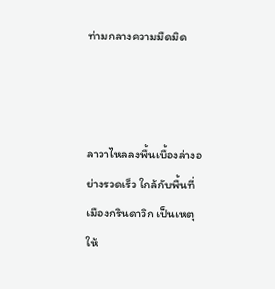ท่ามกลางความมืดมิด



ลาวาไหลลงพื้นเบื้องล่างอย่างรวดเร็ว ใกล้กับพื้นที่เมืองกรินดาวิก เป็นเหตุให้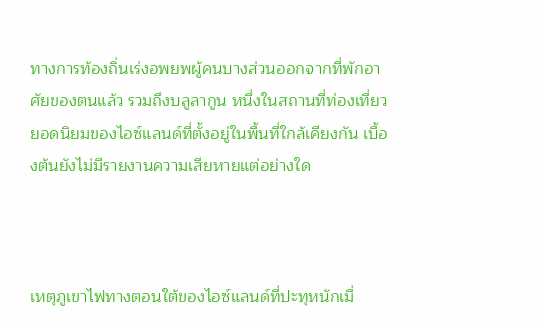ทางการท้องถิ่นเร่งอพยพผู้คนบางส่วนออกจากที่พักอาศัยของตนแล้ว รวมถึงบลูลากูน หนึ่งในสถานที่ท่องเที่ยวยอดนิยมของไอซ์แลนด์ที่ตั้งอยู่ในพื้นที่ใกล้เคียงกัน เบื้องต้นยังไม่มีรายงานความเสียหายแต่อย่างใด



เหตุภูเขาไฟทางตอนใต้ของไอซ์แลนด์ที่ปะทุหนักเมื่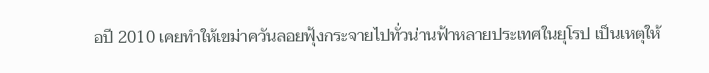อปี 2010 เคยทำให้เขม่าควันลอยฟุ้งกระจายไปทั่วน่านฟ้าหลายประเทศในยุโรป เป็นเหตุให้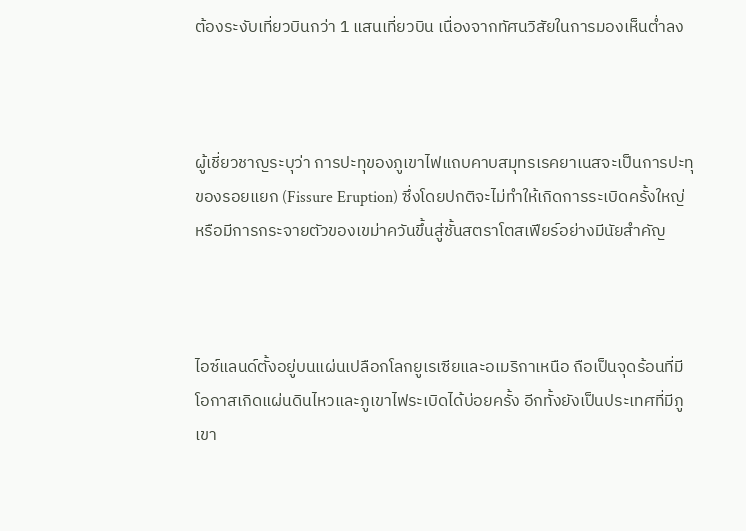ต้องระงับเที่ยวบินกว่า 1 แสนเที่ยวบิน เนื่องจากทัศนวิสัยในการมองเห็นต่ำลง



ผู้เชี่ยวชาญระบุว่า การปะทุของภูเขาไฟแถบคาบสมุทรเรคยาเนสจะเป็นการปะทุของรอยแยก (Fissure Eruption) ซึ่งโดยปกติจะไม่ทำให้เกิดการระเบิดครั้งใหญ่หรือมีการกระจายตัวของเขม่าควันขึ้นสู่ชั้นสตราโตสเฟียร์อย่างมีนัยสำคัญ



ไอซ์แลนด์ตั้งอยู่บนแผ่นเปลือกโลกยูเรเซียและอเมริกาเหนือ ถือเป็นจุดร้อนที่มีโอกาสเกิดแผ่นดินไหวและภูเขาไฟระเบิดได้บ่อยครั้ง อีกทั้งยังเป็นประเทศที่มีภูเขา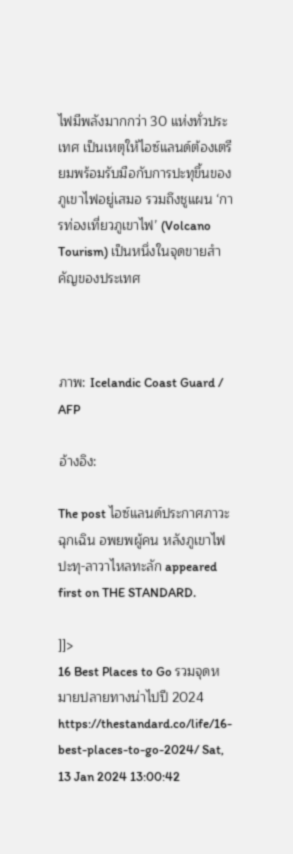ไฟมีพลังมากกว่า 30 แห่งทั่วประเทศ เป็นเหตุให้ไอซ์แลนด์ต้องเตรียมพร้อมรับมือกับการปะทุขึ้นของภูเขาไฟอยู่เสมอ รวมถึงชูแผน ‘การท่องเที่ยวภูเขาไฟ’ (Volcano Tourism) เป็นหนึ่งในจุดขายสำคัญของประเทศ



ภาพ: Icelandic Coast Guard / AFP

อ้างอิง:

The post ไอซ์แลนด์ประกาศภาวะฉุกเฉิน อพยพผู้คน หลังภูเขาไฟปะทุ-ลาวาไหลทะลัก appeared first on THE STANDARD.

]]>
16 Best Places to Go รวมจุดหมายปลายทางน่าไปปี 2024 https://thestandard.co/life/16-best-places-to-go-2024/ Sat, 13 Jan 2024 13:00:42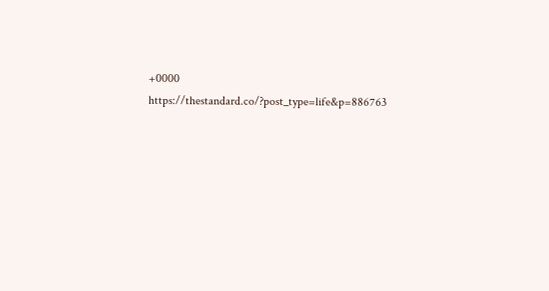+0000 https://thestandard.co/?post_type=life&p=886763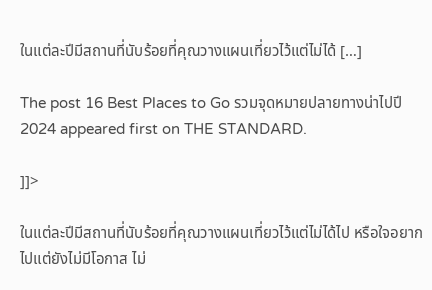ในแต่ละปีมีสถานที่นับร้อยที่คุณวางแผนเที่ยวไว้แต่ไม่ได้ […]

The post 16 Best Places to Go รวมจุดหมายปลายทางน่าไปปี 2024 appeared first on THE STANDARD.

]]>

ในแต่ละปีมีสถานที่นับร้อยที่คุณวางแผนเที่ยวไว้แต่ไม่ได้ไป หรือใจอยากไปแต่ยังไม่มีโอกาส ไม่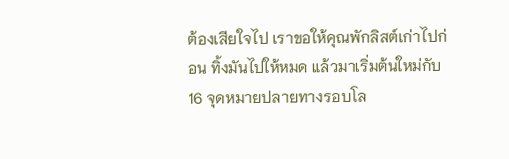ต้องเสียใจไป เราขอให้คุณพักลิสต์เก่าไปก่อน ทิ้งมันไปให้หมด แล้วมาเริ่มต้นใหม่กับ 16 จุดหมายปลายทางรอบโล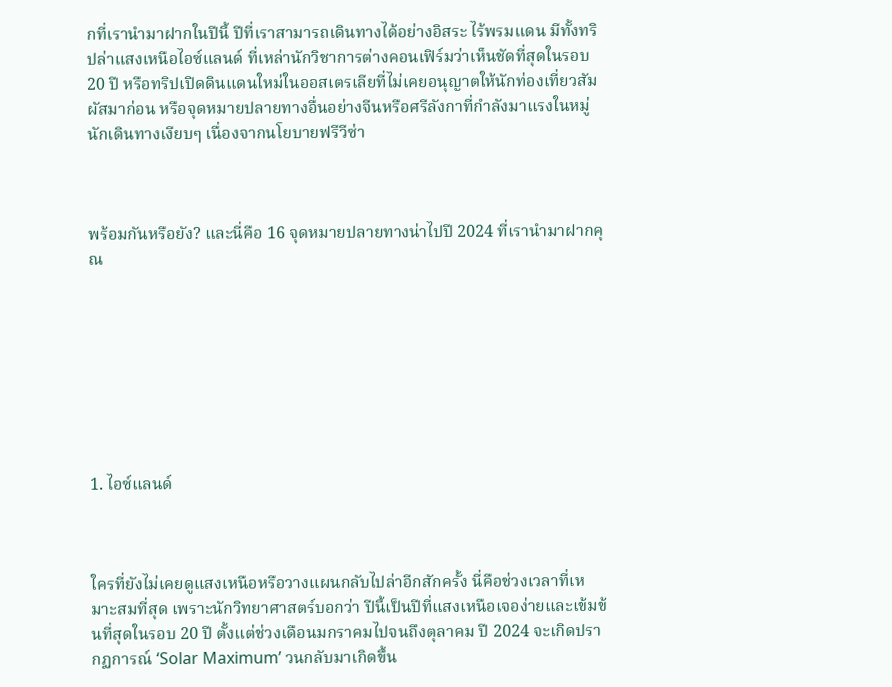กที่เรานำมาฝากในปีนี้ ปีที่เราสามารถเดินทางได้อย่างอิสระ ไร้พรมแดน มีทั้งทริปล่าแสงเหนือไอซ์แลนด์ ที่เหล่านักวิชาการต่างคอนเฟิร์มว่าเห็นชัดที่สุดในรอบ 20 ปี หรือทริปเปิดดินแดนใหม่ในออสเตรเลียที่ไม่เคยอนุญาตให้นักท่องเที่ยวสัมผัสมาก่อน หรือจุดหมายปลายทางอื่นอย่างจีนหรือศรีลังกาที่กำลังมาแรงในหมู่นักเดินทางเงียบๆ เนื่องจากนโยบายฟรีวีซ่า



พร้อมกันหรือยัง? และนี่คือ 16 จุดหมายปลายทางน่าไปปี 2024 ที่เรานำมาฝากคุณ








1. ไอซ์แลนด์



ใครที่ยังไม่เคยดูแสงเหนือหรือวางแผนกลับไปล่าอีกสักครั้ง นี่คือช่วงเวลาที่เหมาะสมที่สุด เพราะนักวิทยาศาสตร์บอกว่า ปีนี้เป็นปีที่แสงเหนือเจอง่ายและเข้มข้นที่สุดในรอบ 20 ปี ตั้งแต่ช่วงเดือนมกราคมไปจนถึงตุลาคม ปี 2024 จะเกิดปรากฏการณ์ ‘Solar Maximum’ วนกลับมาเกิดขึ้น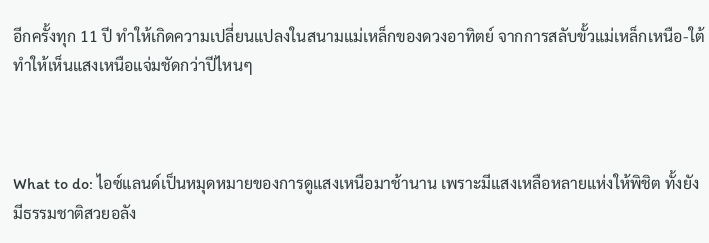อีกครั้งทุก 11 ปี ทำให้เกิดความเปลี่ยนแปลงในสนามแม่เหล็กของดวงอาทิตย์ จากการสลับขั้วแม่เหล็กเหนือ-ใต้ ทำให้เห็นแสงเหนือแจ่มชัดกว่าปีไหนๆ



What to do: ไอซ์แลนด์เป็นหมุดหมายของการดูแสงเหนือมาช้านาน เพราะมีแสงเหลือหลายแห่งให้พิชิต ทั้งยังมีธรรมชาติสวยอลัง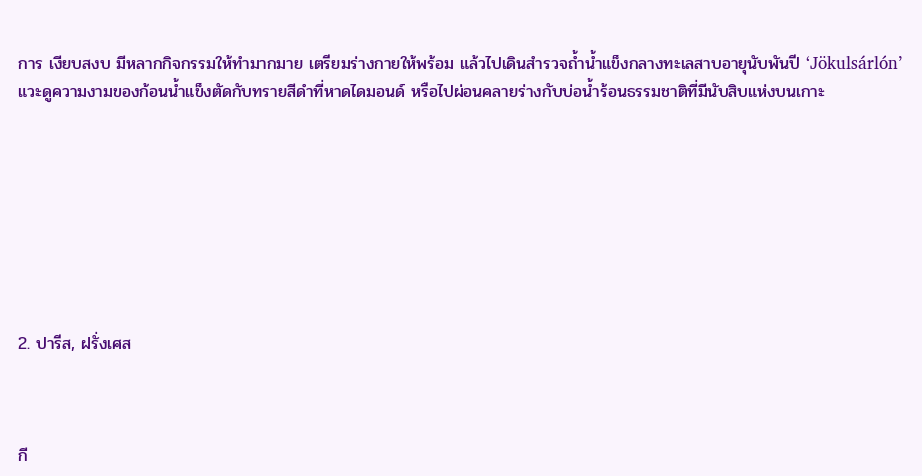การ เงียบสงบ มีหลากกิจกรรมให้ทำมากมาย เตรียมร่างกายให้พร้อม แล้วไปเดินสำรวจถ้ำน้ำแข็งกลางทะเลสาบอายุนับพันปี ‘Jökulsárlón’ แวะดูความงามของก้อนน้ำแข็งตัดกับทรายสีดำที่หาดไดมอนด์ หรือไปผ่อนคลายร่างกับบ่อน้ำร้อนธรรมชาติที่มีนับสิบแห่งบนเกาะ








2. ปารีส, ฝรั่งเศส



กี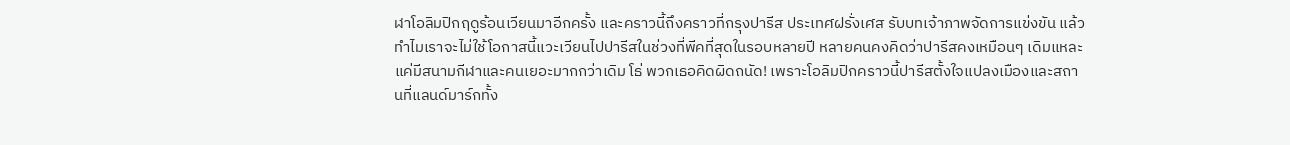ฬาโอลิมปิกฤดูร้อนเวียนมาอีกครั้ง และคราวนี้ถึงคราวที่กรุงปารีส ประเทศฝรั่งเศส รับบทเจ้าภาพจัดการแข่งขัน แล้วทำไมเราจะไม่ใช้โอกาสนี้แวะเวียนไปปารีสในช่วงที่พีคที่สุดในรอบหลายปี หลายคนคงคิดว่าปารีสคงเหมือนๆ เดิมแหละ แค่มีสนามกีฬาและคนเยอะมากกว่าเดิม โธ่ พวกเธอคิดผิดถนัด! เพราะโอลิมปิกคราวนี้ปารีสตั้งใจแปลงเมืองและสถานที่แลนด์มาร์กทั้ง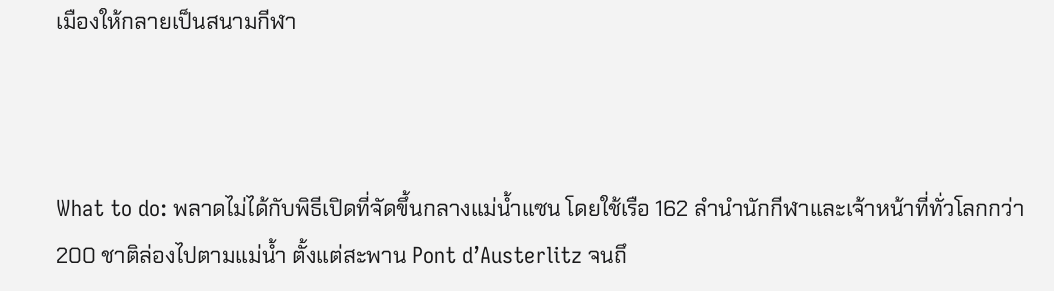เมืองให้กลายเป็นสนามกีฬา



What to do: พลาดไม่ได้กับพิธีเปิดที่จัดขึ้นกลางแม่น้ำแซน โดยใช้เรือ 162 ลำนำนักกีฬาและเจ้าหน้าที่ทั่วโลกกว่า 200 ชาติล่องไปตามแม่น้ำ ตั้งแต่สะพาน Pont d’Austerlitz จนถึ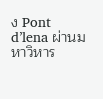ง Pont d’lena ผ่านมหาวิหาร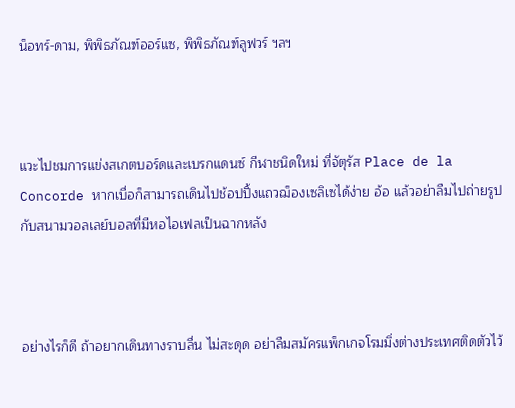น็อทร์-ดาม, พิพิธภัณฑ์ออร์แซ, พิพิธภัณฑ์ลูฟวร์ ฯลฯ



แวะไปชมการแข่งสเกตบอร์ดและเบรกแดนซ์ กีฬาชนิดใหม่ ที่จัตุรัส Place de la Concorde หากเบื่อก็สามารถเดินไปช้อปปิ้งแถวฌ็องเซลิเซได้ง่าย อ้อ แล้วอย่าลืมไปถ่ายรูปกับสนามวอลเลย์บอลที่มีหอไอเฟลเป็นฉากหลัง



อย่างไรก็ดี ถ้าอยากเดินทางราบลื่น ไม่สะดุด อย่าลืมสมัครแพ็กเกจโรมมิ่งต่างประเทศติดตัวไว้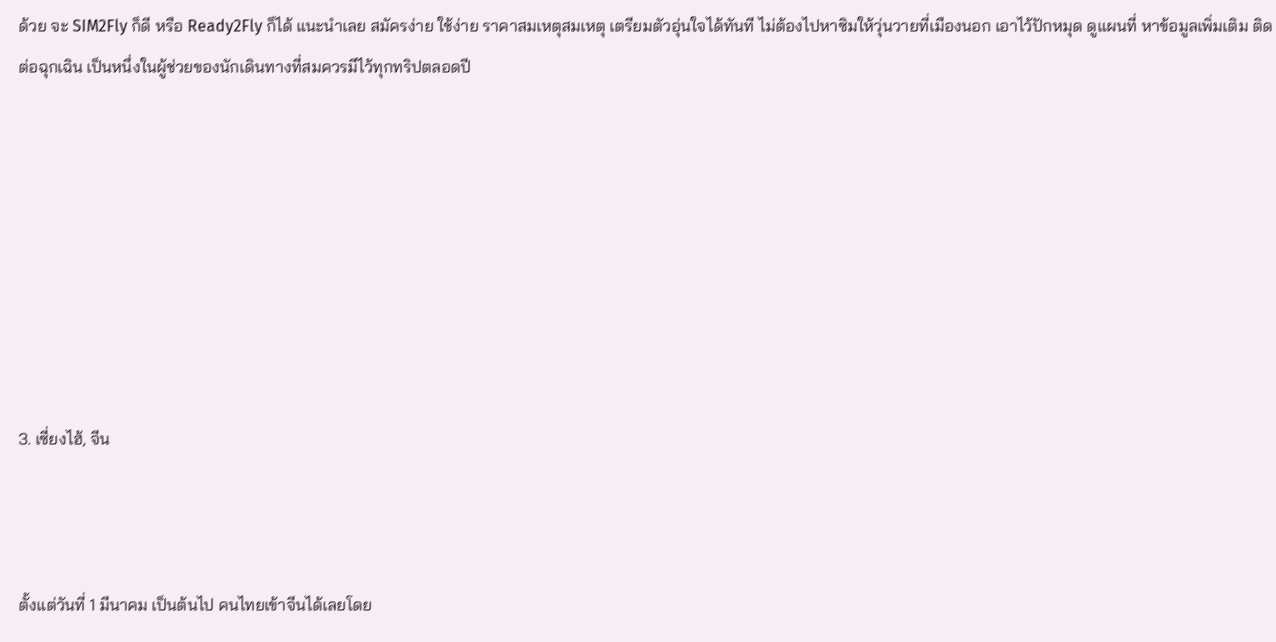ด้วย จะ SIM2Fly ก็ดี หรือ Ready2Fly ก็ได้ แนะนำเลย สมัครง่าย ใช้ง่าย ราคาสมเหตุสมเหตุ เตรียมตัวอุ่นใจได้ทันที ไม่ต้องไปหาซิมให้วุ่นวายที่เมืองนอก เอาไว้ปักหมุด ดูแผนที่ หาข้อมูลเพิ่มเติม ติดต่อฉุกเฉิน เป็นหนึ่งในผู้ช่วยของนักเดินทางที่สมควรมีไว้ทุกทริปตลอดปี








3. เซี่ยงไฮ้, จีน



ตั้งแต่วันที่ 1 มีนาคม เป็นต้นไป คนไทยเข้าจีนได้เลยโดย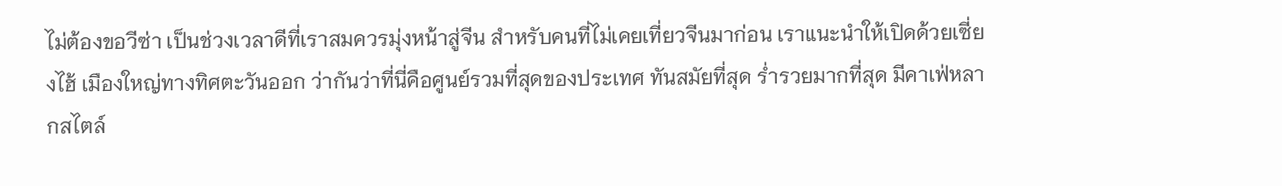ไม่ต้องขอวีซ่า เป็นช่วงเวลาดีที่เราสมควรมุ่งหน้าสู่จีน สำหรับคนที่ไม่เคยเที่ยวจีนมาก่อน เราแนะนำให้เปิดด้วยเซี่ยงไฮ้ เมืองใหญ่ทางทิศตะวันออก ว่ากันว่าที่นี่คือศูนย์รวมที่สุดของประเทศ ทันสมัยที่สุด ร่ำรวยมากที่สุด มีคาเฟ่หลากสไตล์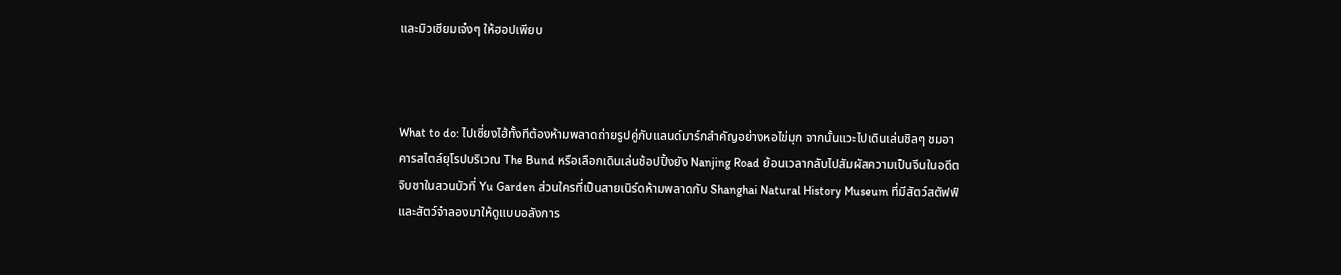และมิวเซียมเจ๋งๆ ให้ฮอปเพียบ



What to do: ไปเซี่ยงไฮ้ทั้งทีต้องห้ามพลาดถ่ายรูปคู่กับแลนด์มาร์กสำคัญอย่างหอไข่มุก จากนั้นแวะไปเดินเล่นชิลๆ ชมอาคารสไตล์ยุโรปบริเวณ The Bund หรือเลือกเดินเล่นช้อปปิ้งยัง Nanjing Road ย้อนเวลากลับไปสัมผัสความเป็นจีนในอดีต จิบชาในสวนบัวที่ Yu Garden ส่วนใครที่เป็นสายเนิร์ดห้ามพลาดกับ Shanghai Natural History Museum ที่มีสัตว์สตัฟฟ์และสัตว์จำลองมาให้ดูแบบอลังการ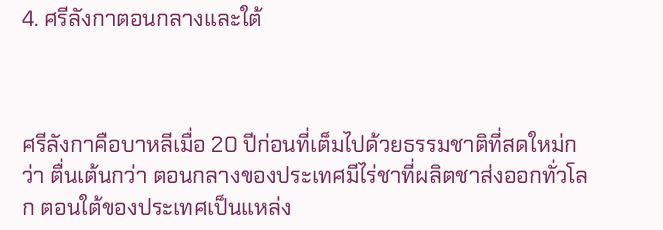4. ศรีลังกาตอนกลางและใต้



ศรีลังกาคือบาหลีเมื่อ 20 ปีก่อนที่เต็มไปด้วยธรรมชาติที่สดใหม่กว่า ตื่นเต้นกว่า ตอนกลางของประเทศมีไร่ชาที่ผลิตชาส่งออกทั่วโลก ตอนใต้ของประเทศเป็นแหล่ง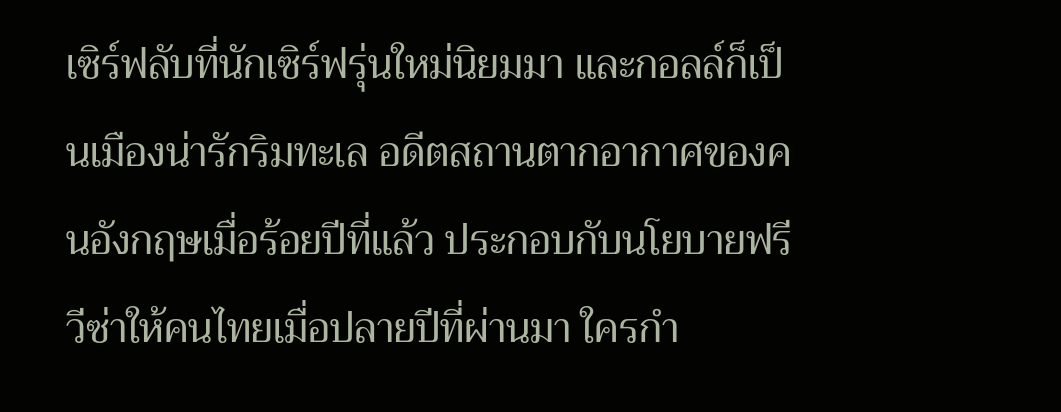เซิร์ฟลับที่นักเซิร์ฟรุ่นใหม่นิยมมา และกอลล์ก็เป็นเมืองน่ารักริมทะเล อดีตสถานตากอากาศของคนอังกฤษเมื่อร้อยปีที่แล้ว ประกอบกับนโยบายฟรีวีซ่าให้คนไทยเมื่อปลายปีที่ผ่านมา ใครกำ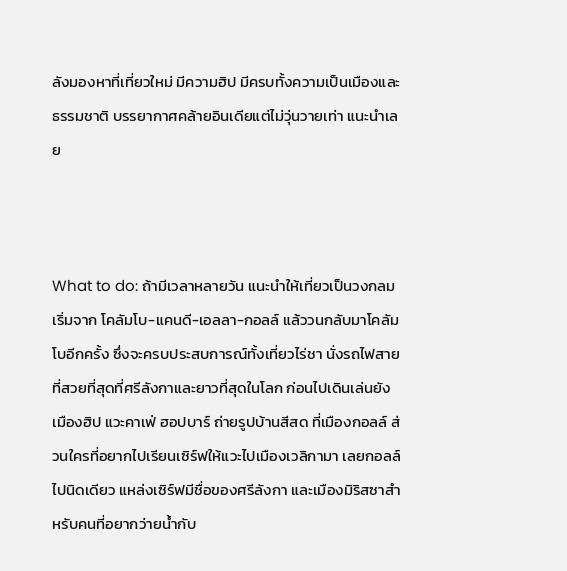ลังมองหาที่เที่ยวใหม่ มีความฮิป มีครบทั้งความเป็นเมืองและธรรมชาติ บรรยากาศคล้ายอินเดียแต่ไม่วุ่นวายเท่า แนะนำเลย



What to do: ถ้ามีเวลาหลายวัน แนะนำให้เที่ยวเป็นวงกลม เริ่มจาก โคลัมโบ-แคนดี-เอลลา-กอลล์ แล้ววนกลับมาโคลัมโบอีกครั้ง ซึ่งจะครบประสบการณ์ทั้งเที่ยวไร่ชา นั่งรถไฟสายที่สวยที่สุดที่ศรีลังกาและยาวที่สุดในโลก ก่อนไปเดินเล่นยังเมืองฮิป แวะคาเฟ่ ฮอปบาร์ ถ่ายรูปบ้านสีสด ที่เมืองกอลล์ ส่วนใครที่อยากไปเรียนเซิร์ฟให้แวะไปเมืองเวลิกามา เลยกอลล์ไปนิดเดียว แหล่งเซิร์ฟมีชื่อของศรีลังกา และเมืองมิริสซาสำหรับคนที่อยากว่ายน้ำกับ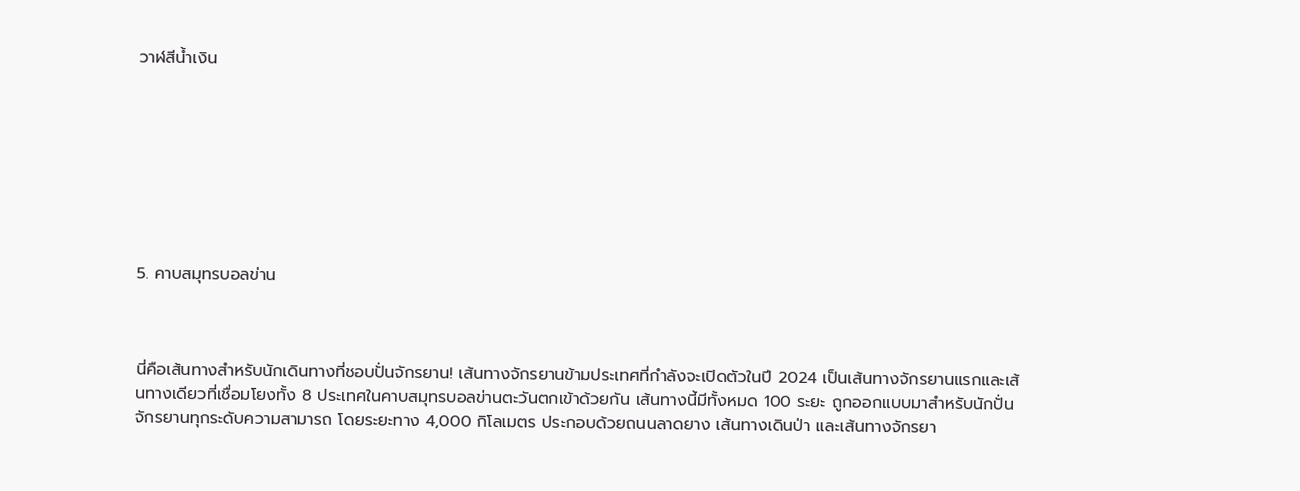วาฬสีน้ำเงิน








5. คาบสมุทรบอลข่าน



นี่คือเส้นทางสำหรับนักเดินทางที่ชอบปั่นจักรยาน! เส้นทางจักรยานข้ามประเทศที่กำลังจะเปิดตัวในปี 2024 เป็นเส้นทางจักรยานแรกและเส้นทางเดียวที่เชื่อมโยงทั้ง 8 ประเทศในคาบสมุทรบอลข่านตะวันตกเข้าด้วยกัน เส้นทางนี้มีทั้งหมด 100 ระยะ ถูกออกแบบมาสำหรับนักปั่นจักรยานทุกระดับความสามารถ โดยระยะทาง 4,000 กิโลเมตร ประกอบด้วยถนนลาดยาง เส้นทางเดินป่า และเส้นทางจักรยา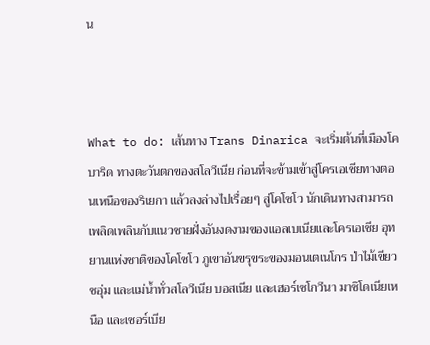น



What to do: เส้นทาง Trans Dinarica จะเริ่มต้นที่เมืองโคบาริด ทางตะวันตกของสโลวีเนีย ก่อนที่จะข้ามเข้าสู่โครเอเชียทางตอนเหนือของริเยกา แล้วลงล่างไปเรื่อยๆ สู่โคโซโว นักเดินทางสามารถเพลิดเพลินกับแนวชายฝั่งอันงดงามของแอลเบเนียและโครเอเชีย อุทยานแห่งชาติของโคโซโว ภูเขาอันขรุขระของมอนเตเนโกร ป่าไม้เขียวชอุ่ม และแม่น้ำทั่วสโลวีเนีย บอสเนีย และเฮอร์เซโกวีนา มาซิโดเนียเหนือ และเซอร์เบีย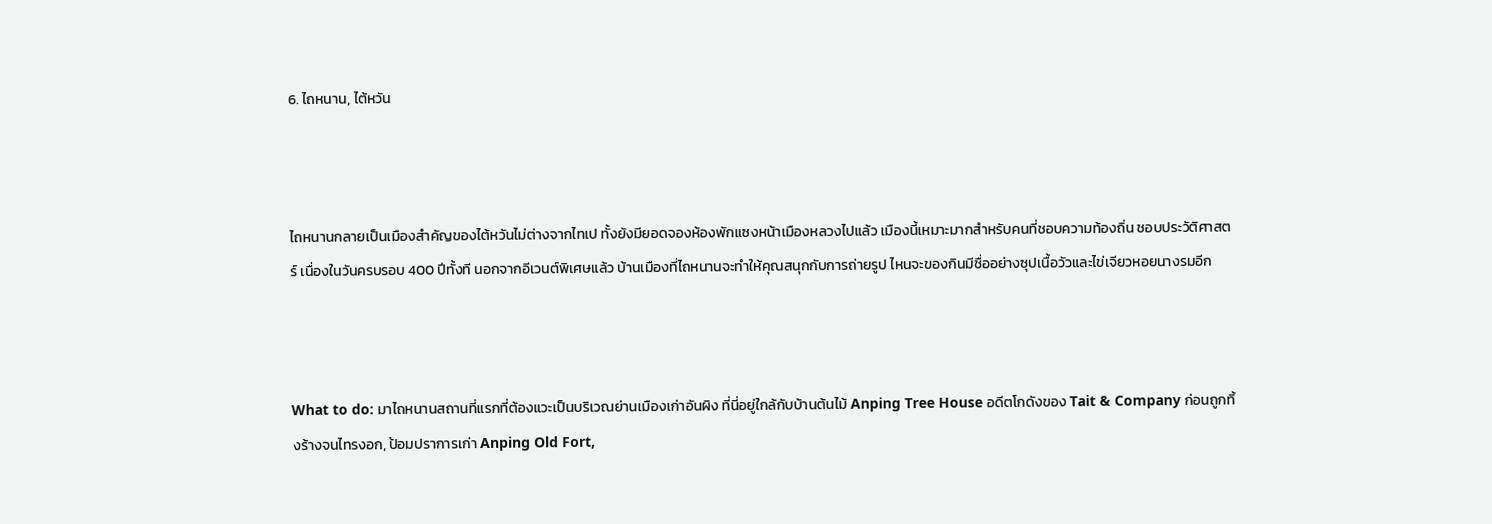6. ไถหนาน, ไต้หวัน



ไถหนานกลายเป็นเมืองสำคัญของไต้หวันไม่ต่างจากไทเป ทั้งยังมียอดจองห้องพักแซงหน้าเมืองหลวงไปแล้ว เมืองนี้เหมาะมากสำหรับคนที่ชอบความท้องถิ่น ชอบประวัติศาสตร์ เนื่องในวันครบรอบ 400 ปีทั้งที นอกจากอีเวนต์พิเศษแล้ว บ้านเมืองที่ไถหนานจะทำให้คุณสนุกกับการถ่ายรูป ไหนจะของกินมีชื่ออย่างซุปเนื้อวัวและไข่เจียวหอยนางรมอีก



What to do: มาไถหนานสถานที่แรกที่ต้องแวะเป็นบริเวณย่านเมืองเก่าอันผิง ที่นี่อยู่ใกล้กับบ้านต้นไม้ Anping Tree House อดีตโกดังของ Tait & Company ก่อนถูกทิ้งร้างจนไทรงอก, ป้อมปราการเก่า Anping Old Fort,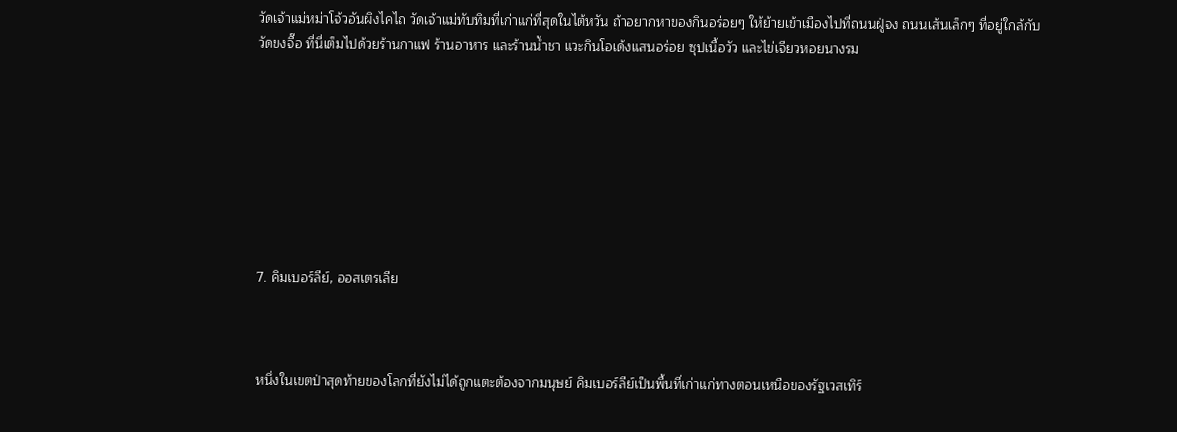วัดเจ้าแม่หม่าโจ้วอันผิงไคไถ วัดเจ้าแม่ทับทิมที่เก่าแก่ที่สุดในไต้หวัน ถ้าอยากหาของกินอร่อยๆ ให้ย้ายเข้าเมืองไปที่ถนนฝู่จง ถนนเส้นเล็กๆ ที่อยู่ใกล้กับวัดขงจื๊อ ที่นี่เต็มไปด้วยร้านกาแฟ ร้านอาหาร และร้านน้ำชา แวะกินโอเด้งแสนอร่อย ซุปเนื้อวัว และไข่เจียวหอยนางรม








7. คิมเบอร์ลีย์, ออสเตรเลีย



หนึ่งในเขตป่าสุดท้ายของโลกที่ยังไม่ได้ถูกแตะต้องจากมนุษย์ คิมเบอร์ลีย์เป็นพื้นที่เก่าแก่ทางตอนเหนือของรัฐเวสเทิร์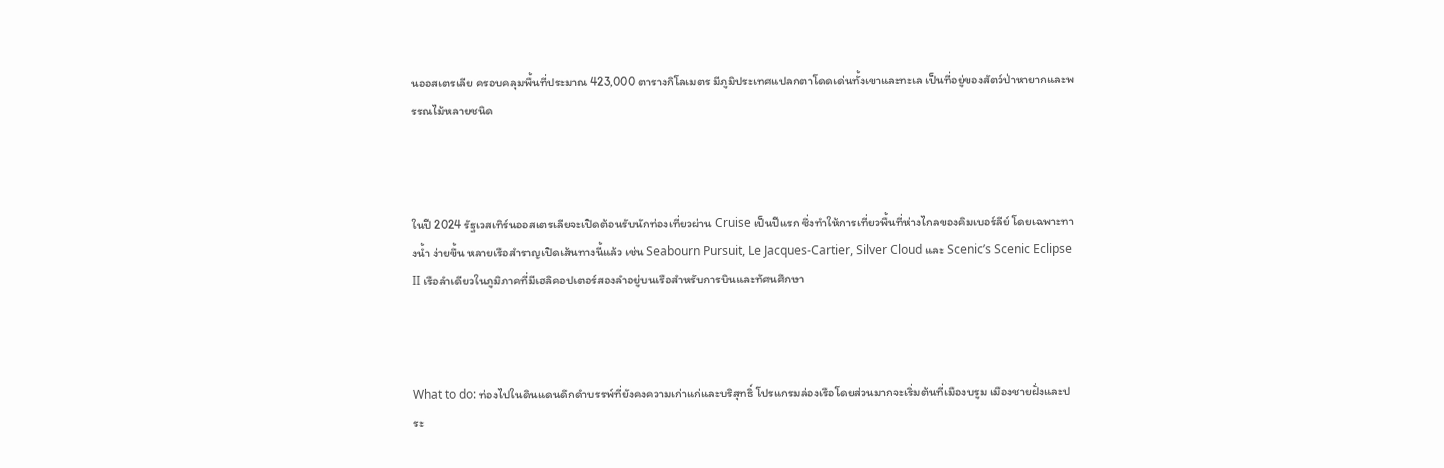นออสเตรเลีย ครอบคลุมพื้นที่ประมาณ 423,000 ตารางกิโลเมตร มีภูมิประเทศแปลกตาโดดเด่นทั้งเขาและทะเล เป็นที่อยู่ของสัตว์ป่าหายากและพรรณไม้หลายชนิด



ในปี 2024 รัฐเวสเทิร์นออสเตรเลียจะเปิดต้อนรับนักท่องเที่ยวผ่าน Cruise เป็นปีแรก ซึ่งทำให้การเที่ยวพื้นที่ห่างไกลของคิมเบอร์ลีย์ โดยเฉพาะทางน้ำ ง่ายขึ้น หลายเรือสำราญเปิดเส้นทางนี้แล้ว เช่น Seabourn Pursuit, Le Jacques-Cartier, Silver Cloud และ Scenic’s Scenic Eclipse II เรือลำเดียวในภูมิภาคที่มีเฮลิคอปเตอร์สองลำอยู่บนเรือสำหรับการบินและทัศนศึกษา



What to do: ท่องไปในดินแดนดึกดำบรรพ์ที่ยังคงความเก่าแก่และบริสุทธิ์ โปรแกรมล่องเรือโดยส่วนมากจะเริ่มต้นที่เมืองบรูม เมืองชายฝั่งและประ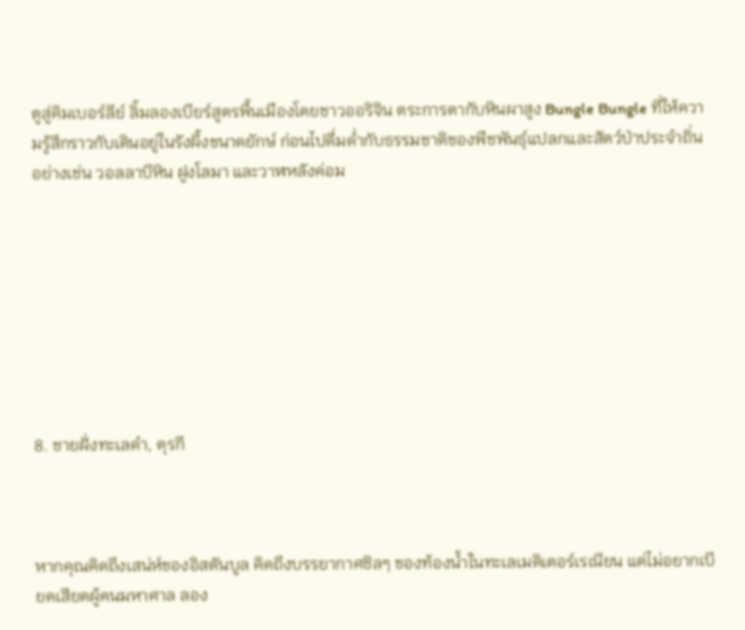ตูสู่คิมเบอร์ลีย์ ลิ้มลองเบียร์สูตรพื้นเมืองโดยชาวออริจิน ตระการตากับหินผาสูง Bungle Bungle ที่ให้ความรู้สึกราวกับเดินอยู่ในรังผึ้งขนาดยักษ์ ก่อนไปดื่มด่ำกับธรรมชาติของพืชพันธุ์แปลกและสัตว์ป่าประจำถิ่น อย่างเช่น วอลลาบีหิน ฝูงโลมา และวาฬหลังค่อม








8. ชายฝั่งทะเลดำ, ตุรกี



หากคุณคิดถึงเสน่ห์ของอิสตันบูล คิดถึงบรรยากาศชิลๆ ของท้องน้ำในทะเลเมดิเตอร์เรเนียน แต่ไม่อยากเบียดเสียดผู้คนมหาศาล ลอง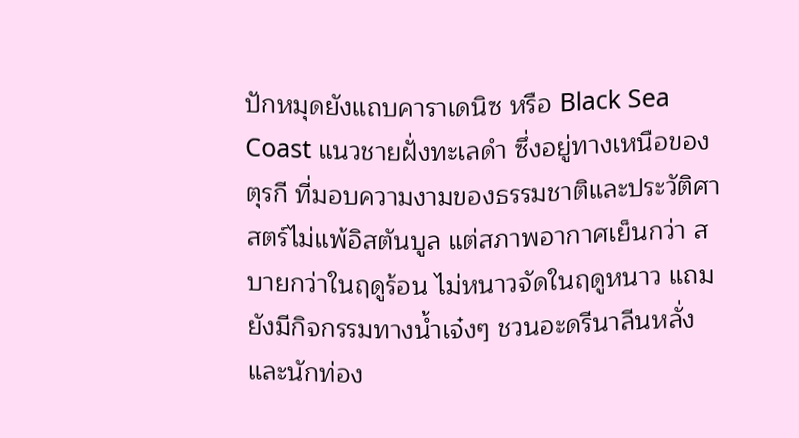ปักหมุดยังแถบคาราเดนิซ หรือ Black Sea Coast แนวชายฝั่งทะเลดำ ซึ่งอยู่ทางเหนือของตุรกี ที่มอบความงามของธรรมชาติและประวัติศาสตร์ไม่แพ้อิสตันบูล แต่สภาพอากาศเย็นกว่า สบายกว่าในฤดูร้อน ไม่หนาวจัดในฤดูหนาว แถมยังมีกิจกรรมทางน้ำเจ๋งๆ ชวนอะดรีนาลีนหลั่ง และนักท่อง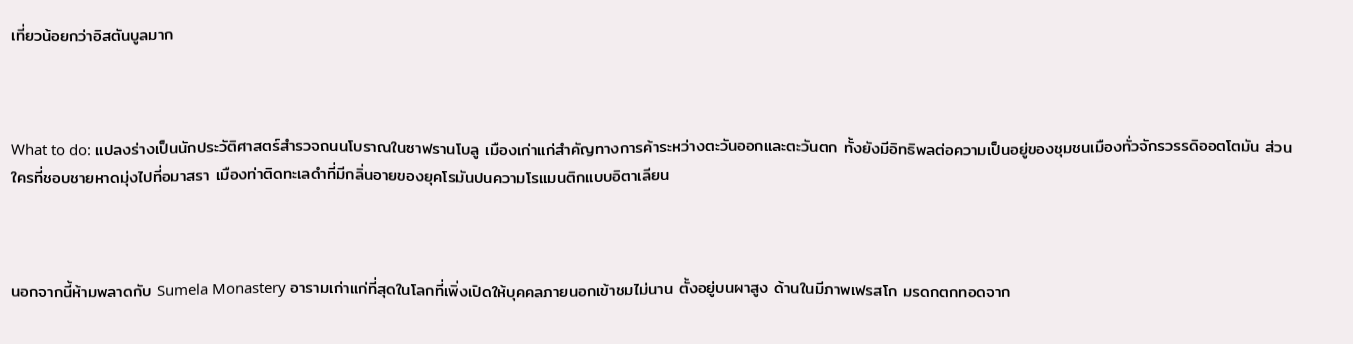เที่ยวน้อยกว่าอิสตันบูลมาก



What to do: แปลงร่างเป็นนักประวัติศาสตร์สำรวจถนนโบราณในซาฟรานโบลู เมืองเก่าแก่สำคัญทางการค้าระหว่างตะวันออกและตะวันตก ทั้งยังมีอิทธิพลต่อความเป็นอยู่ของชุมชนเมืองทั่วจักรวรรดิออตโตมัน ส่วนใครที่ชอบชายหาดมุ่งไปที่อมาสรา เมืองท่าติดทะเลดำที่มีกลิ่นอายของยุคโรมันปนความโรแมนติกแบบอิตาเลียน



นอกจากนี้ห้ามพลาดกับ Sumela Monastery อารามเก่าแก่ที่สุดในโลกที่เพิ่งเปิดให้บุคคลภายนอกเข้าชมไม่นาน ตั้งอยู่บนผาสูง ด้านในมีภาพเฟรสโก มรดกตกทอดจาก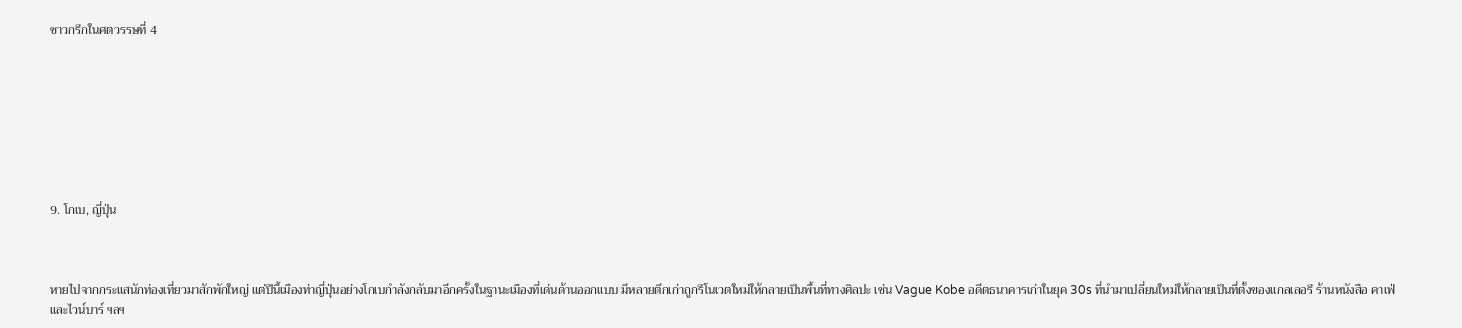ชาวกรีกในศตวรรษที่ 4








9. โกเบ, ญี่ปุ่น



หายไปจากกระแสนักท่องเที่ยวมาสักพักใหญ่ แต่ปีนี้เมืองท่าญี่ปุ่นอย่างโกเบกำลังกลับมาอีกครั้งในฐานะเมืองที่เด่นด้านออกแบบ มีหลายตึกเก่าถูกรีโนเวตใหม่ให้กลายเป็นพื้นที่ทางศิลปะ เช่น Vague Kobe อดีตธนาคารเก่าในยุค 30s ที่นำมาเปลี่ยนใหม่ให้กลายเป็นที่ตั้งของแกลเลอรี ร้านหนังสือ คาเฟ่ และไวน์บาร์ ฯลฯ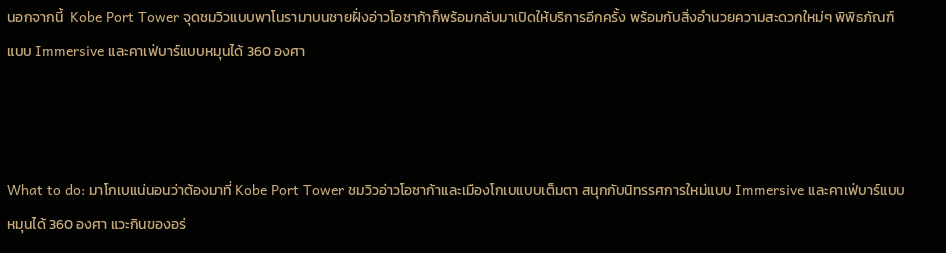นอกจากนี้  Kobe Port Tower จุดชมวิวแบบพาโนรามาบนชายฝั่งอ่าวโอซาก้าก็พร้อมกลับมาเปิดให้บริการอีกครั้ง พร้อมกับสิ่งอำนวยความสะดวกใหม่ๆ พิพิธภัณฑ์แบบ Immersive และคาเฟ่บาร์แบบหมุนได้ 360 องศา



What to do: มาโกเบแน่นอนว่าต้องมาที่ Kobe Port Tower ชมวิวอ่าวโอซาก้าและเมืองโกเบแบบเต็มตา สนุกกับนิทรรศการใหม่แบบ Immersive และคาเฟ่บาร์แบบหมุนได้ 360 องศา แวะกินของอร่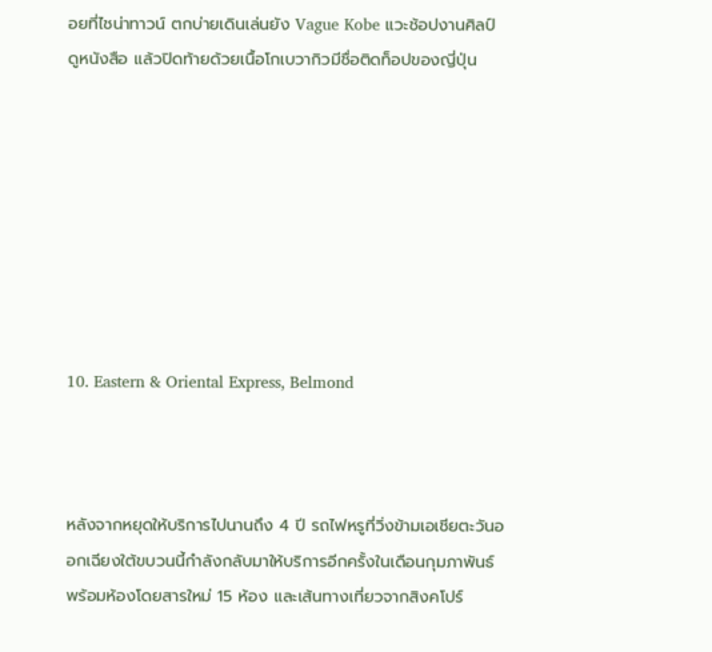อยที่ไชน่าทาวน์ ตกบ่ายเดินเล่นยัง Vague Kobe แวะช้อปงานศิลป์ ดูหนังสือ แล้วปิดท้ายด้วยเนื้อโกเบวากิวมีชื่อติดท็อปของญี่ปุ่น








10. Eastern & Oriental Express, Belmond



หลังจากหยุดให้บริการไปนานถึง 4 ปี รถไฟหรูที่วิ่งข้ามเอเชียตะวันออกเฉียงใต้ขบวนนี้กำลังกลับมาให้บริการอีกครั้งในเดือนกุมภาพันธ์ พร้อมห้องโดยสารใหม่ 15 ห้อง และเส้นทางเที่ยวจากสิงคโปร์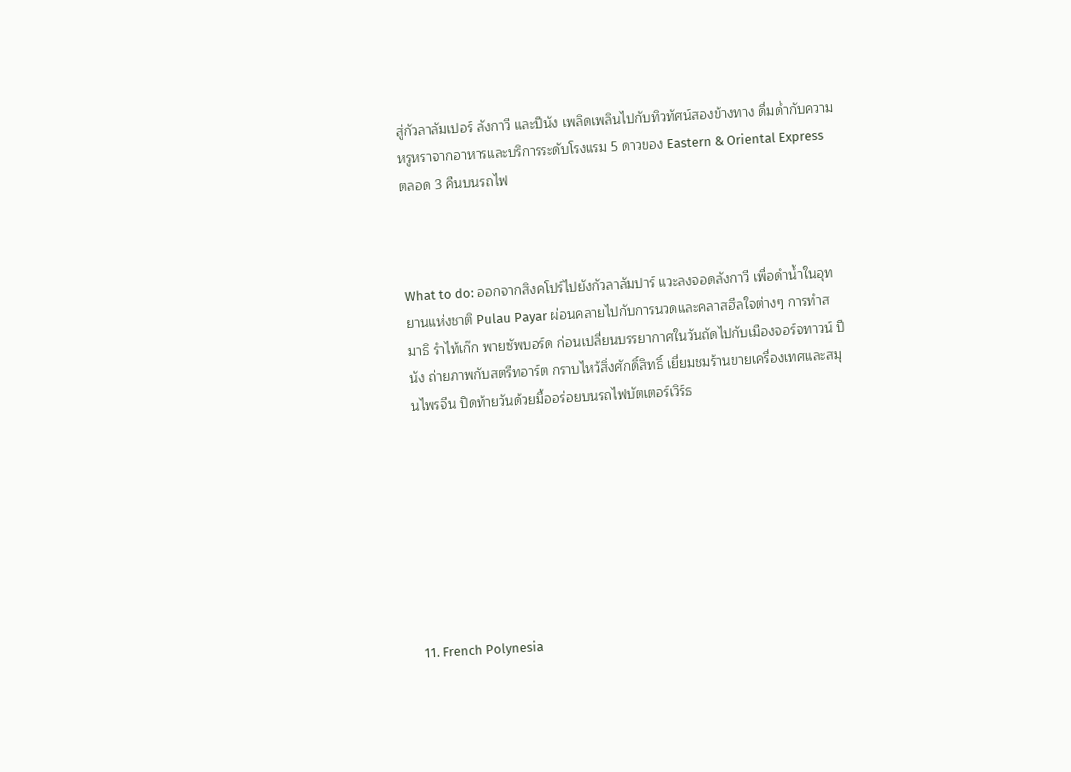สู่กัวลาลัมเปอร์ ลังกาวี และปีนัง เพลิดเพลินไปกับทิวทัศน์สองข้างทาง ดื่มด่ำกับความหรูหราจากอาหารและบริการระดับโรงแรม 5 ดาวของ Eastern & Oriental Express ตลอด 3 คืนบนรถไฟ



What to do: ออกจากสิงคโปร์ไปยังกัวลาลัมปาร์ แวะลงจอดลังกาวี เพื่อดำน้ำในอุทยานแห่งชาติ Pulau Payar ผ่อนคลายไปกับการนวดและคลาสฮีลใจต่างๆ การทำสมาธิ รำไท้เก๊ก พายซัพบอร์ด ก่อนเปลี่ยนบรรยากาศในวันถัดไปกับเมืองจอร์จทาวน์ ปีนัง ถ่ายภาพกับสตรีทอาร์ต กราบไหว้สิ่งศักดิ์สิทธิ์ เยี่ยมชมร้านขายเครื่องเทศและสมุนไพรจีน ปิดท้ายวันด้วยมื้ออร่อยบนรถไฟบัตเตอร์เวิร์ธ








11. French Polynesia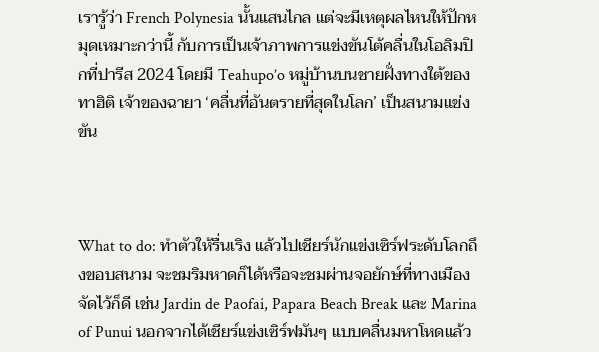เรารู้ว่า French Polynesia นั้นแสนไกล แต่จะมีเหตุผลไหนให้ปักหมุดเหมาะกว่านี้ กับการเป็นเจ้าภาพการแข่งขันโต้คลื่นในโอลิมปิกที่ปารีส 2024 โดยมี Teahupo’o หมู่บ้านบนชายฝั่งทางใต้ของทาฮิติ เจ้าของฉายา ‘คลื่นที่อันตรายที่สุดในโลก’ เป็นสนามแข่งขัน



What to do: ทำตัวให้รื่นเริง แล้วไปเชียร์นักแข่งเซิร์ฟระดับโลกถึงขอบสนาม จะชมริมหาดก็ได้หรือจะชมผ่านจอยักษ์ที่ทางเมืองจัดไว้ก็ดี เช่น Jardin de Paofai, Papara Beach Break และ Marina of Punui นอกจากได้เชียร์แข่งเซิร์ฟมันๆ แบบคลื่นมหาโหดแล้ว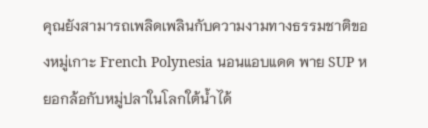คุณยังสามารถเพลิดเพลินกับความงามทางธรรมชาติของหมู่เกาะ French Polynesia นอนแอบแดด พาย SUP หยอกล้อกับหมู่ปลาในโลกใต้น้ำได้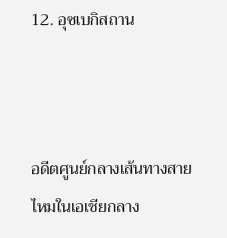12. อุซเบกิสถาน



อดีตศูนย์กลางเส้นทางสายไหมในเอเชียกลาง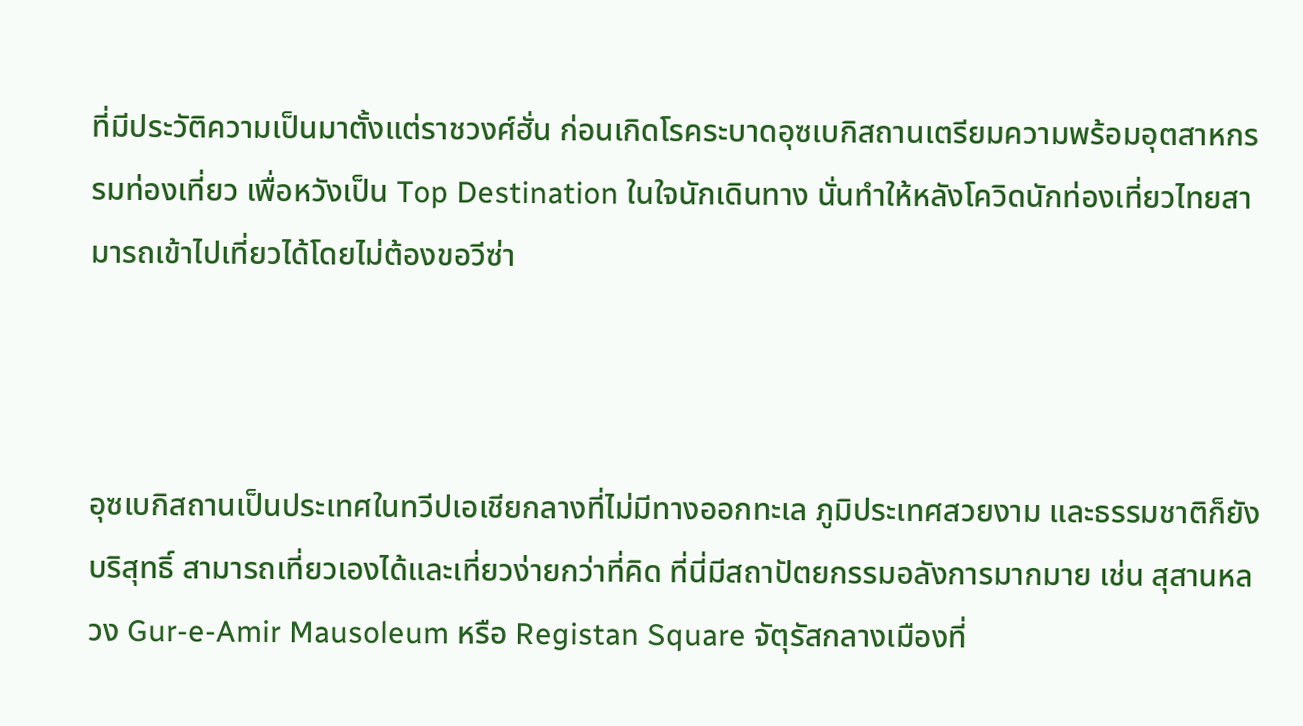ที่มีประวัติความเป็นมาตั้งแต่ราชวงศ์ฮั่น ก่อนเกิดโรคระบาดอุซเบกิสถานเตรียมความพร้อมอุตสาหกรรมท่องเที่ยว เพื่อหวังเป็น Top Destination ในใจนักเดินทาง นั่นทำให้หลังโควิดนักท่องเที่ยวไทยสามารถเข้าไปเที่ยวได้โดยไม่ต้องขอวีซ่า



อุซเบกิสถานเป็นประเทศในทวีปเอเชียกลางที่ไม่มีทางออกทะเล ภูมิประเทศสวยงาม และธรรมชาติก็ยังบริสุทธิ์ สามารถเที่ยวเองได้และเที่ยวง่ายกว่าที่คิด ที่นี่มีสถาปัตยกรรมอลังการมากมาย เช่น สุสานหลวง Gur-e-Amir Mausoleum หรือ Registan Square จัตุรัสกลางเมืองที่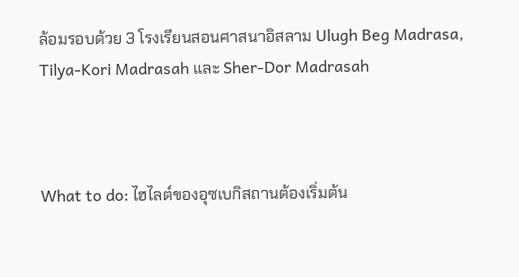ล้อมรอบด้วย 3 โรงเรียนสอนศาสนาอิสลาม Ulugh Beg Madrasa, Tilya-Kori Madrasah และ Sher-Dor Madrasah



What to do: ไฮไลต์ของอุซเบกิสถานต้องเริ่มต้น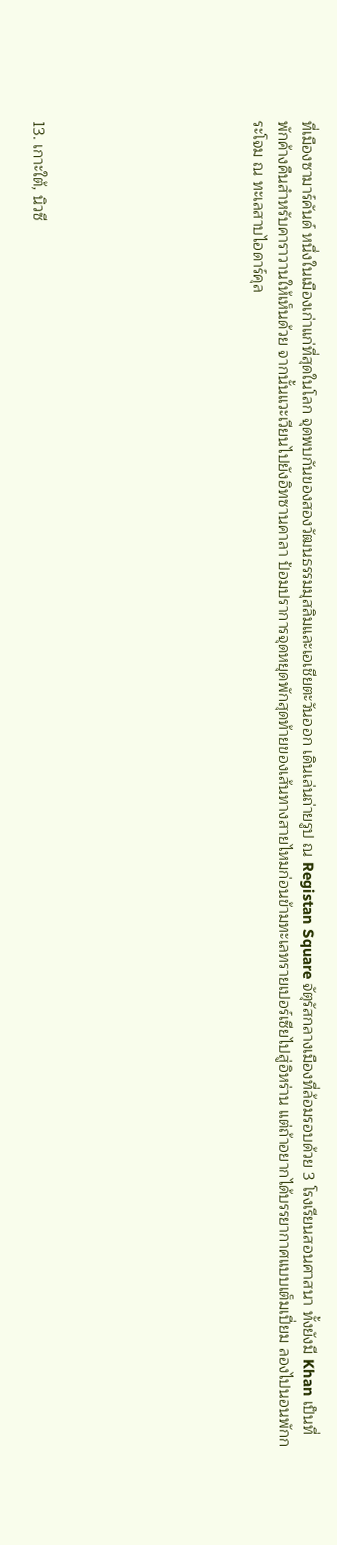ที่เมืองซามาร์คันด์ หนึ่งในเมืองเก่าแก่ที่สุดในโลก จุดพบกันของสองวัฒนธรรมมุสลิมและเอเชียตะวันออก เดินเล่นถ่ายรูป ณ Registan Square จัตุรัสกลางเมืองที่ล้อมรอบด้วย 3 โรงเรียนสอนศาสนา ทั้งยังมี Khan เป็นที่พักค้างคืนสำหรับคาราวานให้เห็นด้วย จากนั้นแวะเวียนไปยังอิทซานคาลา ป้อมปราการจุดหยุดพักสุดท้ายของเส้นทางสายไหมก่อนข้ามทะเลทรายเปอร์เซียไปสู่อิหร่าน แต่ถ้าอยากได้บรรยากาศแบบเต็มเปี่ยม ลองไปนอนพักกระโจม ณ ทะเลสาบไอดาร์คุล








13. เกาะใต้, นิวซี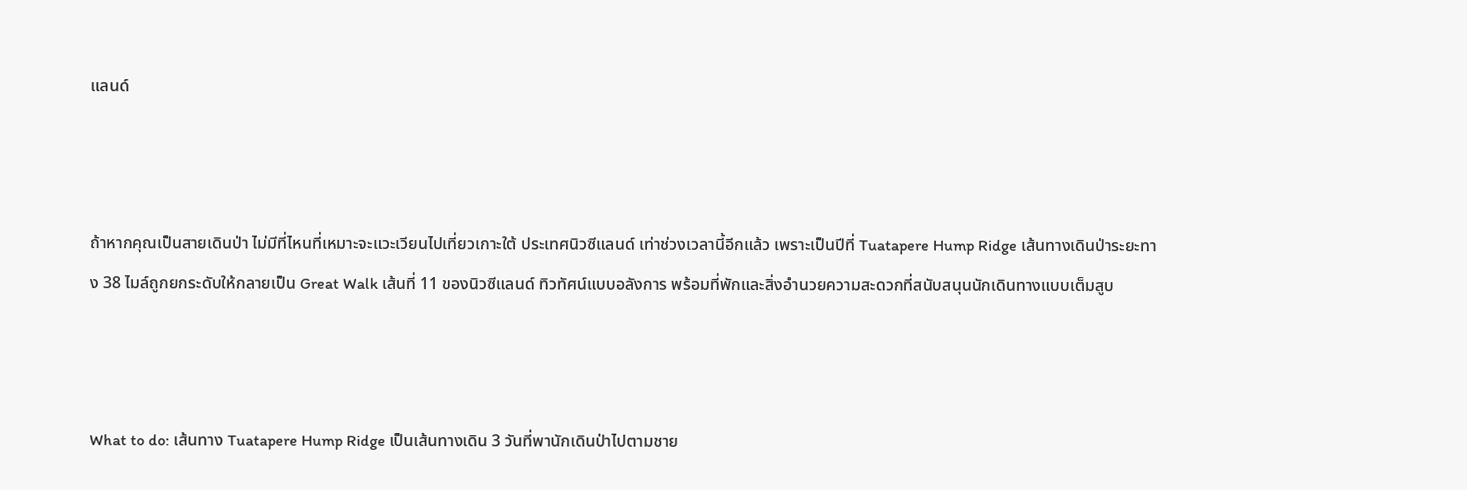แลนด์



ถ้าหากคุณเป็นสายเดินป่า ไม่มีที่ไหนที่เหมาะจะแวะเวียนไปเที่ยวเกาะใต้ ประเทศนิวซีแลนด์ เท่าช่วงเวลานี้อีกแล้ว เพราะเป็นปีที่ Tuatapere Hump Ridge เส้นทางเดินป่าระยะทาง 38 ไมล์ถูกยกระดับให้กลายเป็น Great Walk เส้นที่ 11 ของนิวซีแลนด์ ทิวทัศน์แบบอลังการ พร้อมที่พักและสิ่งอำนวยความสะดวกที่สนับสนุนนักเดินทางแบบเต็มสูบ



What to do: เส้นทาง Tuatapere Hump Ridge เป็นเส้นทางเดิน 3 วันที่พานักเดินป่าไปตามชาย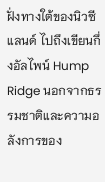ฝั่งทางใต้ของนิวซีแลนด์ ไปถึงเขียนกึ่งอัลไพน์ Hump Ridge นอกจากธรรมชาติและความอลังการของ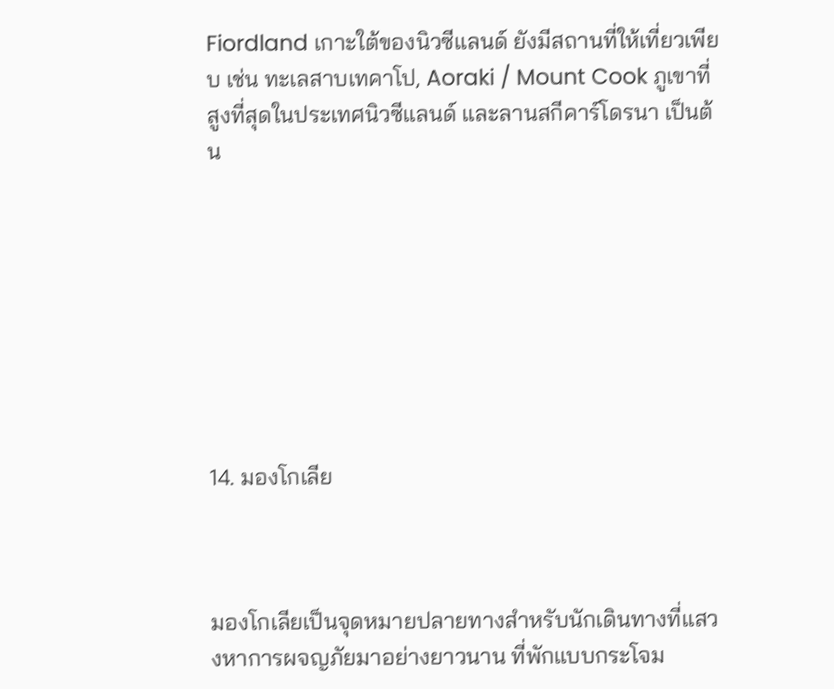Fiordland เกาะใต้ของนิวซีแลนด์ ยังมีสถานที่ให้เที่ยวเพียบ เช่น ทะเลสาบเทคาโป, Aoraki / Mount Cook ภูเขาที่สูงที่สุดในประเทศนิวซีแลนด์ และลานสกีคาร์โดรนา เป็นต้น








14. มองโกเลีย



มองโกเลียเป็นจุดหมายปลายทางสำหรับนักเดินทางที่แสวงหาการผจญภัยมาอย่างยาวนาน ที่พักแบบกระโจม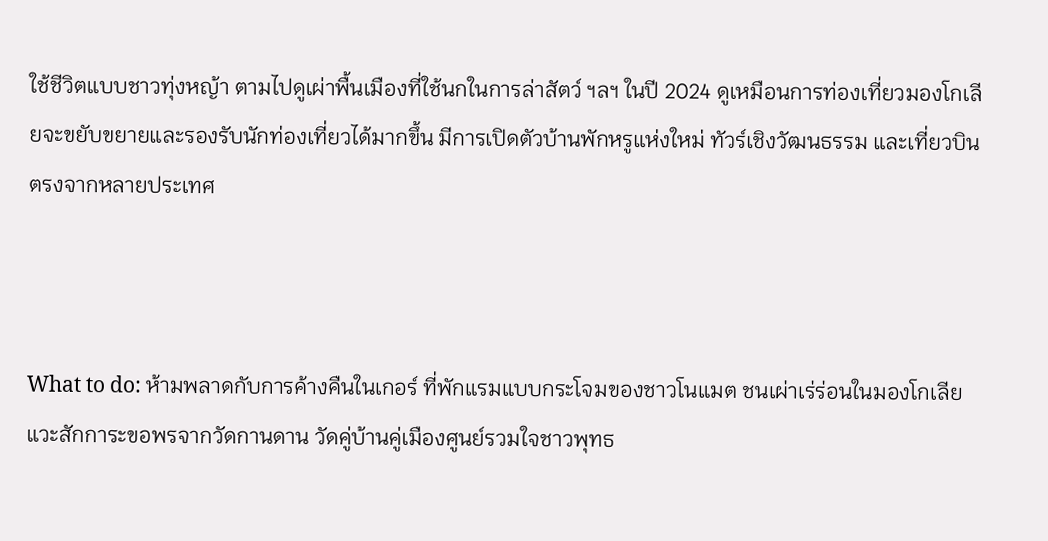ใช้ชีวิตแบบชาวทุ่งหญ้า ตามไปดูเผ่าพื้นเมืองที่ใช้นกในการล่าสัตว์ ฯลฯ ในปี 2024 ดูเหมือนการท่องเที่ยวมองโกเลียจะขยับขยายและรองรับนักท่องเที่ยวได้มากขึ้น มีการเปิดตัวบ้านพักหรูแห่งใหม่ ทัวร์เชิงวัฒนธรรม และเที่ยวบินตรงจากหลายประเทศ



What to do: ห้ามพลาดกับการค้างคืนในเกอร์ ที่พักแรมแบบกระโจมของชาวโนแมต ชนเผ่าเร่ร่อนในมองโกเลีย แวะสักการะขอพรจากวัดกานดาน วัดคู่บ้านคู่เมืองศูนย์รวมใจชาวพุทธ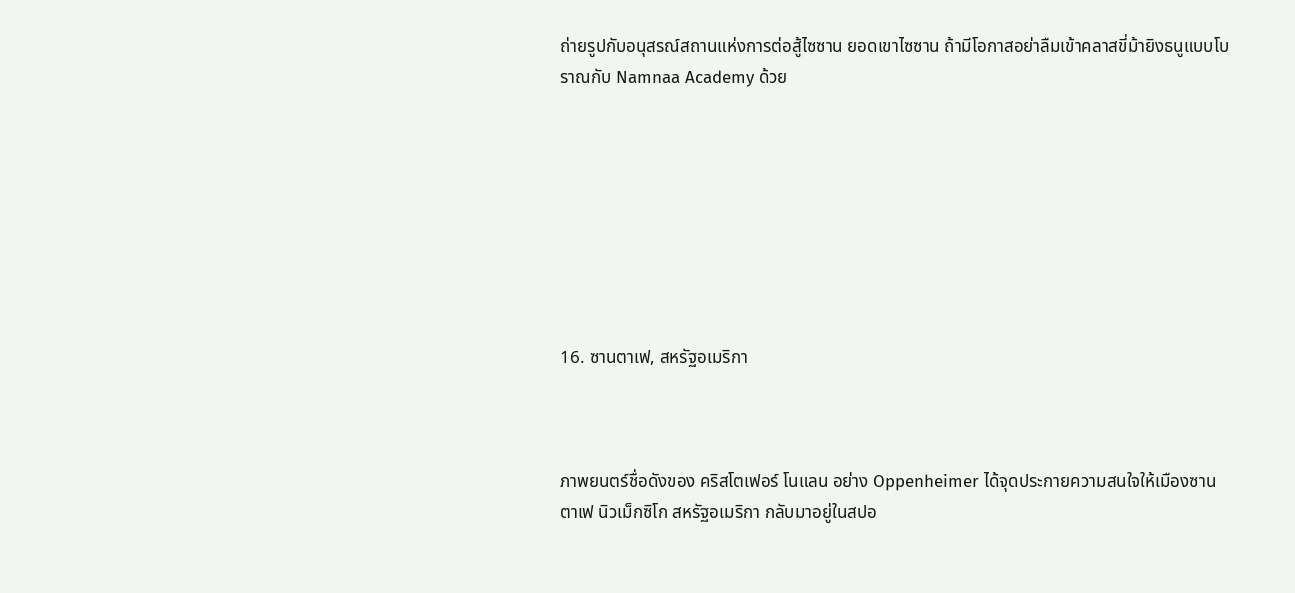ถ่ายรูปกับอนุสรณ์สถานแห่งการต่อสู้ไซซาน ยอดเขาไซซาน ถ้ามีโอกาสอย่าลืมเข้าคลาสขี่ม้ายิงธนูแบบโบราณกับ Namnaa Academy ด้วย








16. ซานตาเฟ, สหรัฐอเมริกา



ภาพยนตร์ชื่อดังของ คริสโตเฟอร์ โนแลน อย่าง Oppenheimer ได้จุดประกายความสนใจให้เมืองซานตาเฟ นิวเม็กซิโก สหรัฐอเมริกา กลับมาอยู่ในสปอ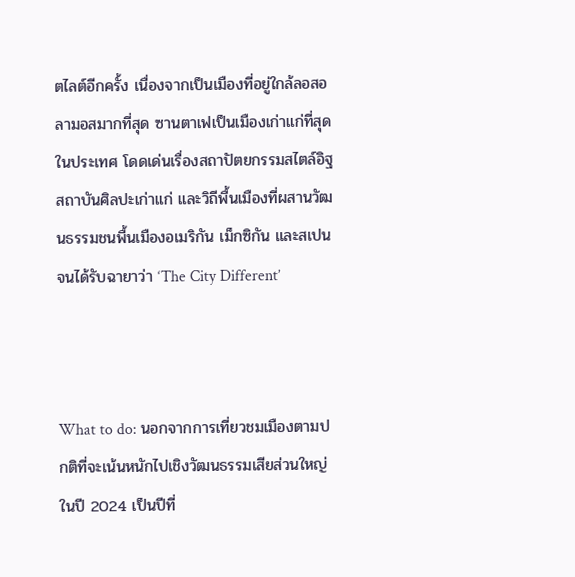ตไลต์อีกครั้ง เนื่องจากเป็นเมืองที่อยู่ใกล้ลอสอลามอสมากที่สุด ซานตาเฟเป็นเมืองเก่าแก่ที่สุดในประเทศ โดดเด่นเรื่องสถาปัตยกรรมสไตล์อิฐ สถาบันศิลปะเก่าแก่ และวิถีพื้นเมืองที่ผสานวัฒนธรรมชนพื้นเมืองอเมริกัน เม็กซิกัน และสเปน จนได้รับฉายาว่า ‘The City Different’



What to do: นอกจากการเที่ยวชมเมืองตามปกติที่จะเน้นหนักไปเชิงวัฒนธรรมเสียส่วนใหญ่ ในปี 2024 เป็นปีที่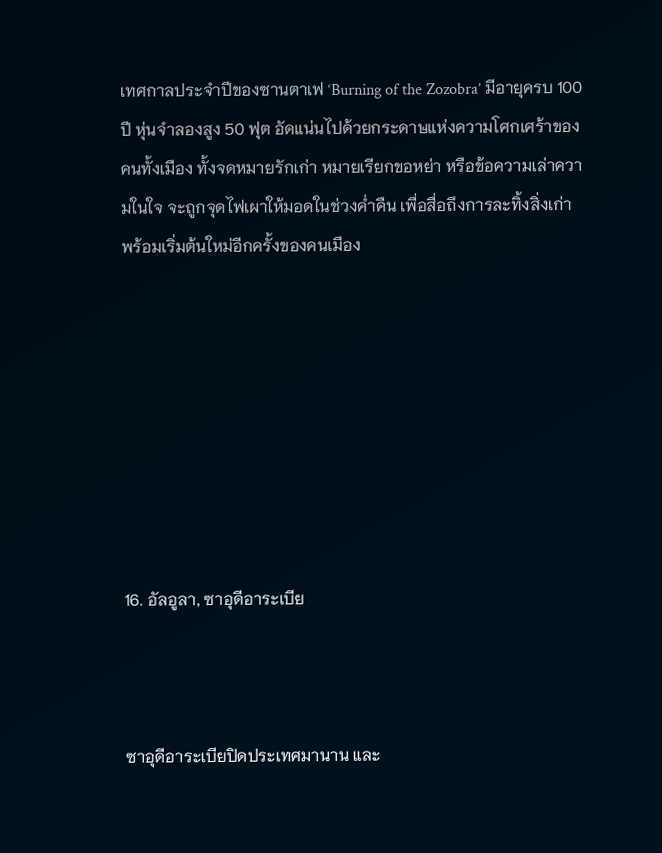เทศกาลประจำปีของซานตาเฟ ‘Burning of the Zozobra’ มีอายุครบ 100 ปี หุ่นจำลองสูง 50 ฟุต อัดแน่นไปด้วยกระดาษแห่งความโศกเศร้าของคนทั้งเมือง ทั้งจดหมายรักเก่า หมายเรียกขอหย่า หรือข้อความเล่าความในใจ จะถูกจุดไฟเผาให้มอดในช่วงค่ำคืน เพื่อสื่อถึงการละทิ้งสิ่งเก่า พร้อมเริ่มต้นใหม่อีกครั้งของคนเมือง








16. อัลอูลา, ซาอุดีอาระเบีย



ซาอุดีอาระเบียปิดประเทศมานาน และ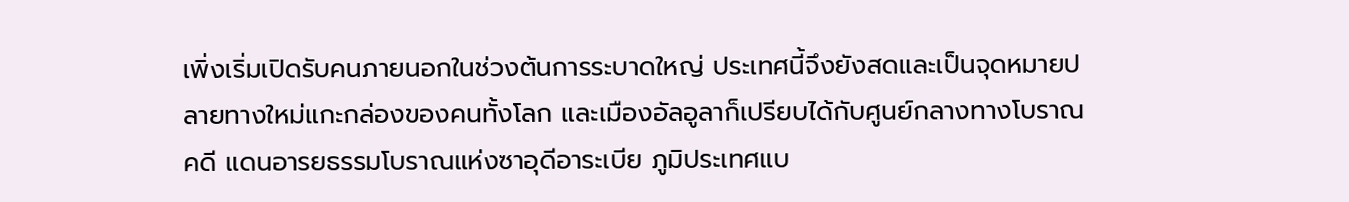เพิ่งเริ่มเปิดรับคนภายนอกในช่วงต้นการระบาดใหญ่ ประเทศนี้จึงยังสดและเป็นจุดหมายปลายทางใหม่แกะกล่องของคนทั้งโลก และเมืองอัลอูลาก็เปรียบได้กับศูนย์กลางทางโบราณคดี แดนอารยธรรมโบราณแห่งซาอุดีอาระเบีย ภูมิประเทศแบ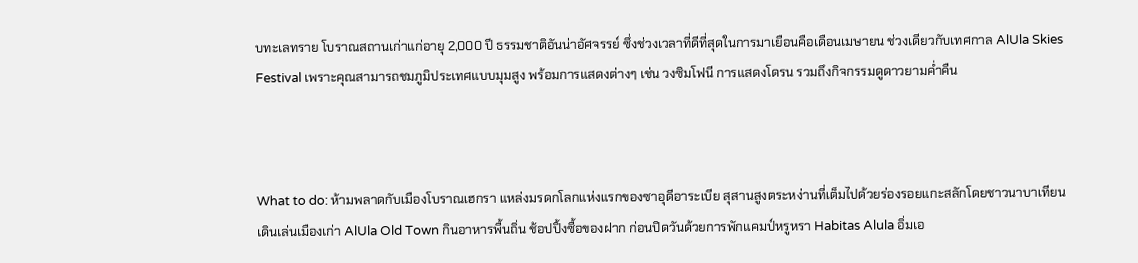บทะเลทราย โบราณสถานเก่าแก่อายุ 2,000 ปี ธรรมชาติอันน่าอัศจรรย์ ซึ่งช่วงเวลาที่ดีที่สุดในการมาเยือนคือเดือนเมษายน ช่วงเดียวกับเทศกาล AlUla Skies Festival เพราะคุณสามารถชมภูมิประเทศแบบมุมสูง พร้อมการแสดงต่างๆ เช่น วงซิมโฟนี การแสดงโดรน รวมถึงกิจกรรมดูดาวยามค่ำคืน



What to do: ห้ามพลาดกับเมืองโบราณเฮกรา แหล่งมรดกโลกแห่งแรกของซาอุดีอาระเบีย สุสานสูงตระหง่านที่เต็มไปด้วยร่องรอยแกะสลักโดยชาวนาบาเทียน เดินเล่นเมืองเก่า AlUla Old Town กินอาหารพื้นถิ่น ช้อปปิ้งซื้อของฝาก ก่อนปิดวันด้วยการพักแคมป์หรูหรา Habitas Alula อิ่มเอ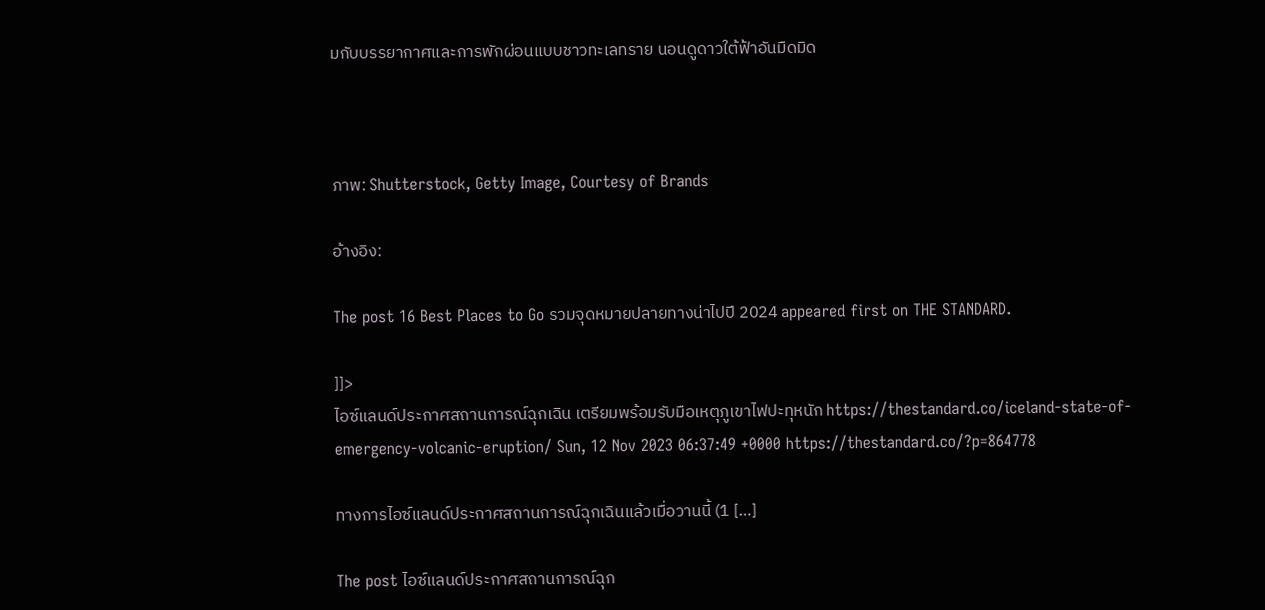มกับบรรยากาศและการพักผ่อนแบบชาวทะเลทราย นอนดูดาวใต้ฟ้าอันมืดมิด



ภาพ: Shutterstock, Getty Image, Courtesy of Brands

อ้างอิง:

The post 16 Best Places to Go รวมจุดหมายปลายทางน่าไปปี 2024 appeared first on THE STANDARD.

]]>
ไอซ์แลนด์ประกาศสถานการณ์ฉุกเฉิน เตรียมพร้อมรับมือเหตุภูเขาไฟปะทุหนัก https://thestandard.co/iceland-state-of-emergency-volcanic-eruption/ Sun, 12 Nov 2023 06:37:49 +0000 https://thestandard.co/?p=864778

ทางการไอซ์แลนด์ประกาศสถานการณ์ฉุกเฉินแล้วเมื่อวานนี้ (1 […]

The post ไอซ์แลนด์ประกาศสถานการณ์ฉุก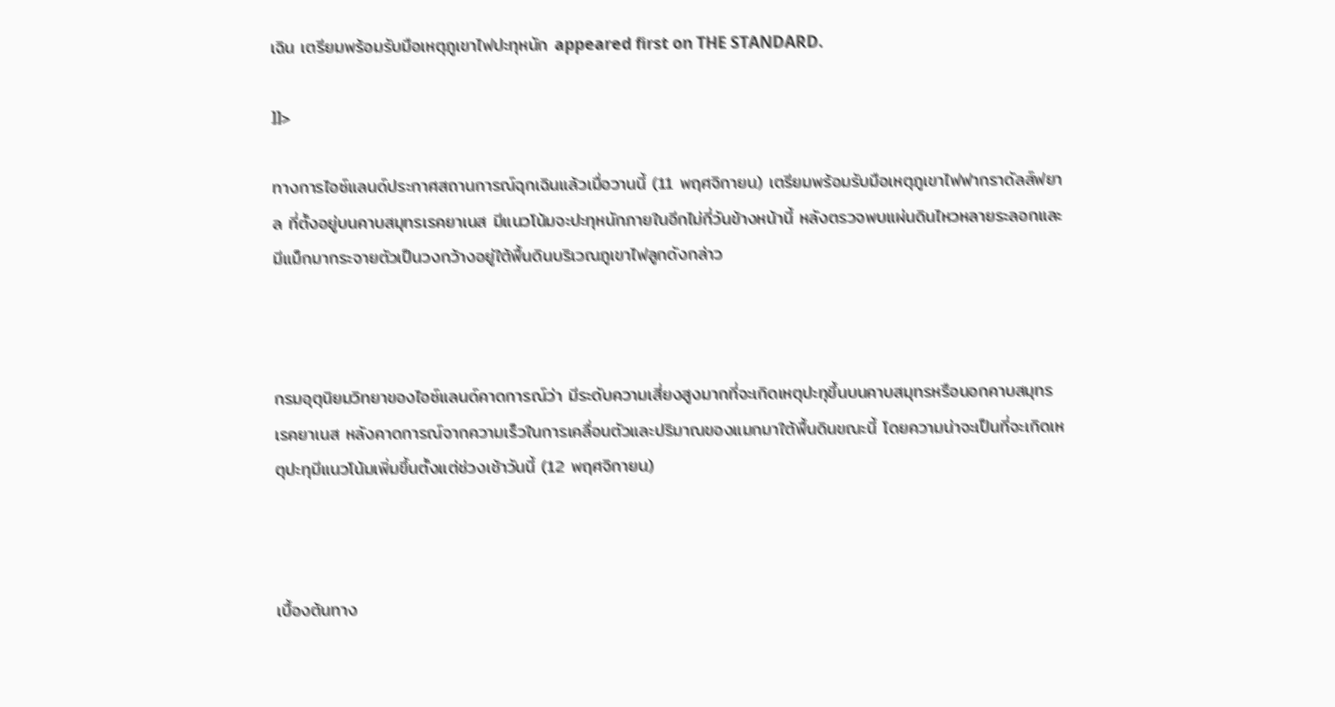เฉิน เตรียมพร้อมรับมือเหตุภูเขาไฟปะทุหนัก appeared first on THE STANDARD.

]]>

ทางการไอซ์แลนด์ประกาศสถานการณ์ฉุกเฉินแล้วเมื่อวานนี้ (11 พฤศจิกายน) เตรียมพร้อมรับมือเหตุภูเขาไฟฟากราดัลส์ฟยาล ที่ตั้งอยู่บนคาบสมุทรเรคยาเนส มีแนวโน้มจะปะทุหนักภายในอีกไม่กี่วันข้างหน้านี้ หลังตรวจพบแผ่นดินไหวหลายระลอกและมีแม็กมากระจายตัวเป็นวงกว้างอยู่ใต้พื้นดินบริเวณภูเขาไฟลูกดังกล่าว



กรมอุตุนิยมวิทยาของไอซ์แลนด์คาดการณ์ว่า มีระดับความเสี่ยงสูงมากที่จะเกิดเหตุปะทุขึ้นบนคาบสมุทรหรือนอกคาบสมุทรเรคยาเนส หลังคาดการณ์จากความเร็วในการเคลื่อนตัวและปริมาณของแมกมาใต้พื้นดินขณะนี้ โดยความน่าจะเป็นที่จะเกิดเหตุปะทุมีแนวโน้มเพิ่มขึ้นตั้งแต่ช่วงเช้าวันนี้ (12 พฤศจิกายน)



เบื้องต้นทาง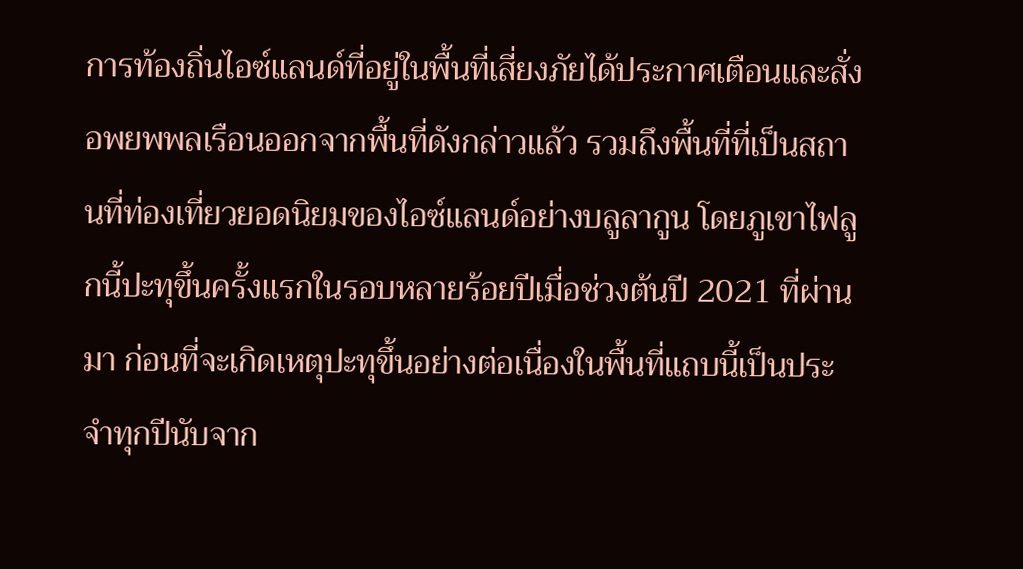การท้องถิ่นไอซ์แลนด์ที่อยู่ในพื้นที่เสี่ยงภัยได้ประกาศเตือนและสั่งอพยพพลเรือนออกจากพื้นที่ดังกล่าวแล้ว รวมถึงพื้นที่ที่เป็นสถานที่ท่องเที่ยวยอดนิยมของไอซ์แลนด์อย่างบลูลากูน โดยภูเขาไฟลูกนี้ปะทุขึ้นครั้งแรกในรอบหลายร้อยปีเมื่อช่วงต้นปี 2021 ที่ผ่านมา ก่อนที่จะเกิดเหตุปะทุขึ้นอย่างต่อเนื่องในพื้นที่แถบนี้เป็นประจำทุกปีนับจาก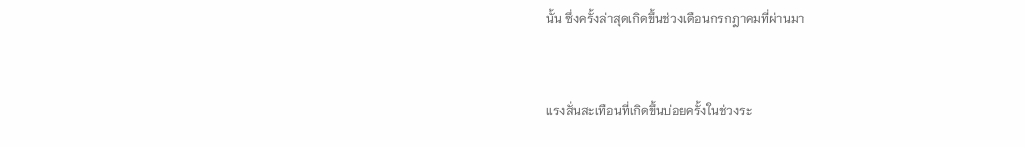นั้น ซึ่งครั้งล่าสุดเกิดขึ้นช่วงเดือนกรกฎาคมที่ผ่านมา



แรงสั่นสะเทือนที่เกิดขึ้นบ่อยครั้งในช่วงระ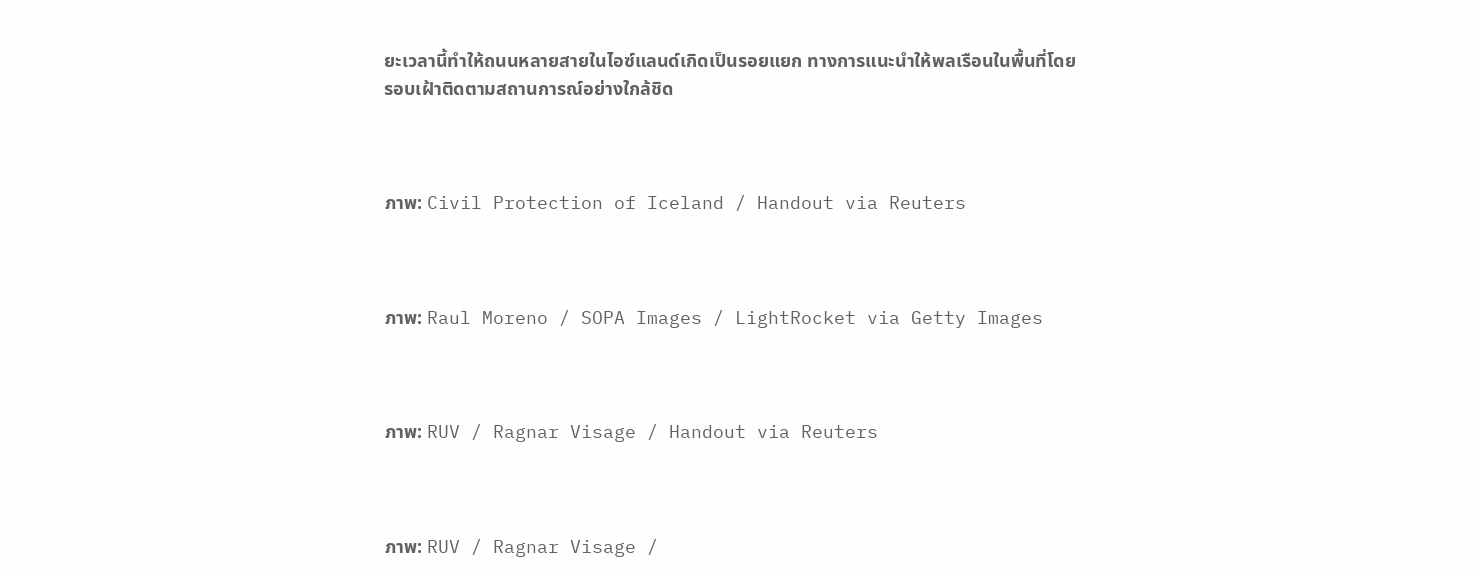ยะเวลานี้ทำให้ถนนหลายสายในไอซ์แลนด์เกิดเป็นรอยแยก ทางการแนะนำให้พลเรือนในพื้นที่โดยรอบเฝ้าติดตามสถานการณ์อย่างใกล้ชิด



ภาพ: Civil Protection of Iceland / Handout via Reuters



ภาพ: Raul Moreno / SOPA Images / LightRocket via Getty Images



ภาพ: RUV / Ragnar Visage / Handout via Reuters



ภาพ: RUV / Ragnar Visage /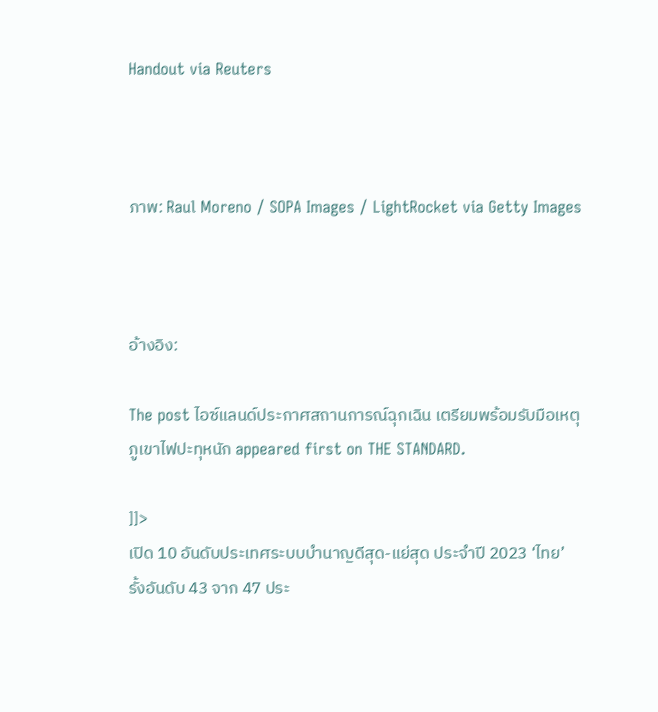Handout via Reuters



ภาพ: Raul Moreno / SOPA Images / LightRocket via Getty Images



อ้างอิง:

The post ไอซ์แลนด์ประกาศสถานการณ์ฉุกเฉิน เตรียมพร้อมรับมือเหตุภูเขาไฟปะทุหนัก appeared first on THE STANDARD.

]]>
เปิด 10 อันดับประเทศระบบบำนาญดีสุด-แย่สุด ประจำปี 2023 ‘ไทย’ รั้งอันดับ 43 จาก 47 ประ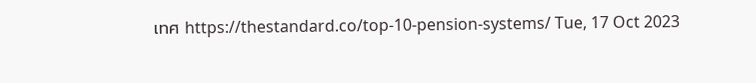เทศ https://thestandard.co/top-10-pension-systems/ Tue, 17 Oct 2023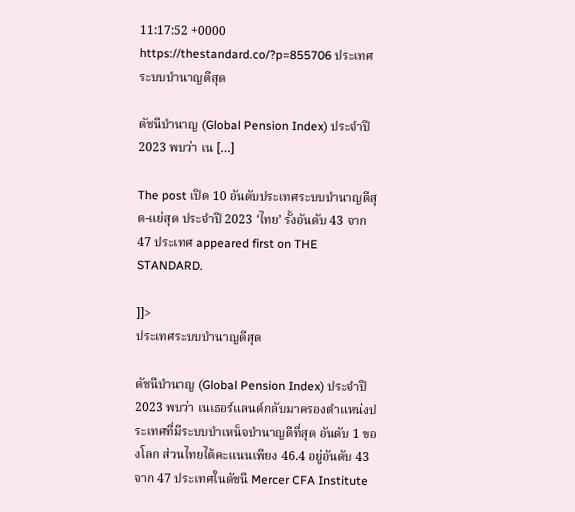11:17:52 +0000 https://thestandard.co/?p=855706 ประเทศระบบบำนาญดีสุด

ดัชนีบำนาญ (Global Pension Index) ประจำปี 2023 พบว่า เน […]

The post เปิด 10 อันดับประเทศระบบบำนาญดีสุด-แย่สุด ประจำปี 2023 ‘ไทย’ รั้งอันดับ 43 จาก 47 ประเทศ appeared first on THE STANDARD.

]]>
ประเทศระบบบำนาญดีสุด

ดัชนีบำนาญ (Global Pension Index) ประจำปี 2023 พบว่า เนเธอร์แลนด์กลับมาครองตำแหน่งประเทศที่มีระบบบำเหน็จบำนาญดีที่สุด อันดับ 1 ของโลก ส่วนไทยได้คะแนนเพียง 46.4 อยู่อันดับ 43 จาก 47 ประเทศในดัชนี Mercer CFA Institute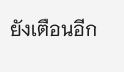ยังเตือนอีก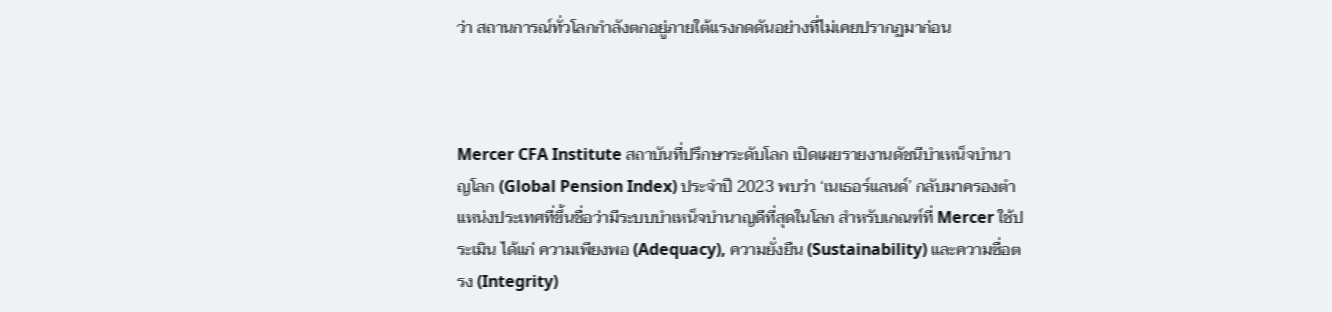ว่า สถานการณ์ทั่วโลกกำลังตกอยู่ภายใต้แรงกดดันอย่างที่ไม่เคยปรากฏมาก่อน



Mercer CFA Institute สถาบันที่ปรึกษาระดับโลก เปิดเผยรายงานดัชนีบำเหน็จบำนาญโลก (Global Pension Index) ประจำปี 2023 พบว่า ‘เนเธอร์แลนด์’ กลับมาครองตำแหน่งประเทศที่ขึ้นชื่อว่ามีระบบบำเหน็จบำนาญดีที่สุดในโลก สำหรับเกณฑ์ที่ Mercer ใช้ประเมิน ได้แก่ ความเพียงพอ (Adequacy), ความยั่งยืน (Sustainability) และความซื่อตรง (Integrity)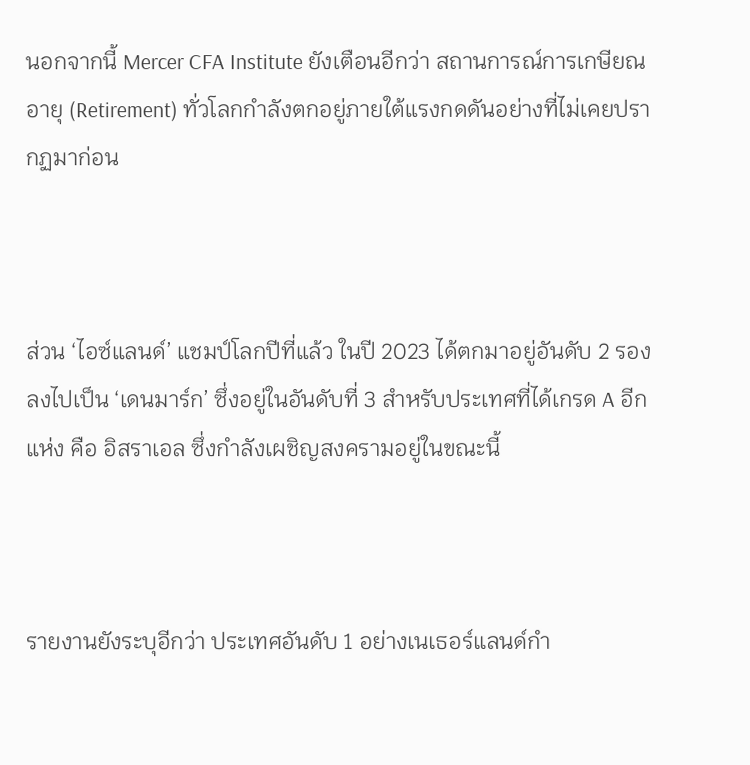นอกจากนี้ Mercer CFA Institute ยังเตือนอีกว่า สถานการณ์การเกษียณอายุ (Retirement) ทั่วโลกกำลังตกอยู่ภายใต้แรงกดดันอย่างที่ไม่เคยปรากฏมาก่อน



ส่วน ‘ไอซ์แลนด์’ แชมป์โลกปีที่แล้ว ในปี 2023 ได้ตกมาอยู่อันดับ 2 รองลงไปเป็น ‘เดนมาร์ก’ ซึ่งอยู่ในอันดับที่ 3 สำหรับประเทศที่ได้เกรด A อีกแห่ง คือ อิสราเอล ซึ่งกำลังเผชิญสงครามอยู่ในขณะนี้



รายงานยังระบุอีกว่า ประเทศอันดับ 1 อย่างเนเธอร์แลนด์กำ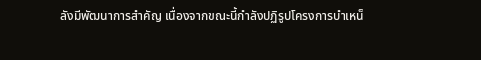ลังมีพัฒนาการสำคัญ เนื่องจากขณะนี้กำลังปฏิรูปโครงการบำเหน็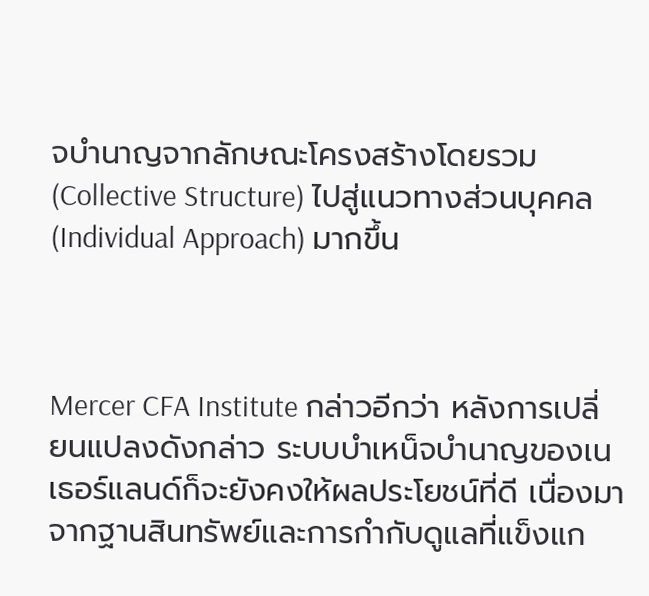จบำนาญจากลักษณะโครงสร้างโดยรวม (Collective Structure) ไปสู่แนวทางส่วนบุคคล (Individual Approach) มากขึ้น



Mercer CFA Institute กล่าวอีกว่า หลังการเปลี่ยนแปลงดังกล่าว ระบบบำเหน็จบำนาญของเนเธอร์แลนด์ก็จะยังคงให้ผลประโยชน์ที่ดี เนื่องมาจากฐานสินทรัพย์และการกำกับดูแลที่แข็งแก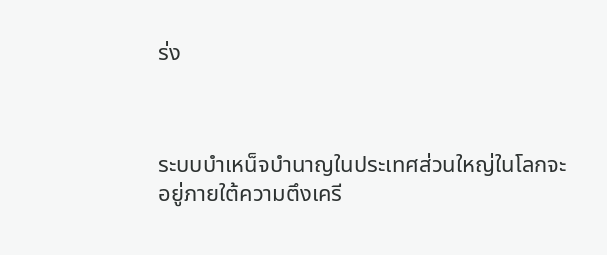ร่ง



ระบบบำเหน็จบำนาญในประเทศส่วนใหญ่ในโลกจะอยู่ภายใต้ความตึงเครี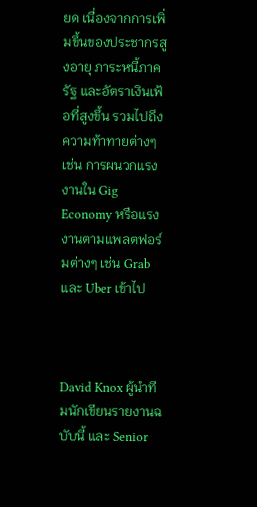ยด เนื่องจากการเพิ่มขึ้นของประชากรสูงอายุ ภาระหนี้ภาครัฐ และอัตราเงินเฟ้อที่สูงขึ้น รวมไปถึงความท้าทายต่างๆ เช่น การผนวกแรงงานใน Gig Economy หรือแรงงานตามแพลตฟอร์มต่างๆ เช่น Grab และ Uber เข้าไป



David Knox ผู้นำทีมนักเขียนรายงานฉบับนี้ และ Senior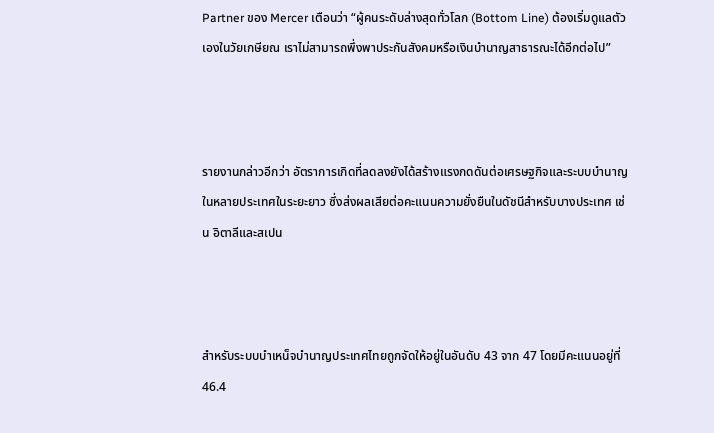Partner ของ Mercer เตือนว่า “ผู้คนระดับล่างสุดทั่วโลก (Bottom Line) ต้องเริ่มดูแลตัวเองในวัยเกษียณ เราไม่สามารถพึ่งพาประกันสังคมหรือเงินบำนาญสาธารณะได้อีกต่อไป”



รายงานกล่าวอีกว่า อัตราการเกิดที่ลดลงยังได้สร้างแรงกดดันต่อเศรษฐกิจและระบบบำนาญในหลายประเทศในระยะยาว ซึ่งส่งผลเสียต่อคะแนนความยั่งยืนในดัชนีสำหรับบางประเทศ เช่น อิตาลีและสเปน



สำหรับระบบบำเหน็จบำนาญประเทศไทยถูกจัดให้อยู่ในอันดับ 43 จาก 47 โดยมีคะแนนอยู่ที่ 46.4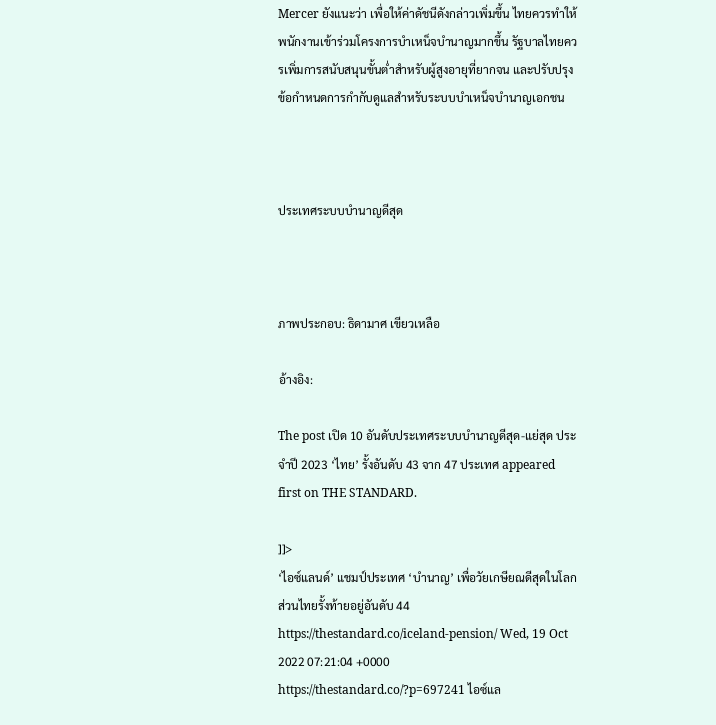Mercer ยังแนะว่า เพื่อให้ค่าดัชนีดังกล่าวเพิ่มขึ้น ไทยควรทำให้พนักงานเข้าร่วมโครงการบำเหน็จบำนาญมากขึ้น รัฐบาลไทยควรเพิ่มการสนับสนุนขั้นต่ำสำหรับผู้สูงอายุที่ยากจน และปรับปรุงข้อกำหนดการกำกับดูแลสำหรับระบบบำเหน็จบำนาญเอกชน



ประเทศระบบบำนาญดีสุด



ภาพประกอบ: ธิดามาศ เขียวเหลือ

อ้างอิง:

The post เปิด 10 อันดับประเทศระบบบำนาญดีสุด-แย่สุด ประจำปี 2023 ‘ไทย’ รั้งอันดับ 43 จาก 47 ประเทศ appeared first on THE STANDARD.

]]>
‘ไอซ์แลนด์’ แชมป์ประเทศ ‘บำนาญ’ เพื่อวัยเกษียณดีสุดในโลก ส่วนไทยรั้งท้ายอยู่อันดับ 44 https://thestandard.co/iceland-pension/ Wed, 19 Oct 2022 07:21:04 +0000 https://thestandard.co/?p=697241 ไอซ์แล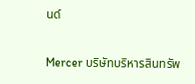นด์

Mercer บริษัทบริหารสินทรัพ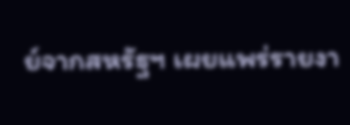ย์จากสหรัฐฯ เผยแพร่รายงา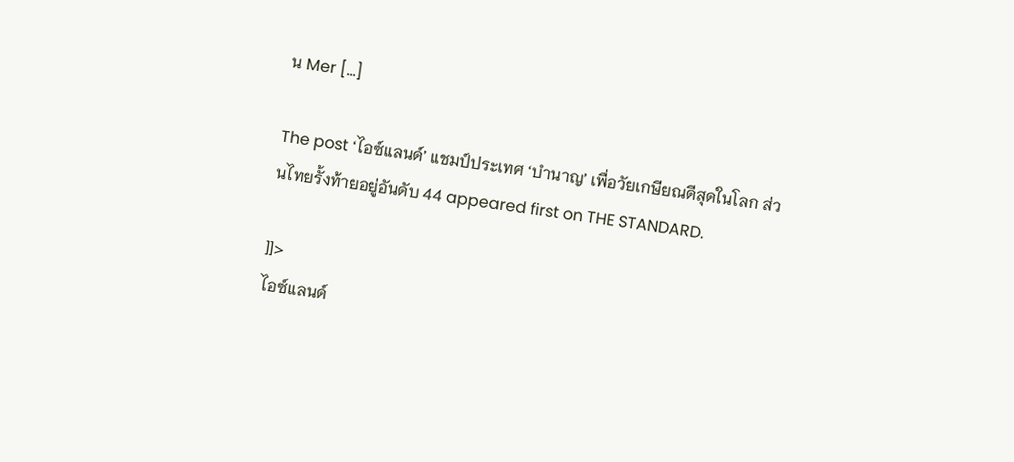น Mer […]

The post ‘ไอซ์แลนด์’ แชมป์ประเทศ ‘บำนาญ’ เพื่อวัยเกษียณดีสุดในโลก ส่วนไทยรั้งท้ายอยู่อันดับ 44 appeared first on THE STANDARD.

]]>
ไอซ์แลนด์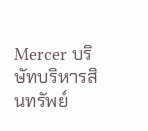Mercer บริษัทบริหารสินทรัพย์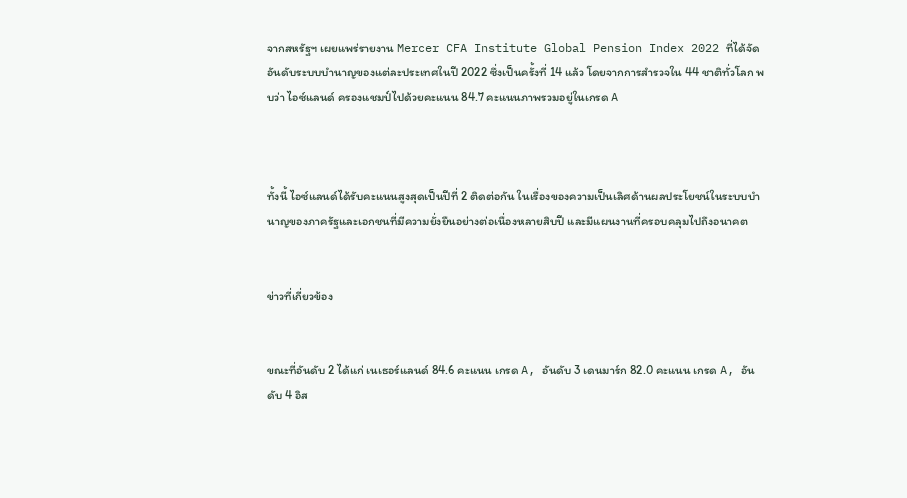จากสหรัฐฯ เผยแพร่รายงาน Mercer CFA Institute Global Pension Index 2022 ที่ได้จัดอันดับระบบบำนาญของแต่ละประเทศในปี 2022 ซึ่งเป็นครั้งที่ 14 แล้ว โดยจากการสำรวจใน 44 ชาติทั่วโลก พบว่า ไอซ์แลนด์ ครองแชมป์ไปด้วยคะแนน 84.7 คะแนนภาพรวมอยู่ในเกรด A



ทั้งนี้ ไอซ์แลนด์ได้รับคะแนนสูงสุดเป็นปีที่ 2 ติดต่อกัน ในเรื่องของความเป็นเลิศด้านผลประโยชน์ในระบบบำนาญของภาครัฐและเอกชนที่มีความยั่งยืนอย่างต่อเนื่องหลายสิบปี และมีแผนงานที่ครอบคลุมไปถึงอนาคต


ข่าวที่เกี่ยวข้อง


ขณะที่อันดับ 2 ได้แก่ เนเธอร์แลนด์ 84.6 คะแนน เกรด A, อันดับ 3 เดนมาร์ก 82.0 คะแนน เกรด A, อันดับ 4 อิส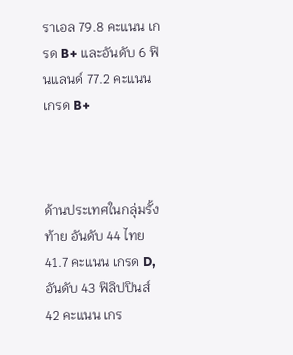ราเอล 79.8 คะแนน เกรด B+ และอันดับ 6 ฟินแลนด์ 77.2 คะแนน เกรด B+



ด้านประเทศในกลุ่มรั้งท้าย อันดับ 44 ไทย 41.7 คะแนน เกรด D, อันดับ 43 ฟิลิปปินส์ 42 คะแนน เกร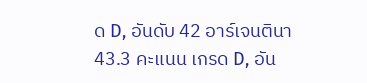ด D, อันดับ 42 อาร์เจนตินา 43.3 คะแนน เกรด D, อัน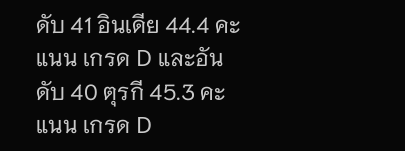ดับ 41 อินเดีย 44.4 คะแนน เกรด D และอันดับ 40 ตุรกี 45.3 คะแนน เกรด D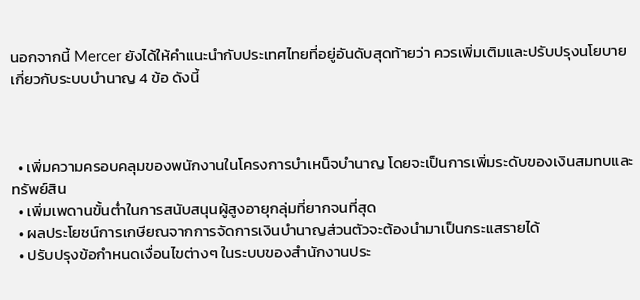นอกจากนี้ Mercer ยังได้ให้คำแนะนำกับประเทศไทยที่อยู่อันดับสุดท้ายว่า ควรเพิ่มเติมและปรับปรุงนโยบายเกี่ยวกับระบบบำนาญ 4 ข้อ ดังนี้



  • เพิ่มความครอบคลุมของพนักงานในโครงการบำเหน็จบำนาญ โดยจะเป็นการเพิ่มระดับของเงินสมทบและทรัพย์สิน
  • เพิ่มเพดานขั้นต่ำในการสนับสนุนผู้สูงอายุกลุ่มที่ยากจนที่สุด
  • ผลประโยชน์การเกษียณจากการจัดการเงินบำนาญส่วนตัวจะต้องนำมาเป็นกระแสรายได้
  • ปรับปรุงข้อกำหนดเงื่อนไขต่างๆ ในระบบของสำนักงานประ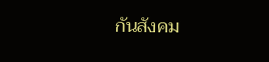กันสังคม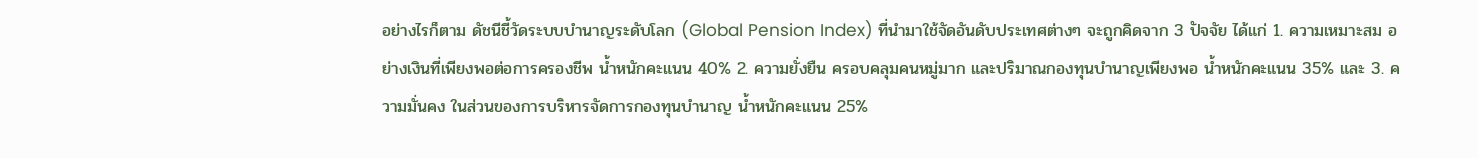อย่างไรก็ตาม ดัชนีชี้วัดระบบบำนาญระดับโลก (Global Pension Index) ที่นำมาใช้จัดอันดับประเทศต่างๆ จะถูกคิดจาก 3 ปัจจัย ได้แก่ 1. ความเหมาะสม อย่างเงินที่เพียงพอต่อการครองชีพ น้ำหนักคะแนน 40% 2. ความยั่งยืน ครอบคลุมคนหมู่มาก และปริมาณกองทุนบำนาญเพียงพอ น้ำหนักคะแนน 35% และ 3. ความมั่นคง ในส่วนของการบริหารจัดการกองทุนบำนาญ น้ำหนักคะแนน 25%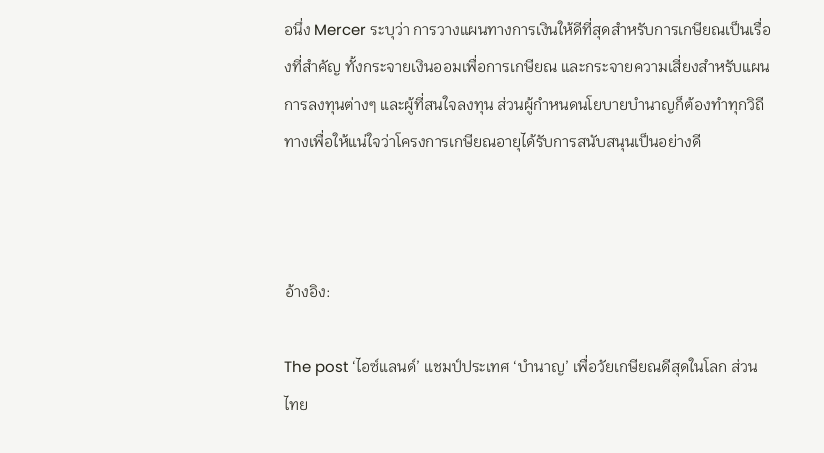อนึ่ง Mercer ระบุว่า การวางแผนทางการเงินให้ดีที่สุดสำหรับการเกษียณเป็นเรื่องที่สำคัญ ทั้งกระจายเงินออมเพื่อการเกษียณ และกระจายความเสี่ยงสำหรับแผนการลงทุนต่างๆ และผู้ที่สนใจลงทุน ส่วนผู้กำหนดนโยบายบำนาญก็ต้องทำทุกวิถีทางเพื่อให้แน่ใจว่าโครงการเกษียณอายุได้รับการสนับสนุนเป็นอย่างดี



อ้างอิง:

The post ‘ไอซ์แลนด์’ แชมป์ประเทศ ‘บำนาญ’ เพื่อวัยเกษียณดีสุดในโลก ส่วนไทย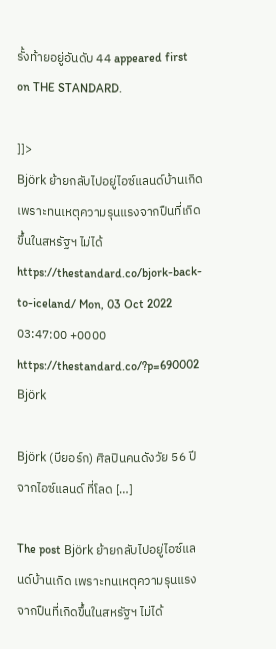รั้งท้ายอยู่อันดับ 44 appeared first on THE STANDARD.

]]>
Björk ย้ายกลับไปอยู่ไอซ์แลนด์บ้านเกิด เพราะทนเหตุความรุนแรงจากปืนที่เกิดขึ้นในสหรัฐฯ ไม่ได้ https://thestandard.co/bjork-back-to-iceland/ Mon, 03 Oct 2022 03:47:00 +0000 https://thestandard.co/?p=690002 Björk

Björk (บียอร์ก) ศิลปินคนดังวัย 56 ปีจากไอซ์แลนด์ ที่โลด […]

The post Björk ย้ายกลับไปอยู่ไอซ์แลนด์บ้านเกิด เพราะทนเหตุความรุนแรงจากปืนที่เกิดขึ้นในสหรัฐฯ ไม่ได้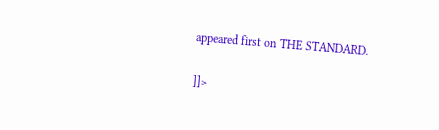appeared first on THE STANDARD.

]]>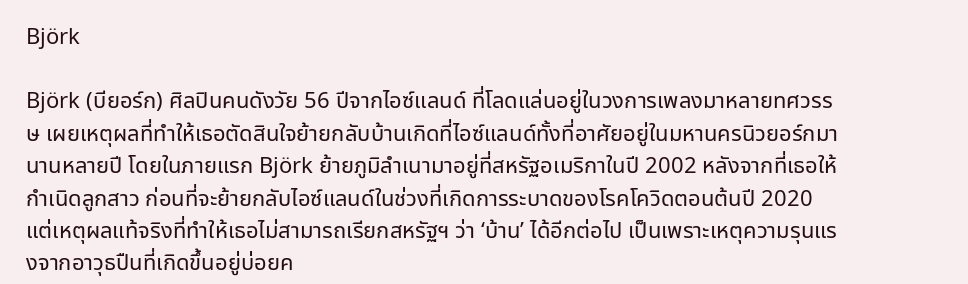Björk

Björk (บียอร์ก) ศิลปินคนดังวัย 56 ปีจากไอซ์แลนด์ ที่โลดแล่นอยู่ในวงการเพลงมาหลายทศวรรษ เผยเหตุผลที่ทำให้เธอตัดสินใจย้ายกลับบ้านเกิดที่ไอซ์แลนด์ทั้งที่อาศัยอยู่ในมหานครนิวยอร์กมานานหลายปี โดยในภายแรก Björk ย้ายภูมิลำเนามาอยู่ที่สหรัฐอเมริกาในปี 2002 หลังจากที่เธอให้กำเนิดลูกสาว ก่อนที่จะย้ายกลับไอซ์แลนด์ในช่วงที่เกิดการระบาดของโรคโควิดตอนต้นปี 2020 แต่เหตุผลแท้จริงที่ทำให้เธอไม่สามารถเรียกสหรัฐฯ ว่า ‘บ้าน’ ได้อีกต่อไป เป็นเพราะเหตุความรุนแรงจากอาวุธปืนที่เกิดขึ้นอยู่บ่อยค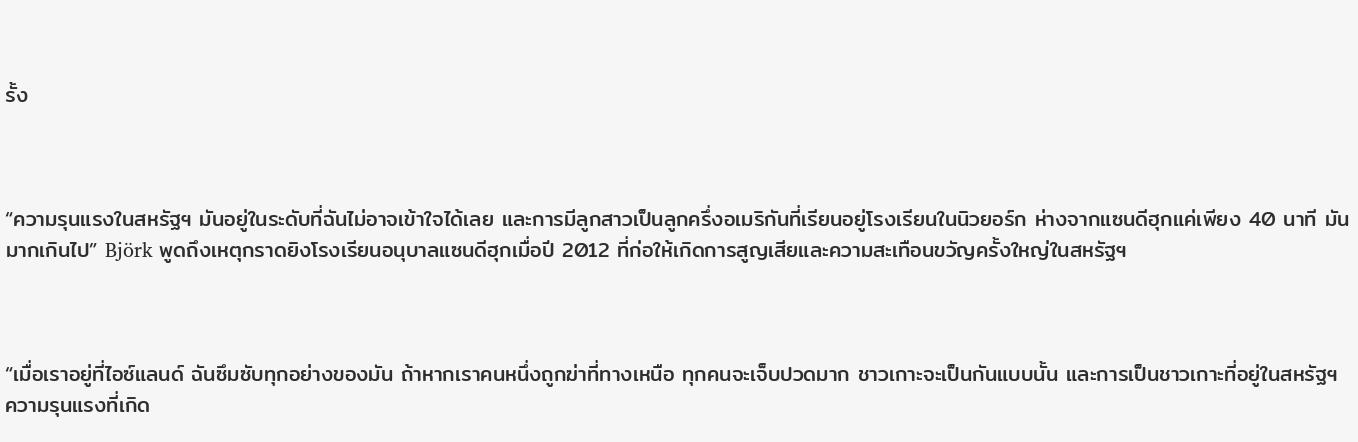รั้ง



“ความรุนแรงในสหรัฐฯ มันอยู่ในระดับที่ฉันไม่อาจเข้าใจได้เลย และการมีลูกสาวเป็นลูกครึ่งอเมริกันที่เรียนอยู่โรงเรียนในนิวยอร์ก ห่างจากแซนดีฮุกแค่เพียง 40 นาที มันมากเกินไป” Björk พูดถึงเหตุกราดยิงโรงเรียนอนุบาลแซนดีฮุกเมื่อปี 2012 ที่ก่อให้เกิดการสูญเสียและความสะเทือนขวัญครั้งใหญ่ในสหรัฐฯ



“เมื่อเราอยู่ที่ไอซ์แลนด์ ฉันซึมซับทุกอย่างของมัน ถ้าหากเราคนหนึ่งถูกฆ่าที่ทางเหนือ ทุกคนจะเจ็บปวดมาก ชาวเกาะจะเป็นกันแบบนั้น และการเป็นชาวเกาะที่อยู่ในสหรัฐฯ ความรุนแรงที่เกิด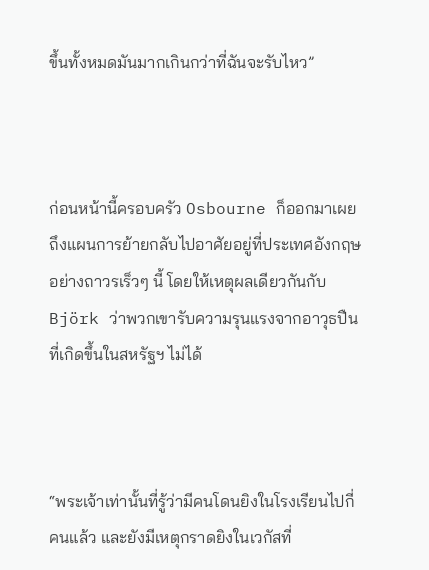ขึ้นทั้งหมดมันมากเกินกว่าที่ฉันจะรับไหว”



ก่อนหน้านี้ครอบครัว Osbourne ก็ออกมาเผยถึงแผนการย้ายกลับไปอาศัยอยู่ที่ประเทศอังกฤษอย่างถาวรเร็วๆ นี้ โดยให้เหตุผลเดียวกันกับ Björk ว่าพวกเขารับความรุนแรงจากอาวุธปืนที่เกิดขึ้นในสหรัฐฯ ไม่ได้



“พระเจ้าเท่านั้นที่รู้ว่ามีคนโดนยิงในโรงเรียนไปกี่คนแล้ว และยังมีเหตุกราดยิงในเวกัสที่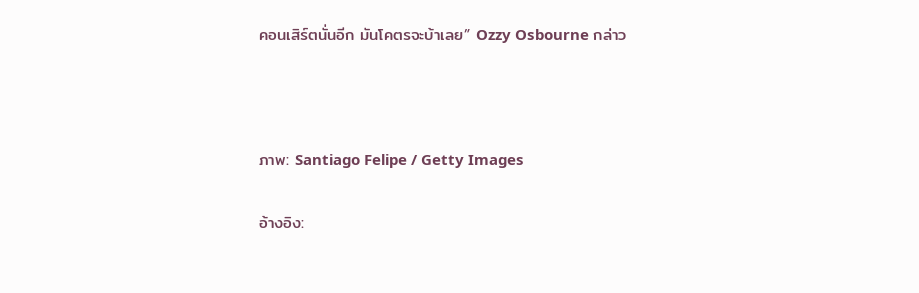คอนเสิร์ตนั่นอีก มันโคตรจะบ้าเลย” Ozzy Osbourne กล่าว



ภาพ: Santiago Felipe / Getty Images

อ้างอิง: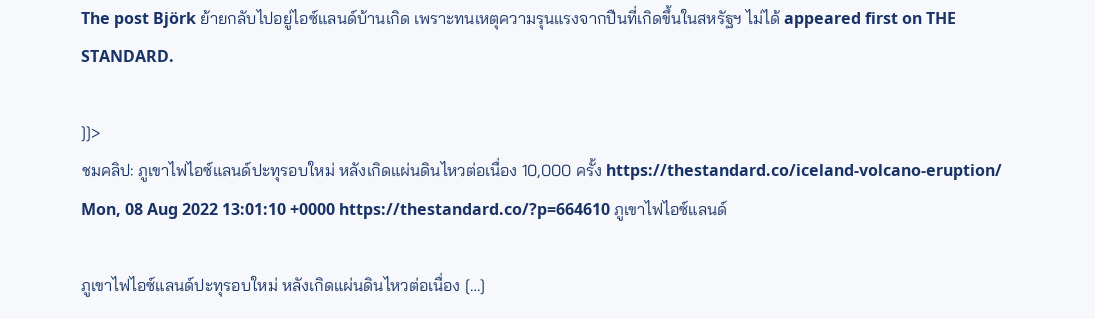The post Björk ย้ายกลับไปอยู่ไอซ์แลนด์บ้านเกิด เพราะทนเหตุความรุนแรงจากปืนที่เกิดขึ้นในสหรัฐฯ ไม่ได้ appeared first on THE STANDARD.

]]>
ชมคลิป: ภูเขาไฟไอซ์แลนด์ปะทุรอบใหม่ หลังเกิดแผ่นดินไหวต่อเนื่อง 10,000 ครั้ง https://thestandard.co/iceland-volcano-eruption/ Mon, 08 Aug 2022 13:01:10 +0000 https://thestandard.co/?p=664610 ภูเขาไฟไอซ์แลนด์

ภูเขาไฟไอซ์แลนด์ปะทุรอบใหม่ หลังเกิดแผ่นดินไหวต่อเนื่อง […]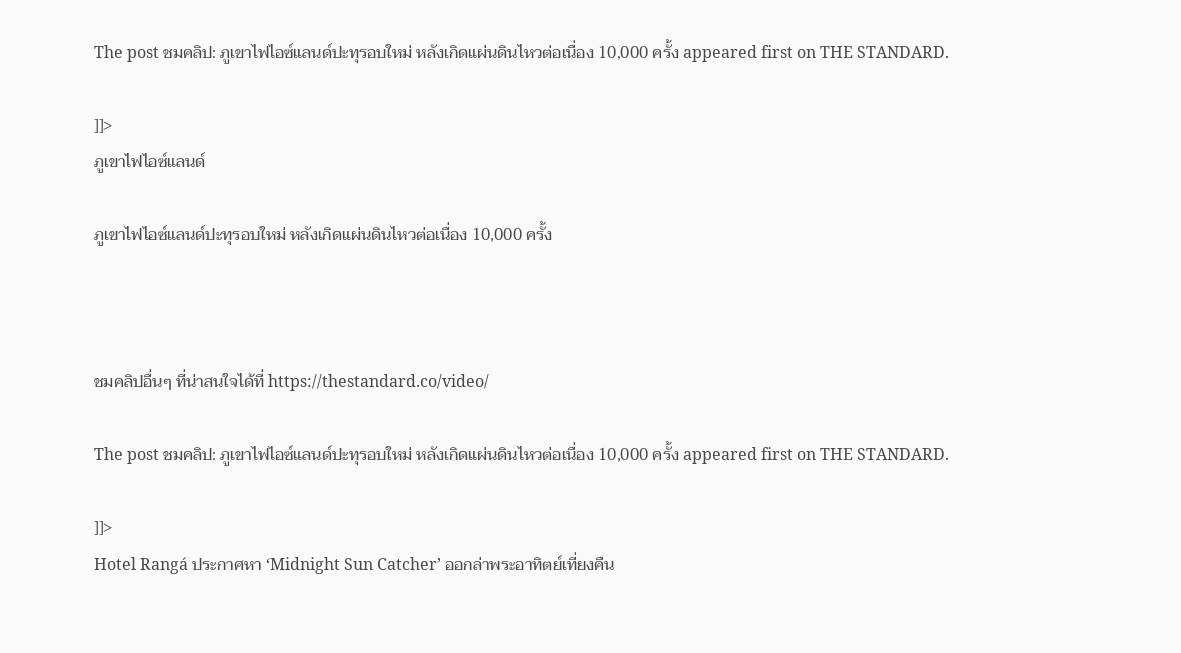The post ชมคลิป: ภูเขาไฟไอซ์แลนด์ปะทุรอบใหม่ หลังเกิดแผ่นดินไหวต่อเนื่อง 10,000 ครั้ง appeared first on THE STANDARD.

]]>
ภูเขาไฟไอซ์แลนด์

ภูเขาไฟไอซ์แลนด์ปะทุรอบใหม่ หลังเกิดแผ่นดินไหวต่อเนื่อง 10,000 ครั้ง



ชมคลิปอื่นๆ ที่น่าสนใจได้ที่ https://thestandard.co/video/

The post ชมคลิป: ภูเขาไฟไอซ์แลนด์ปะทุรอบใหม่ หลังเกิดแผ่นดินไหวต่อเนื่อง 10,000 ครั้ง appeared first on THE STANDARD.

]]>
Hotel Rangá ประกาศหา ‘Midnight Sun Catcher’ ออกล่าพระอาทิตย์เที่ยงคืน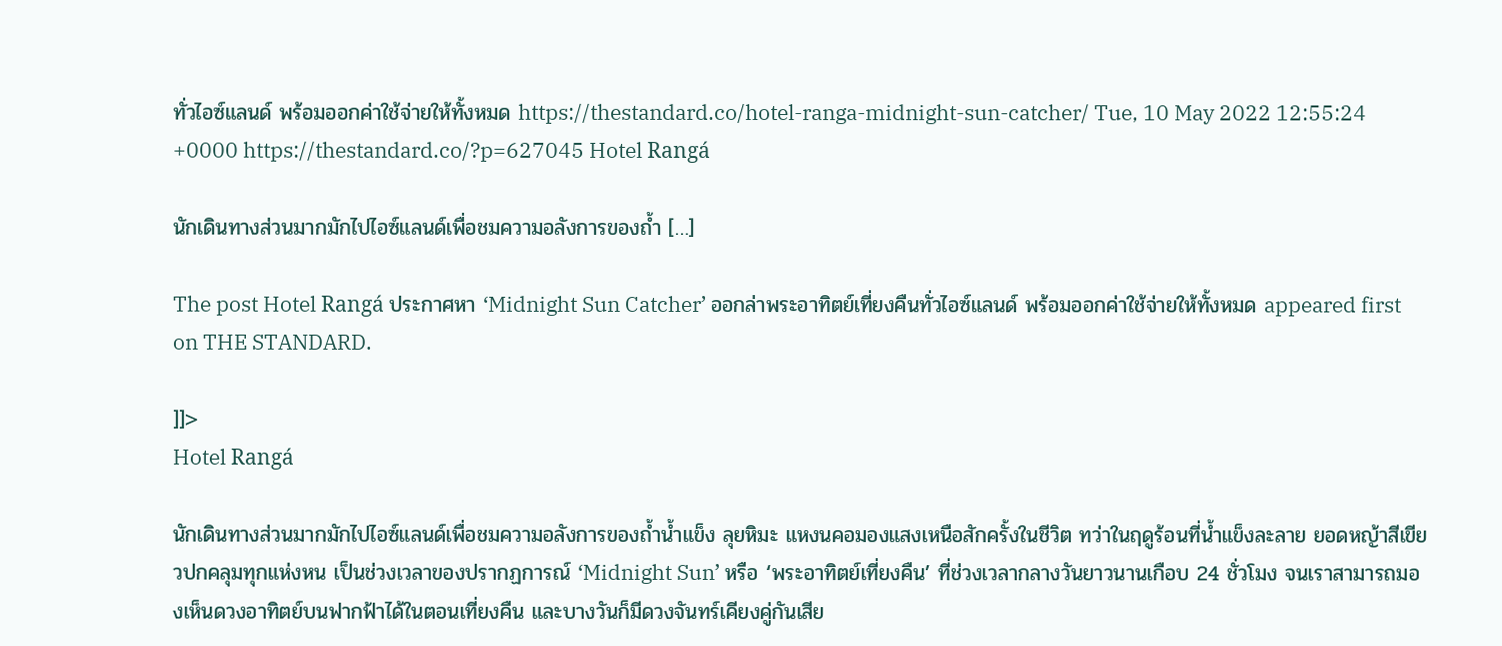ทั่วไอซ์แลนด์ พร้อมออกค่าใช้จ่ายให้ทั้งหมด https://thestandard.co/hotel-ranga-midnight-sun-catcher/ Tue, 10 May 2022 12:55:24 +0000 https://thestandard.co/?p=627045 Hotel Rangá

นักเดินทางส่วนมากมักไปไอซ์แลนด์เพื่อชมความอลังการของถ้ำ […]

The post Hotel Rangá ประกาศหา ‘Midnight Sun Catcher’ ออกล่าพระอาทิตย์เที่ยงคืนทั่วไอซ์แลนด์ พร้อมออกค่าใช้จ่ายให้ทั้งหมด appeared first on THE STANDARD.

]]>
Hotel Rangá

นักเดินทางส่วนมากมักไปไอซ์แลนด์เพื่อชมความอลังการของถ้ำน้ำแข็ง ลุยหิมะ แหงนคอมองแสงเหนือสักครั้งในชีวิต ทว่าในฤดูร้อนที่น้ำแข็งละลาย ยอดหญ้าสีเขียวปกคลุมทุกแห่งหน เป็นช่วงเวลาของปรากฏการณ์ ‘Midnight Sun’ หรือ ‘พระอาทิตย์เที่ยงคืน’ ที่ช่วงเวลากลางวันยาวนานเกือบ 24 ชั่วโมง จนเราสามารถมองเห็นดวงอาทิตย์บนฟากฟ้าได้ในตอนเที่ยงคืน และบางวันก็มีดวงจันทร์เคียงคู่กันเสีย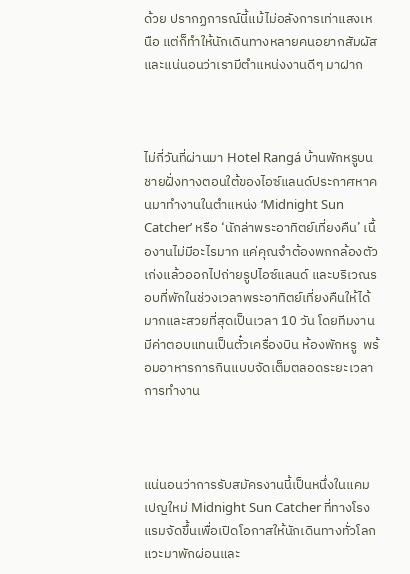ด้วย ปรากฏการณ์นี้แม้ไม่อลังการเท่าแสงเหนือ แต่ก็ทำให้นักเดินทางหลายคนอยากสัมผัส และแน่นอนว่าเรามีตำแหน่งงานดีๆ มาฝาก



ไม่กี่วันที่ผ่านมา Hotel Rangá บ้านพักหรูบนชายฝั่งทางตอนใต้ของไอซ์แลนด์ประกาศหาคนมาทำงานในตำแหน่ง ‘Midnight Sun Catcher’ หรือ ‘นักล่าพระอาทิตย์เที่ยงคืน’ เนื้องานไม่มีอะไรมาก แค่คุณจำต้องพกกล้องตัวเก่งแล้วออกไปถ่ายรูปไอซ์แลนด์ และบริเวณรอบที่พักในช่วงเวลาพระอาทิตย์เที่ยงคืนให้ได้มากและสวยที่สุดเป็นเวลา 10 วัน โดยทีมงานมีค่าตอบแทนเป็นตั๋วเครื่องบิน ห้องพักหรู  พร้อมอาหารการกินแบบจัดเต็มตลอดระยะเวลาการทำงาน



แน่นอนว่าการรับสมัครงานนี้เป็นหนึ่งในแคมเปญใหม่ Midnight Sun Catcher ที่ทางโรงแรมจัดขึ้นเพื่อเปิดโอกาสให้นักเดินทางทั่วโลกแวะมาพักผ่อนและ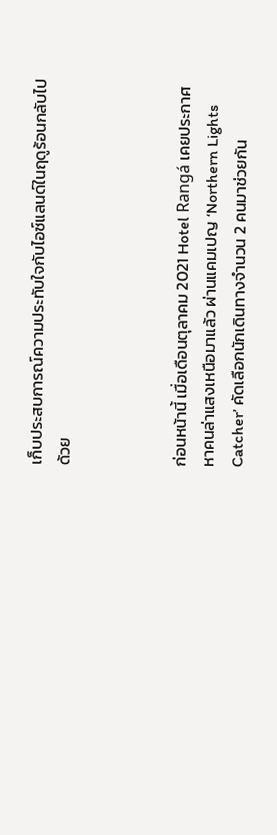เก็บประสบการณ์ความประทับใจกับไอซ์แลนด์ในฤดูร้อนกลับไปด้วย



ก่อนหน้านี้ เมื่อเดือนตุลาคม 2021 Hotel Rangá เคยประกาศหาคนล่าแสงเหนือมาแล้ว ผ่านแคมเปญ ‘Northern Lights Catcher’ คัดเลือกนักเดินทางจำนวน 2 คนมาช่วยกัน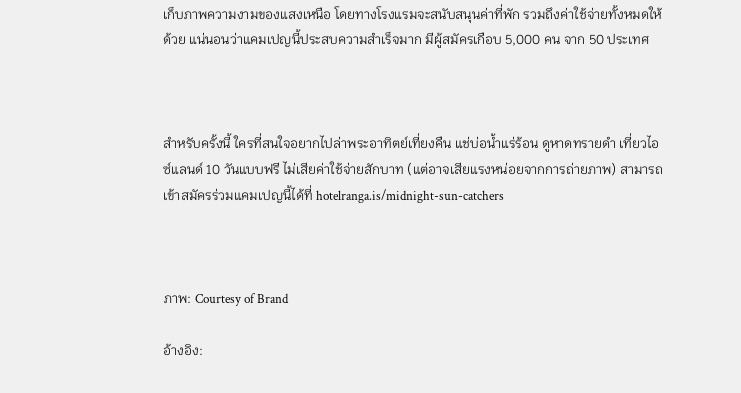เก็บภาพความงามของแสงเหนือ โดยทางโรงแรมจะสนับสนุนค่าที่พัก รวมถึงค่าใช้จ่ายทั้งหมดให้ด้วย แน่นอนว่าแคมเปญนี้ประสบความสำเร็จมาก มีผู้สมัครเกือบ 5,000 คน จาก 50 ประเทศ



สำหรับครั้งนี้ ใครที่สนใจอยากไปล่าพระอาทิตย์เที่ยงคืน แช่บ่อน้ำแร่ร้อน ดูหาดทรายดำ เที่ยวไอซ์แลนด์ 10 วันแบบฟรี ไม่เสียค่าใช้จ่ายสักบาท (แต่อาจเสียแรงหน่อยจากการถ่ายภาพ) สามารถเข้าสมัครร่วมแคมเปญนี้ได้ที่ hotelranga.is/midnight-sun-catchers



ภาพ: Courtesy of Brand

อ้างอิง: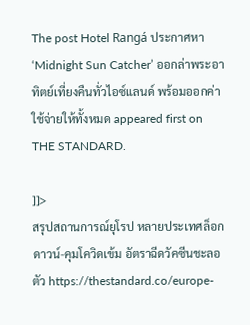The post Hotel Rangá ประกาศหา ‘Midnight Sun Catcher’ ออกล่าพระอาทิตย์เที่ยงคืนทั่วไอซ์แลนด์ พร้อมออกค่าใช้จ่ายให้ทั้งหมด appeared first on THE STANDARD.

]]>
สรุปสถานการณ์ยุโรป หลายประเทศล็อกดาวน์-คุมโควิดเข้ม อัตราฉีดวัคซีนชะลอตัว https://thestandard.co/europe-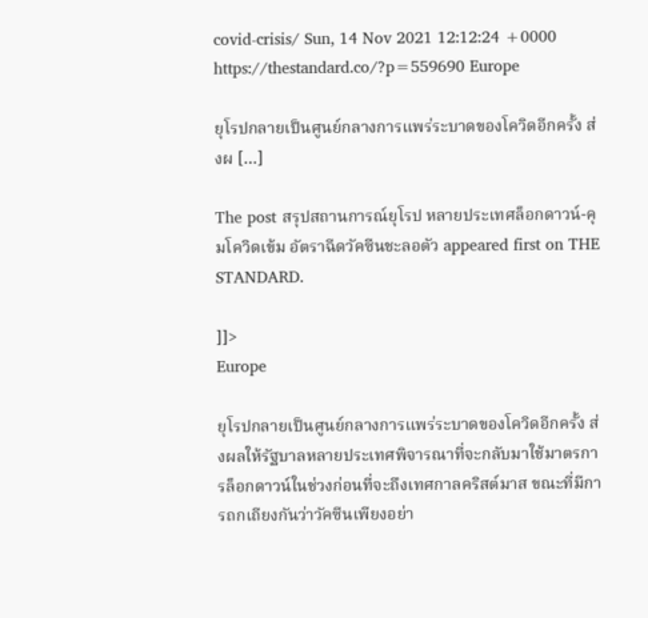covid-crisis/ Sun, 14 Nov 2021 12:12:24 +0000 https://thestandard.co/?p=559690 Europe

ยุโรปกลายเป็นศูนย์กลางการแพร่ระบาดของโควิดอีกครั้ง ส่งผ […]

The post สรุปสถานการณ์ยุโรป หลายประเทศล็อกดาวน์-คุมโควิดเข้ม อัตราฉีดวัคซีนชะลอตัว appeared first on THE STANDARD.

]]>
Europe

ยุโรปกลายเป็นศูนย์กลางการแพร่ระบาดของโควิดอีกครั้ง ส่งผลให้รัฐบาลหลายประเทศพิจารณาที่จะกลับมาใช้มาตรการล็อกดาวน์ในช่วงก่อนที่จะถึงเทศกาลคริสต์มาส ขณะที่มีการถกเถียงกันว่าวัคซีนเพียงอย่า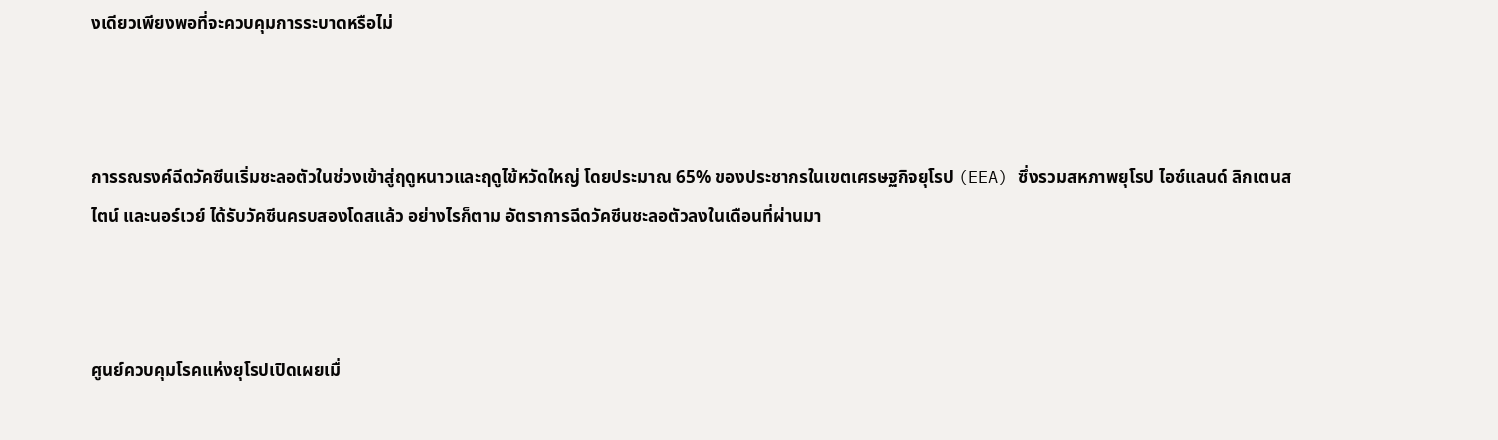งเดียวเพียงพอที่จะควบคุมการระบาดหรือไม่



การรณรงค์ฉีดวัคซีนเริ่มชะลอตัวในช่วงเข้าสู่ฤดูหนาวและฤดูไข้หวัดใหญ่ โดยประมาณ 65% ของประชากรในเขตเศรษฐกิจยุโรป (EEA) ซึ่งรวมสหภาพยุโรป ไอซ์แลนด์ ลิกเตนสไตน์ และนอร์เวย์ ได้รับวัคซีนครบสองโดสแล้ว อย่างไรก็ตาม อัตราการฉีดวัคซีนชะลอตัวลงในเดือนที่ผ่านมา



ศูนย์ควบคุมโรคแห่งยุโรปเปิดเผยเมื่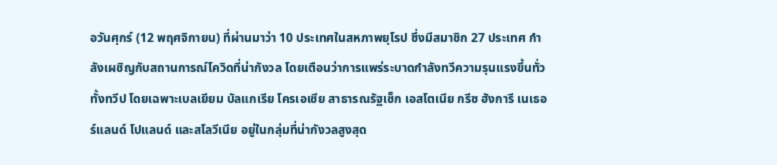อวันศุกร์ (12 พฤศจิกายน) ที่ผ่านมาว่า 10 ประเทศในสหภาพยุโรป ซึ่งมีสมาชิก 27 ประเทศ กำลังเผชิญกับสถานการณ์โควิดที่น่ากังวล โดยเตือนว่าการแพร่ระบาดกำลังทวีความรุนแรงขึ้นทั่วทั้งทวีป โดยเฉพาะเบลเยียม บัลแกเรีย โครเอเชีย สาธารณรัฐเช็ก เอสโตเนีย กรีซ ฮังการี เนเธอร์แลนด์ โปแลนด์ และสโลวีเนีย อยู่ในกลุ่มที่น่ากังวลสูงสุด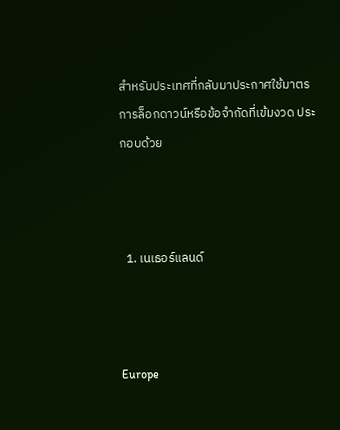สำหรับประเทศที่กลับมาประกาศใช้มาตรการล็อกดาวน์หรือข้อจำกัดที่เข้มงวด ประกอบด้วย



  1. เนเธอร์แลนด์



Europe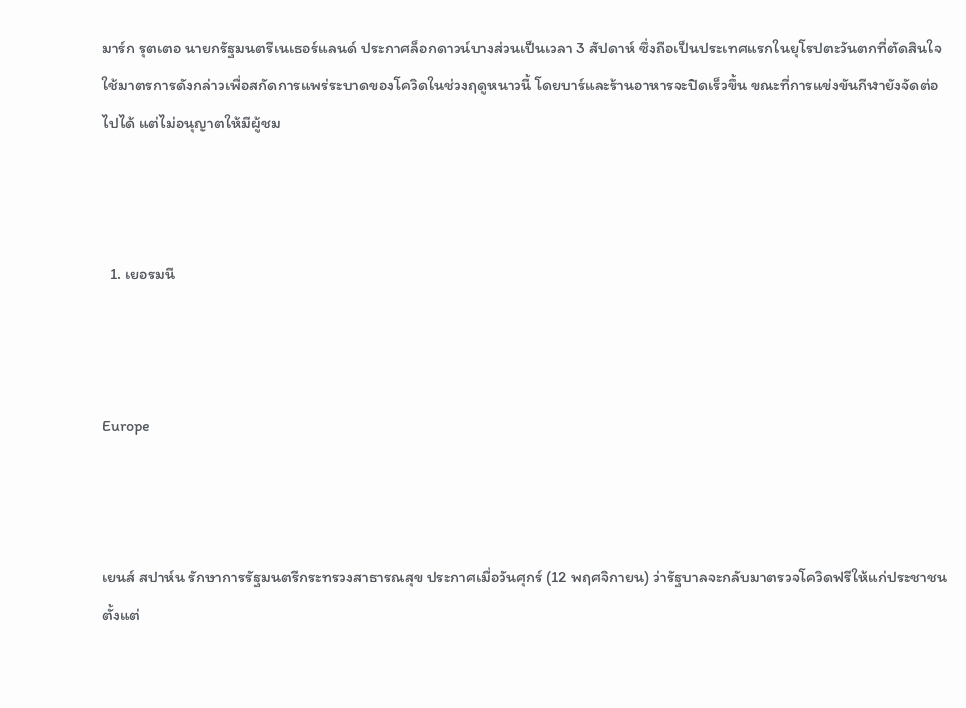มาร์ก รุตเตอ นายกรัฐมนตรีเนเธอร์แลนด์ ประกาศล็อกดาวน์บางส่วนเป็นเวลา 3 สัปดาห์ ซึ่งถือเป็นประเทศแรกในยุโรปตะวันตกที่ตัดสินใจใช้มาตรการดังกล่าวเพื่อสกัดการแพร่ระบาดของโควิดในช่วงฤดูหนาวนี้ โดยบาร์และร้านอาหารจะปิดเร็วขึ้น ขณะที่การแข่งขันกีฬายังจัดต่อไปได้ แต่ไม่อนุญาตให้มีผู้ชม



  1. เยอรมนี



Europe



เยนส์ สปาห์น รักษาการรัฐมนตรีกระทรวงสาธารณสุข ประกาศเมื่อวันศุกร์ (12 พฤศจิกายน) ว่ารัฐบาลจะกลับมาตรวจโควิดฟรีให้แก่ประชาชนตั้งแต่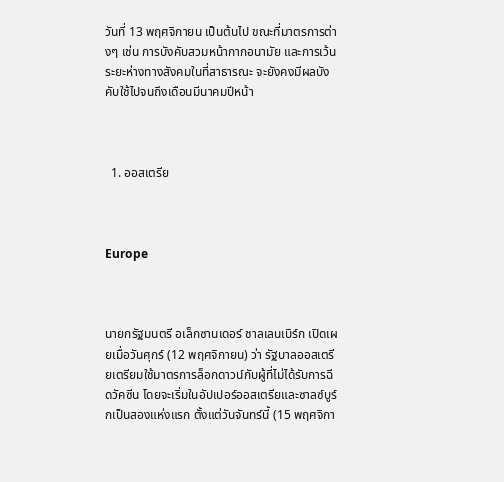วันที่ 13 พฤศจิกายน เป็นต้นไป ขณะที่มาตรการต่างๆ เช่น การบังคับสวมหน้ากากอนามัย และการเว้นระยะห่างทางสังคมในที่สาธารณะ จะยังคงมีผลบังคับใช้ไปจนถึงเดือนมีนาคมปีหน้า



  1. ออสเตรีย



Europe



นายกรัฐมนตรี อเล็กซานเดอร์ ชาลเลนเบิร์ก เปิดเผยเมื่อวันศุกร์ (12 พฤศจิกายน) ว่า รัฐบาลออสเตรียเตรียมใช้มาตรการล็อกดาวน์กับผู้ที่ไม่ได้รับการฉีดวัคซีน โดยจะเริ่มในอัปเปอร์ออสเตรียและซาลซ์บูร์กเป็นสองแห่งแรก ตั้งแต่วันจันทร์นี้ (15 พฤศจิกา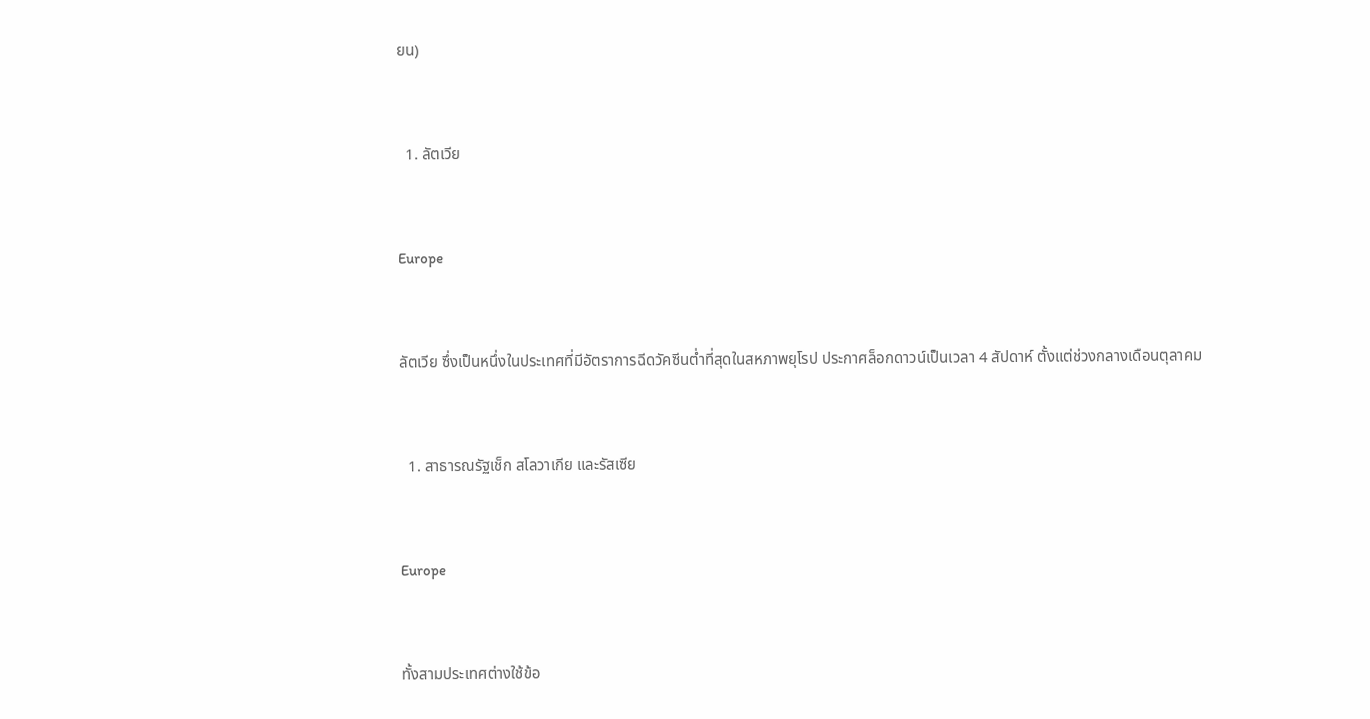ยน)



  1. ลัตเวีย



Europe



ลัตเวีย ซึ่งเป็นหนึ่งในประเทศที่มีอัตราการฉีดวัคซีนต่ำที่สุดในสหภาพยุโรป ประกาศล็อกดาวน์เป็นเวลา 4 สัปดาห์ ตั้งแต่ช่วงกลางเดือนตุลาคม



  1. สาธารณรัฐเช็ก สโลวาเกีย และรัสเซีย



Europe



ทั้งสามประเทศต่างใช้ข้อ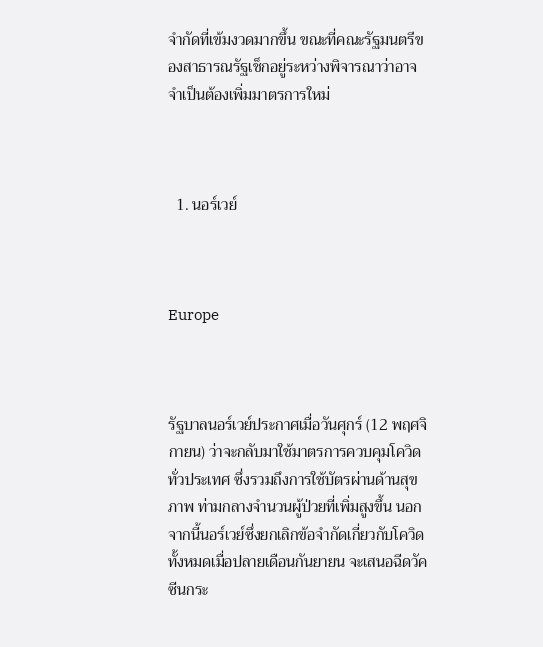จำกัดที่เข้มงวดมากขึ้น ขณะที่คณะรัฐมนตรีของสาธารณรัฐเช็กอยู่ระหว่างพิจารณาว่าอาจจำเป็นต้องเพิ่มมาตรการใหม่



  1. นอร์เวย์



Europe



รัฐบาลนอร์เวย์ประกาศเมื่อวันศุกร์ (12 พฤศจิกายน) ว่าจะกลับมาใช้มาตรการควบคุมโควิดทั่วประเทศ ซึ่งรวมถึงการใช้บัตรผ่านด้านสุขภาพ ท่ามกลางจำนวนผู้ป่วยที่เพิ่มสูงขึ้น นอกจากนี้นอร์เวย์ซึ่งยกเลิกข้อจำกัดเกี่ยวกับโควิดทั้งหมดเมื่อปลายเดือนกันยายน จะเสนอฉีดวัคซีนกระ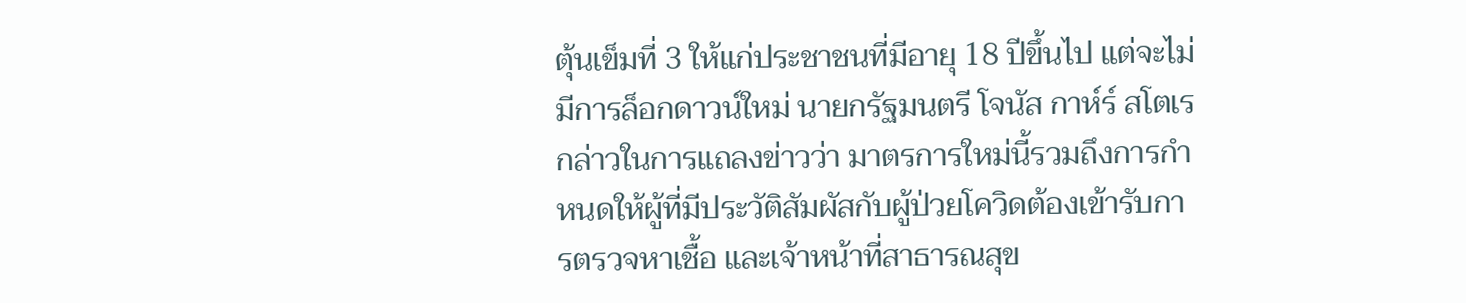ตุ้นเข็มที่ 3 ให้แก่ประชาชนที่มีอายุ 18 ปีขึ้นไป แต่จะไม่มีการล็อกดาวน์ใหม่ นายกรัฐมนตรี โจนัส กาห์ร์ สโตเร กล่าวในการแถลงข่าวว่า มาตรการใหม่นี้รวมถึงการกำหนดให้ผู้ที่มีประวัติสัมผัสกับผู้ป่วยโควิดต้องเข้ารับการตรวจหาเชื้อ และเจ้าหน้าที่สาธารณสุข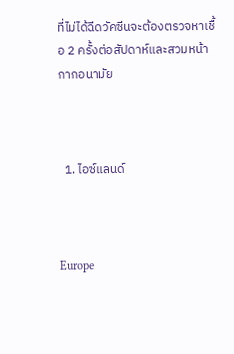ที่ไม่ได้ฉีดวัคซีนจะต้องตรวจหาเชื้อ 2 ครั้งต่อสัปดาห์และสวมหน้ากากอนามัย



  1. ไอซ์แลนด์



Europe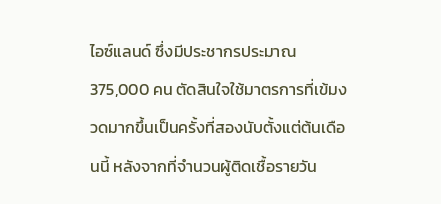ไอซ์แลนด์ ซึ่งมีประชากรประมาณ 375,000 คน ตัดสินใจใช้มาตรการที่เข้มงวดมากขึ้นเป็นครั้งที่สองนับตั้งแต่ต้นเดือนนี้ หลังจากที่จำนวนผู้ติดเชื้อรายวัน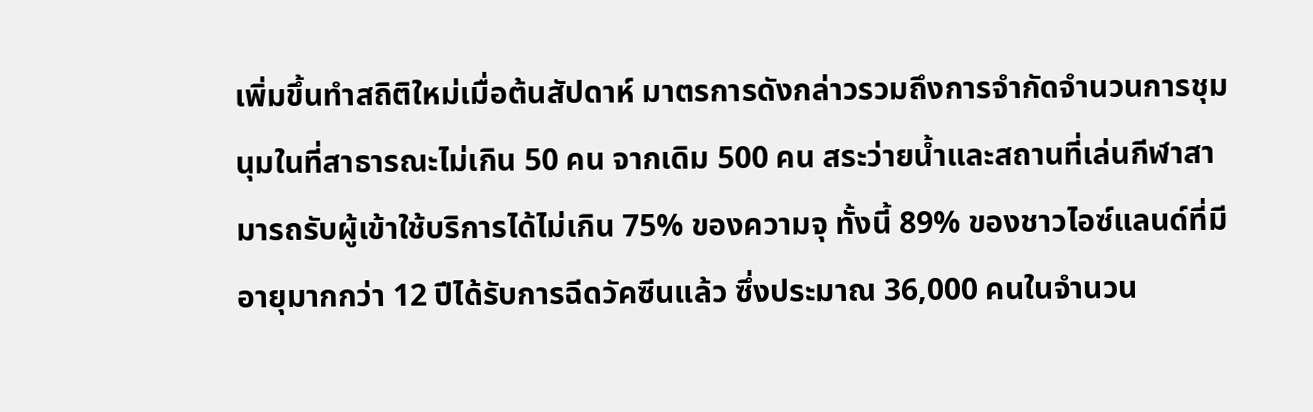เพิ่มขึ้นทำสถิติใหม่เมื่อต้นสัปดาห์ มาตรการดังกล่าวรวมถึงการจำกัดจำนวนการชุมนุมในที่สาธารณะไม่เกิน 50 คน จากเดิม 500 คน สระว่ายน้ำและสถานที่เล่นกีฬาสามารถรับผู้เข้าใช้บริการได้ไม่เกิน 75% ของความจุ ทั้งนี้ 89% ของชาวไอซ์แลนด์ที่มีอายุมากกว่า 12 ปีได้รับการฉีดวัคซีนแล้ว ซึ่งประมาณ 36,000 คนในจำนวน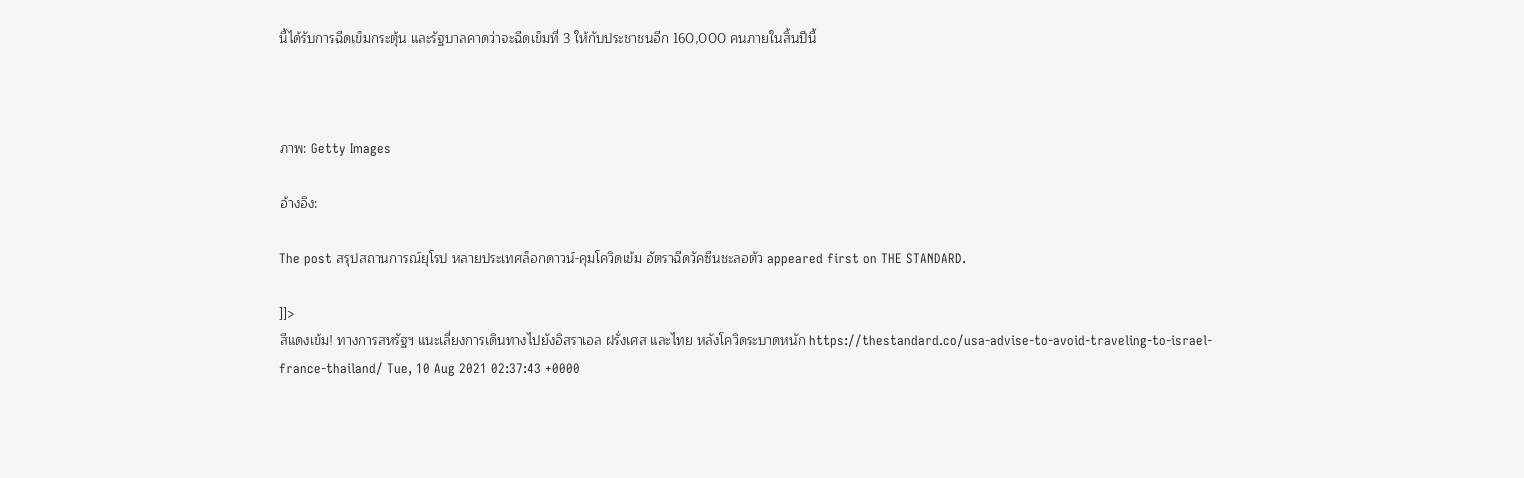นี้ได้รับการฉีดเข็มกระตุ้น และรัฐบาลคาดว่าจะฉีดเข็มที่ 3 ให้กับประชาชนอีก 160,000 คนภายในสิ้นปีนี้



ภาพ: Getty Images

อ้างอิง:

The post สรุปสถานการณ์ยุโรป หลายประเทศล็อกดาวน์-คุมโควิดเข้ม อัตราฉีดวัคซีนชะลอตัว appeared first on THE STANDARD.

]]>
สีแดงเข้ม! ทางการสหรัฐฯ แนะเลี่ยงการเดินทางไปยังอิสราเอล ฝรั่งเศส และไทย หลังโควิดระบาดหนัก https://thestandard.co/usa-advise-to-avoid-traveling-to-israel-france-thailand/ Tue, 10 Aug 2021 02:37:43 +0000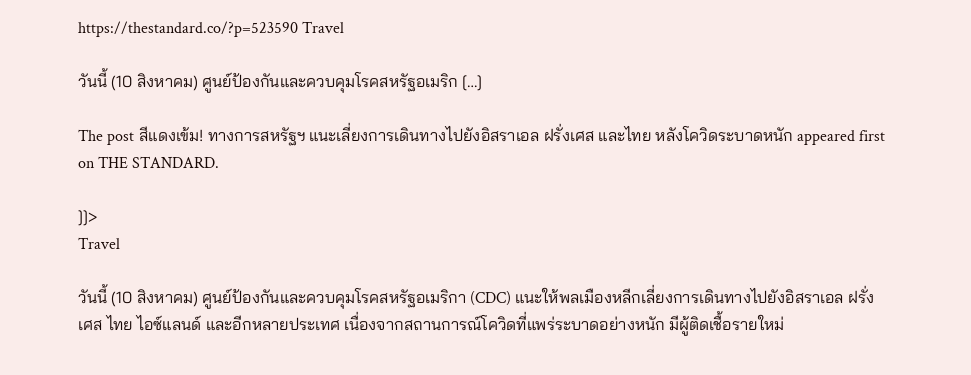https://thestandard.co/?p=523590 Travel

วันนี้ (10 สิงหาคม) ศูนย์ป้องกันและควบคุมโรคสหรัฐอเมริก […]

The post สีแดงเข้ม! ทางการสหรัฐฯ แนะเลี่ยงการเดินทางไปยังอิสราเอล ฝรั่งเศส และไทย หลังโควิดระบาดหนัก appeared first on THE STANDARD.

]]>
Travel

วันนี้ (10 สิงหาคม) ศูนย์ป้องกันและควบคุมโรคสหรัฐอเมริกา (CDC) แนะให้พลเมืองหลีกเลี่ยงการเดินทางไปยังอิสราเอล ฝรั่งเศส ไทย ไอซ์แลนด์ และอีกหลายประเทศ เนื่องจากสถานการณ์โควิดที่แพร่ระบาดอย่างหนัก มีผู้ติดเชื้อรายใหม่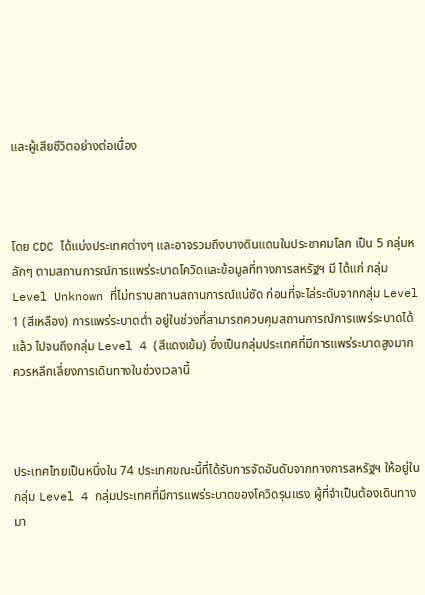และผู้เสียชีวิตอย่างต่อเนื่อง



โดย CDC ได้แบ่งประเทศต่างๆ และอาจรวมถึงบางดินแดนในประชาคมโลก เป็น 5 กลุ่มหลักๆ ตามสถานการณ์การแพร่ระบาดโควิดและข้อมูลที่ทางการสหรัฐฯ มี ได้แก่ กลุ่ม Level Unknown ที่ไม่ทราบสถานสถานการณ์แน่ชัด ก่อนที่จะไล่ระดับจากกลุ่ม Level 1 (สีเหลือง) การแพร่ระบาดต่ำ อยู่ในช่วงที่สามารถควบคุมสถานการณ์การแพร่ระบาดได้แล้ว ไปจนถึงกลุ่ม Level 4 (สีแดงเข้ม) ซึ่งเป็นกลุ่มประเทศที่มีการแพร่ระบาดสูงมาก ควรหลีกเลี่ยงการเดินทางในช่วงเวลานี้



ประเทศไทยเป็นหนึ่งใน 74 ประเทศขณะนี้ที่ได้รับการจัดอันดับจากทางการสหรัฐฯ ให้อยู่ในกลุ่ม Level 4 กลุ่มประเทศที่มีการแพร่ระบาดของโควิดรุนแรง ผู้ที่จำเป็นต้องเดินทางมา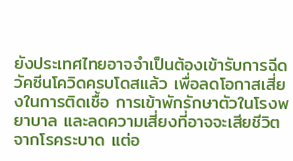ยังประเทศไทยอาจจำเป็นต้องเข้ารับการฉีดวัคซีนโควิดครบโดสแล้ว เพื่อลดโอกาสเสี่ยงในการติดเชื้อ การเข้าพักรักษาตัวในโรงพยาบาล และลดความเสี่ยงที่อาจจะเสียชีวิตจากโรคระบาด แต่อ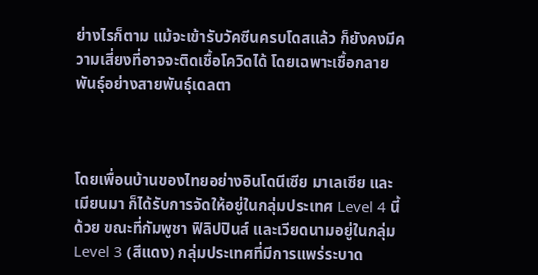ย่างไรก็ตาม แม้จะเข้ารับวัคซีนครบโดสแล้ว ก็ยังคงมีความเสี่ยงที่อาจจะติดเชื้อโควิดได้ โดยเฉพาะเชื้อกลายพันธ์ุอย่างสายพันธุ์เดลตา



โดยเพื่อนบ้านของไทยอย่างอินโดนีเซีย มาเลเซีย และเมียนมา ก็ได้รับการจัดให้อยู่ในกลุ่มประเทศ Level 4 นี้ด้วย ขณะที่กัมพูชา ฟิลิปปินส์ และเวียดนามอยู่ในกลุ่ม Level 3 (สีแดง) กลุ่มประเทศที่มีการแพร่ระบาด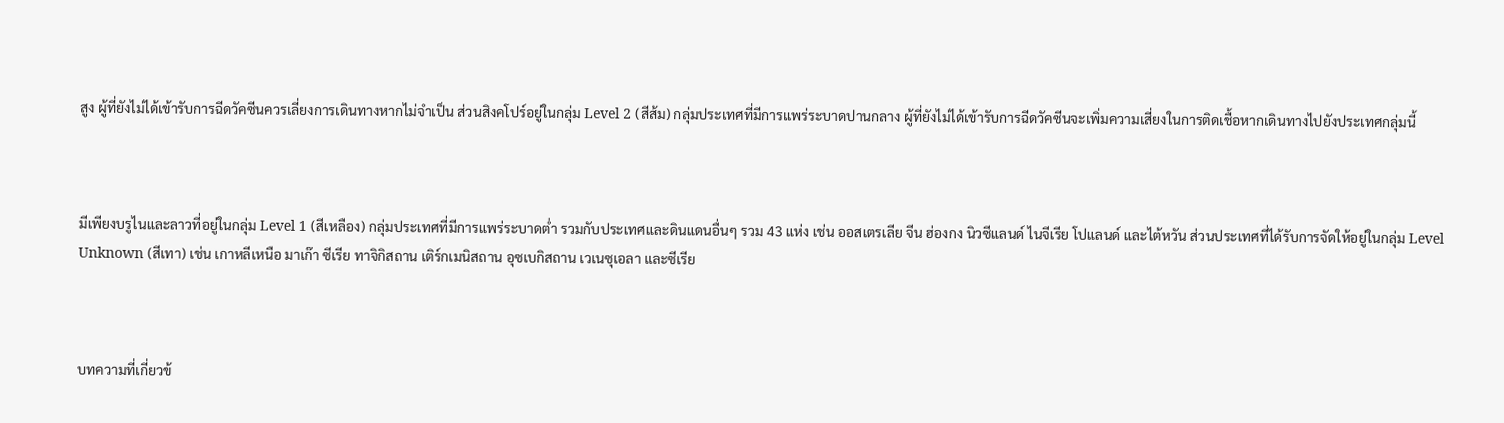สูง ผู้ที่ยังไม่ได้เข้ารับการฉีดวัคซีนควรเลี่ยงการเดินทางหากไม่จำเป็น ส่วนสิงคโปร์อยู่ในกลุ่ม Level 2 (สีส้ม) กลุ่มประเทศที่มีการแพร่ระบาดปานกลาง ผู้ที่ยังไม่ได้เข้ารับการฉีดวัคซีนจะเพิ่มความเสี่ยงในการติดเชื้อหากเดินทางไปยังประเทศกลุ่มนี้



มีเพียงบรูไนและลาวที่อยู่ในกลุ่ม Level 1 (สีเหลือง) กลุ่มประเทศที่มีการแพร่ระบาดต่ำ รวมกับประเทศและดินแดนอื่นๆ รวม 43 แห่ง เช่น ออสเตรเลีย จีน ฮ่องกง นิวซีแลนด์ ไนจีเรีย โปแลนด์ และไต้หวัน ส่วนประเทศที่ได้รับการจัดให้อยู่ในกลุ่ม Level Unknown (สีเทา) เช่น เกาหลีเหนือ มาเก๊า ซีเรีย ทาจิกิสถาน เติร์กเมนิสถาน อุซเบกิสถาน เวเนซุเอลา และซีเรีย



บทความที่เกี่ยวข้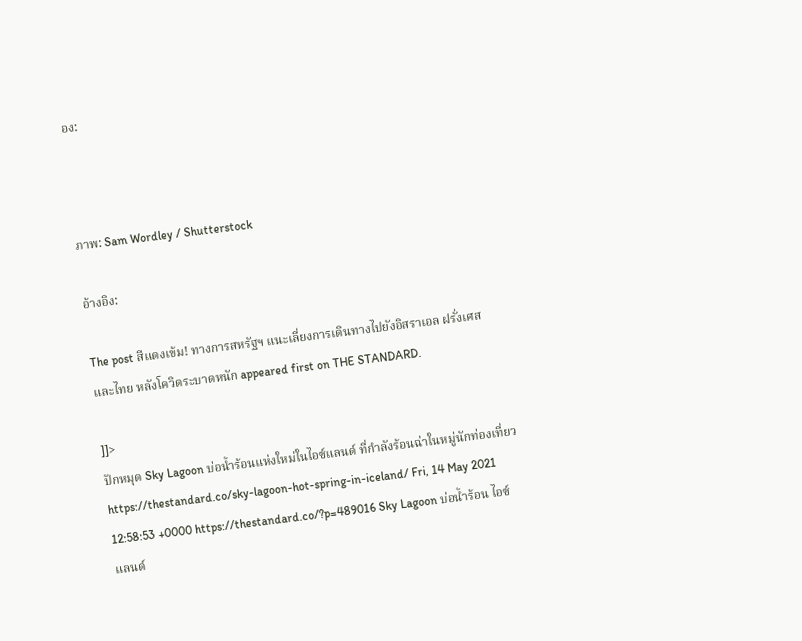อง:



ภาพ: Sam Wordley / Shutterstock

อ้างอิง:

The post สีแดงเข้ม! ทางการสหรัฐฯ แนะเลี่ยงการเดินทางไปยังอิสราเอล ฝรั่งเศส และไทย หลังโควิดระบาดหนัก appeared first on THE STANDARD.

]]>
ปักหมุด Sky Lagoon บ่อน้ำร้อนแห่งใหม่ในไอซ์แลนด์ ที่กำลังร้อนฉ่าในหมู่นักท่องเที่ยว https://thestandard.co/sky-lagoon-hot-spring-in-iceland/ Fri, 14 May 2021 12:58:53 +0000 https://thestandard.co/?p=489016 Sky Lagoon บ่อน้ำร้อน ไอซ์แลนด์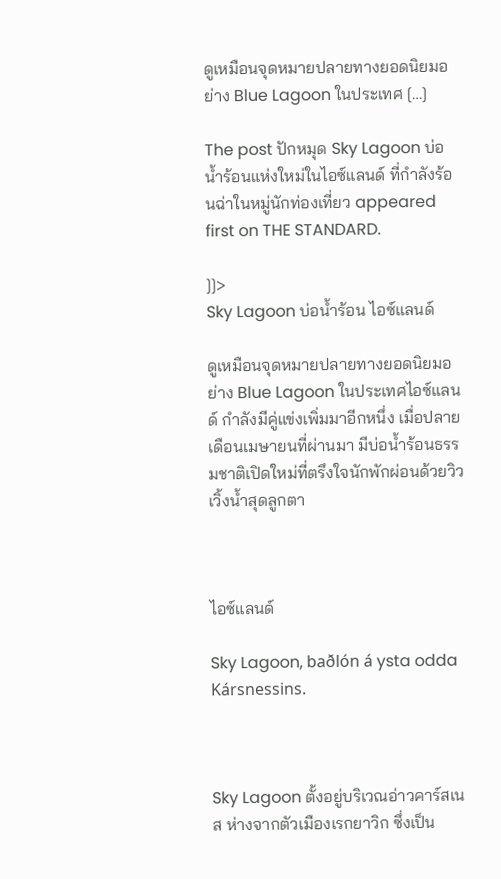ดูเหมือนจุดหมายปลายทางยอดนิยมอย่าง Blue Lagoon ในประเทศ […]

The post ปักหมุด Sky Lagoon บ่อน้ำร้อนแห่งใหม่ในไอซ์แลนด์ ที่กำลังร้อนฉ่าในหมู่นักท่องเที่ยว appeared first on THE STANDARD.

]]>
Sky Lagoon บ่อน้ำร้อน ไอซ์แลนด์

ดูเหมือนจุดหมายปลายทางยอดนิยมอย่าง Blue Lagoon ในประเทศไอซ์แลนด์ กำลังมีคู่แข่งเพิ่มมาอีกหนึ่ง เมื่อปลายเดือนเมษายนที่ผ่านมา มีบ่อน้ำร้อนธรรมชาติเปิดใหม่ที่ตรึงใจนักพักผ่อนด้วยวิวเวิ้งน้ำสุดลูกตา



ไอซ์แลนด์

Sky Lagoon, baðlón á ysta odda Kársnessins.



Sky Lagoon ตั้งอยู่บริเวณอ่าวคาร์สเนส ห่างจากตัวเมืองเรกยาวิก ซึ่งเป็น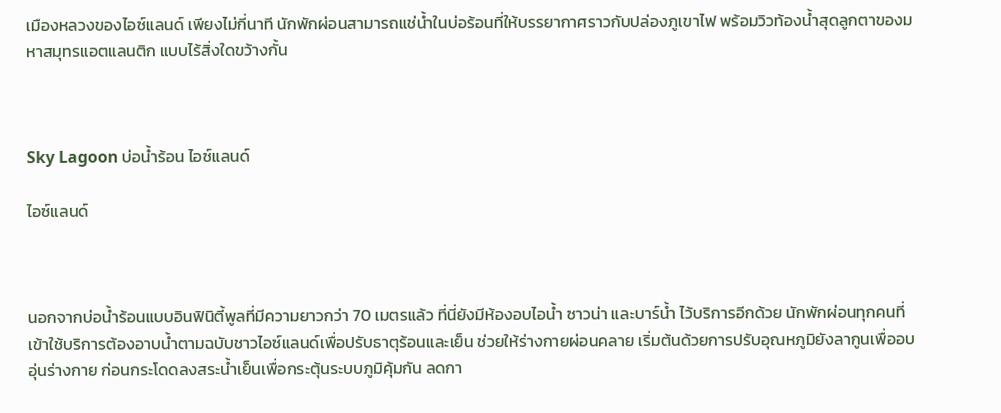เมืองหลวงของไอซ์แลนด์ เพียงไม่กี่นาที นักพักผ่อนสามารถแช่น้ำในบ่อร้อนที่ให้บรรยากาศราวกับปล่องภูเขาไฟ พร้อมวิวท้องน้ำสุดลูกตาของมหาสมุทรแอตแลนติก แบบไร้สิ่งใดขว้างกั้น



Sky Lagoon บ่อน้ำร้อน ไอซ์แลนด์

ไอซ์แลนด์



นอกจากบ่อน้ำร้อนแบบอินฟินิตี้พูลที่มีความยาวกว่า 70 เมตรแล้ว ที่นี่ยังมีห้องอบไอน้ำ ซาวน่า และบาร์น้ำ ไว้บริการอีกด้วย นักพักผ่อนทุกคนที่เข้าใช้บริการต้องอาบน้ำตามฉบับชาวไอซ์แลนด์เพื่อปรับธาตุร้อนและเย็น ช่วยให้ร่างกายผ่อนคลาย เริ่มต้นด้วยการปรับอุณหภูมิยังลากูนเพื่ออบอุ่นร่างกาย ก่อนกระโดดลงสระน้ำเย็นเพื่อกระตุ้นระบบภูมิคุ้มกัน ลดกา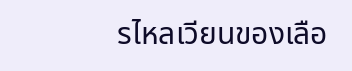รไหลเวียนของเลือ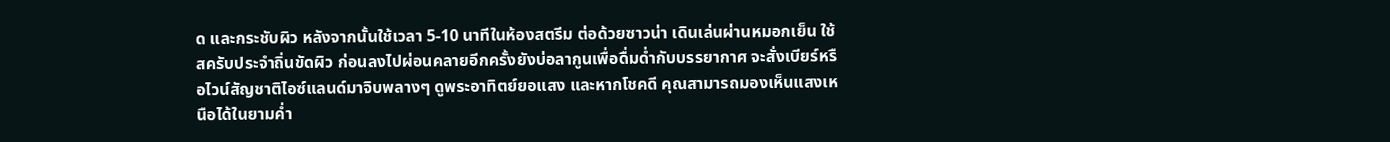ด และกระชับผิว หลังจากนั้นใช้เวลา 5-10 นาทีในห้องสตรีม ต่อด้วยซาวน่า เดินเล่นผ่านหมอกเย็น ใช้สครับประจำถิ่นขัดผิว ก่อนลงไปผ่อนคลายอีกครั้งยังบ่อลากูนเพื่อดื่มด่ำกับบรรยากาศ จะสั่งเบียร์หรือไวน์สัญชาติไอซ์แลนด์มาจิบพลางๆ ดูพระอาทิตย์ยอแสง และหากโชคดี คุณสามารถมองเห็นแสงเหนือได้ในยามค่ำ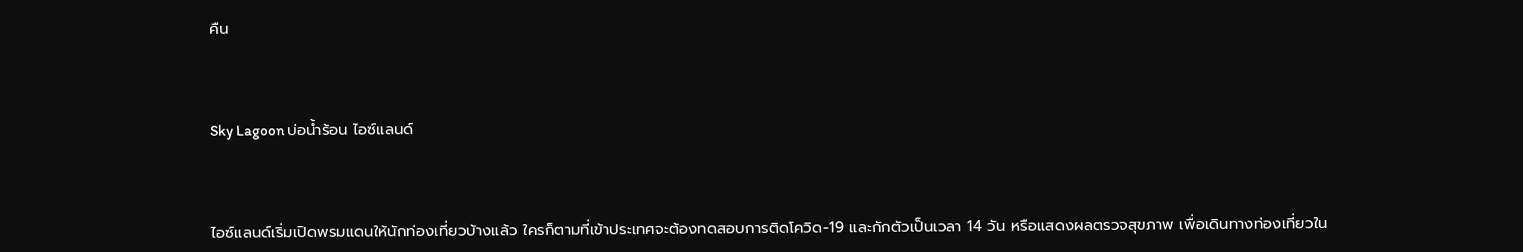คืน



Sky Lagoon บ่อน้ำร้อน ไอซ์แลนด์



ไอซ์แลนด์เริ่มเปิดพรมแดนให้นักท่องเที่ยวบ้างแล้ว ใครก็ตามที่เข้าประเทศจะต้องทดสอบการติดโควิด-19 และกักตัวเป็นเวลา 14 วัน หรือแสดงผลตรวจสุขภาพ เพื่อเดินทางท่องเที่ยวใน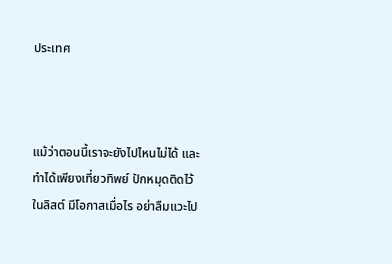ประเทศ



แม้ว่าตอนนี้เราจะยังไปไหนไม่ได้ และทำได้เพียงเที่ยวทิพย์ ปักหมุดติดไว้ในลิสต์ มีโอกาสเมื่อไร อย่าลืมแวะไป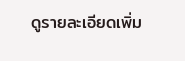ดูรายละเอียดเพิ่ม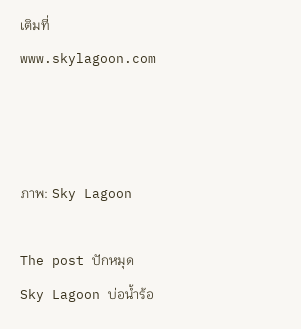เติมที่ www.skylagoon.com



ภาพ: Sky Lagoon

The post ปักหมุด Sky Lagoon บ่อน้ำร้อ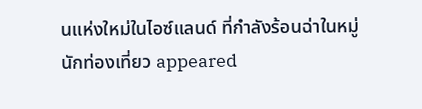นแห่งใหม่ในไอซ์แลนด์ ที่กำลังร้อนฉ่าในหมู่นักท่องเที่ยว appeared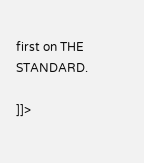first on THE STANDARD.

]]>